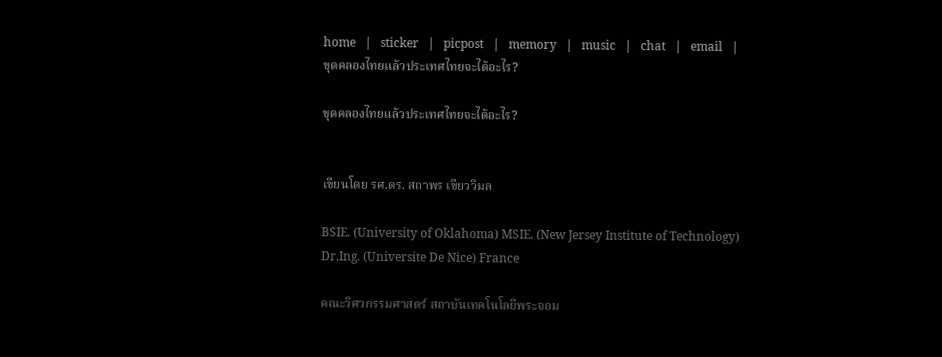home   |   sticker   |   picpost   |   memory   |   music   |   chat   |   email   |
ขุดคลองไทยแล้วประเทศไทยจะได้อะไร?

ขุดคลองไทยแล้วประเทศไทยจะได้อะไร?


เขียนโดย รศ.ดร. สถาพร เขียววิมล

BSIE. (University of Oklahoma) MSIE. (New Jersey Institute of Technology) Dr.Ing. (Universite De Nice) France

คณะวิศวกรรมศาสตร์ สถาบันเทคโนโลยีพระจอม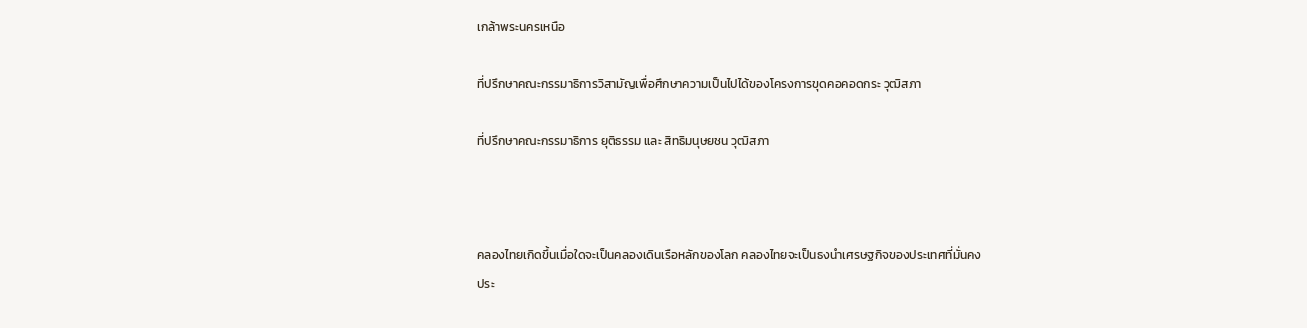เกล้าพระนครเหนือ

ที่ปรึกษาคณะกรรมาธิการวิสามัญเพื่อศึกษาความเป็นไปได้ของโครงการขุดคอคอดกระ วุฒิสภา

ที่ปรึกษาคณะกรรมาธิการ ยุติธรรม และ สิทธิมนุษยชน วุฒิสภา



คลองไทยเกิดขึ้นเมื่อใดจะเป็นคลองเดินเรือหลักของโลก คลองไทยจะเป็นธงนำเศรษฐกิจของประเทศที่มั่นคง
ประ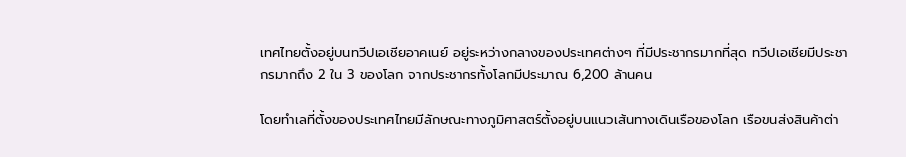เทศไทยตั้งอยู่บนทวีปเอเชียอาคเนย์ อยู่ระหว่างกลางของประเทศต่างๆ ที่มีประชากรมากที่สุด ทวีปเอเชียมีประชากรมากถึง 2 ใน 3 ของโลก จากประชากรทั้งโลกมีประมาณ 6,200 ล้านคน

โดยทำเลที่ตั้งของประเทศไทยมีลักษณะทางภูมิศาสตร์ตั้งอยู่บนแนวเส้นทางเดินเรือของโลก เรือขนส่งสินค้าต่า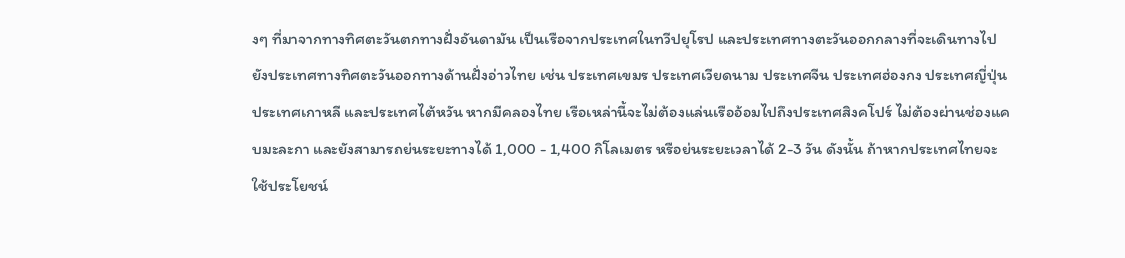งๆ ที่มาจากทางทิศตะวันตกทางฝั่งอันดามัน เป็นเรือจากประเทศในทวีปยุโรป และประเทศทางตะวันออกกลางที่จะเดินทางไปยังประเทศทางทิศตะวันออกทางด้านฝั่งอ่าวไทย เช่น ประเทศเขมร ประเทศเวียดนาม ประเทศจีน ประเทศฮ่องกง ประเทศญี่ปุ่น ประเทศเกาหลี และประเทศไต้หวัน หากมีคลองไทย เรือเหล่านี้จะไม่ต้องแล่นเรืออ้อมไปถึงประเทศสิงคโปร์ ไม่ต้องผ่านช่องแคบมะละกา และยังสามารถย่นระยะทางได้ 1,000 - 1,400 กิโลเมตร หรือย่นระยะเวลาได้ 2-3 วัน ดังนั้น ถ้าหากประเทศไทยจะใช้ประโยชน์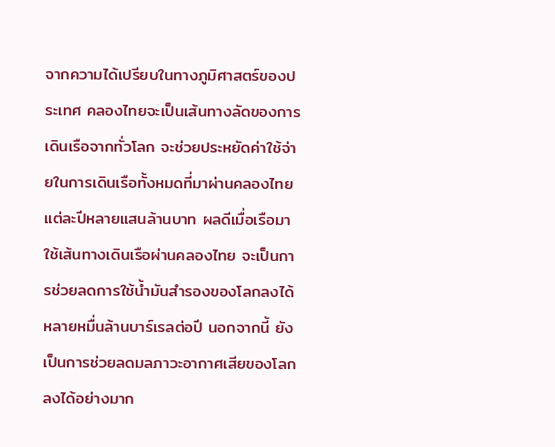จากความได้เปรียบในทางภูมิศาสตร์ของประเทศ คลองไทยจะเป็นเส้นทางลัดของการเดินเรือจากทั่วโลก จะช่วยประหยัดค่าใช้จ่ายในการเดินเรือทั้งหมดที่มาผ่านคลองไทยแต่ละปีหลายแสนล้านบาท ผลดีเมื่อเรือมาใช้เส้นทางเดินเรือผ่านคลองไทย จะเป็นการช่วยลดการใช้น้ำมันสำรองของโลกลงได้หลายหมื่นล้านบาร์เรลต่อปี นอกจากนี้ ยังเป็นการช่วยลดมลภาวะอากาศเสียของโลกลงได้อย่างมาก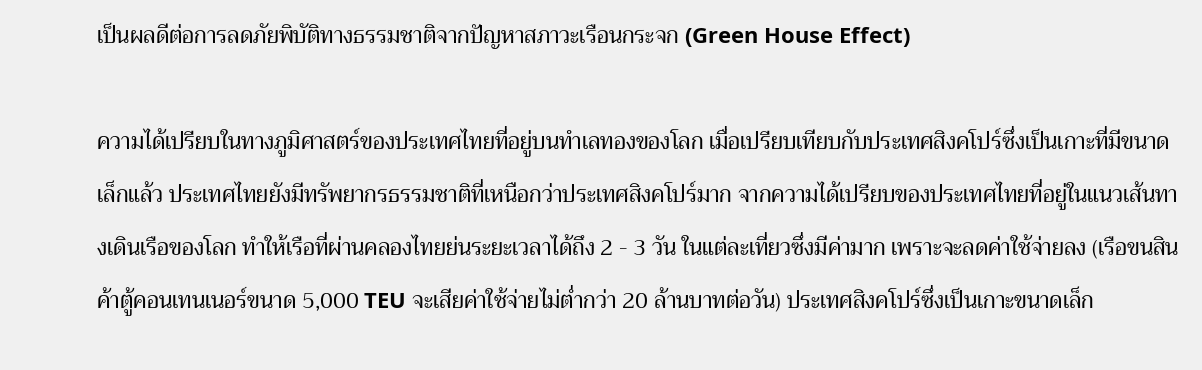เป็นผลดีต่อการลดภัยพิบัติทางธรรมชาติจากปัญหาสภาวะเรือนกระจก (Green House Effect)

ความได้เปรียบในทางภูมิศาสตร์ของประเทศไทยที่อยู่บนทำเลทองของโลก เมื่อเปรียบเทียบกับประเทศสิงคโปร์ซึ่งเป็นเกาะที่มีขนาดเล็กแล้ว ประเทศไทยยังมีทรัพยากรธรรมชาติที่เหนือกว่าประเทศสิงคโปร์มาก จากความได้เปรียบของประเทศไทยที่อยู่ในแนวเส้นทางเดินเรือของโลก ทำให้เรือที่ผ่านคลองไทยย่นระยะเวลาได้ถึง 2 - 3 วัน ในแต่ละเที่ยวซึ่งมีค่ามาก เพราะจะลดค่าใช้จ่ายลง (เรือขนสินค้าตู้คอนเทนเนอร์ขนาด 5,000 TEU จะเสียค่าใช้จ่ายไม่ต่ำกว่า 20 ล้านบาทต่อวัน) ประเทศสิงคโปร์ซึ่งเป็นเกาะขนาดเล็ก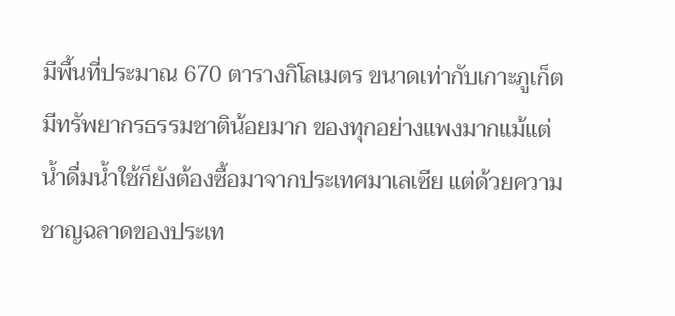มีพื้นที่ประมาณ 670 ตารางกิโลเมตร ขนาดเท่ากับเกาะภูเก็ต มีทรัพยากรธรรมชาติน้อยมาก ของทุกอย่างแพงมากแม้แต่น้ำดื่มน้ำใช้ก็ยังต้องซื้อมาจากประเทศมาเลเซีย แต่ด้วยความชาญฉลาดของประเท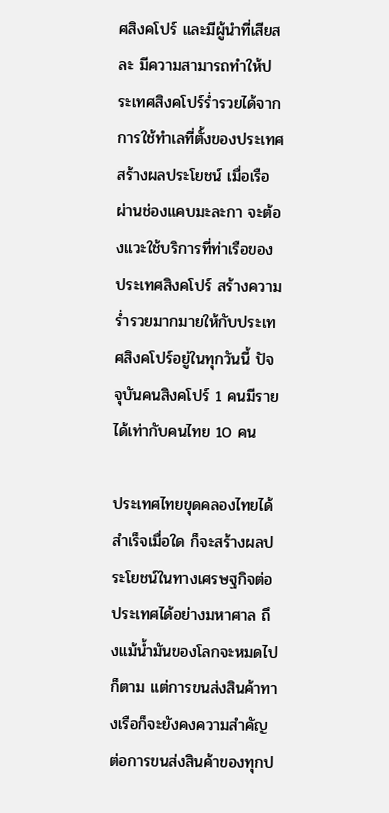ศสิงคโปร์ และมีผู้นำที่เสียสละ มีความสามารถทำให้ประเทศสิงคโปร์ร่ำรวยได้จากการใช้ทำเลที่ตั้งของประเทศสร้างผลประโยชน์ เมื่อเรือผ่านช่องแคบมะละกา จะต้องแวะใช้บริการที่ท่าเรือของประเทศสิงคโปร์ สร้างความร่ำรวยมากมายให้กับประเทศสิงคโปร์อยู่ในทุกวันนี้ ปัจจุบันคนสิงคโปร์ 1 คนมีรายได้เท่ากับคนไทย 10 คน

ประเทศไทยขุดคลองไทยได้สำเร็จเมื่อใด ก็จะสร้างผลประโยชน์ในทางเศรษฐกิจต่อประเทศได้อย่างมหาศาล ถึงแม้น้ำมันของโลกจะหมดไปก็ตาม แต่การขนส่งสินค้าทางเรือก็จะยังคงความสำคัญ ต่อการขนส่งสินค้าของทุกป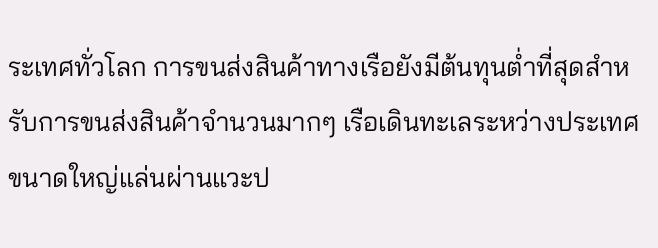ระเทศทั่วโลก การขนส่งสินค้าทางเรือยังมีต้นทุนต่ำที่สุดสำหรับการขนส่งสินค้าจำนวนมากๆ เรือเดินทะเลระหว่างประเทศขนาดใหญ่แล่นผ่านแวะป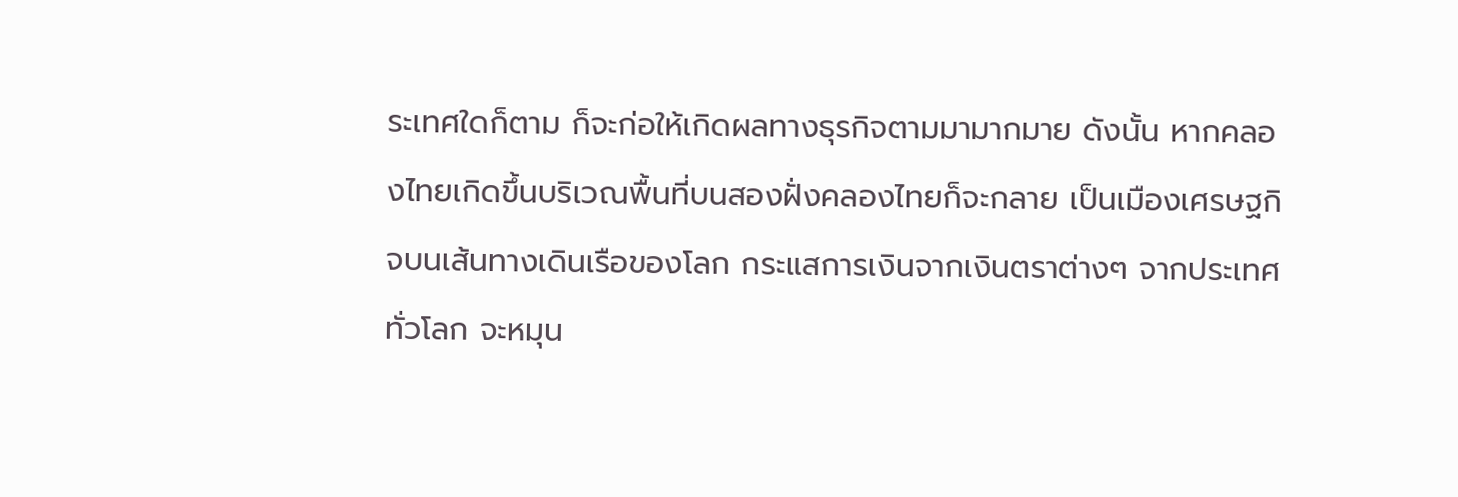ระเทศใดก็ตาม ก็จะก่อให้เกิดผลทางธุรกิจตามมามากมาย ดังนั้น หากคลองไทยเกิดขึ้นบริเวณพื้นที่บนสองฝั่งคลองไทยก็จะกลาย เป็นเมืองเศรษฐกิจบนเส้นทางเดินเรือของโลก กระแสการเงินจากเงินตราต่างๆ จากประเทศทั่วโลก จะหมุน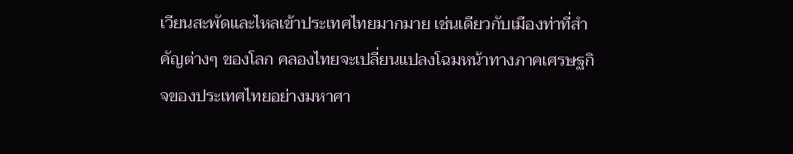เวียนสะพัดและไหลเข้าประเทศไทยมากมาย เช่นเดียวกับเมืองท่าที่สำคัญต่างๆ ของโลก คลองไทยจะเปลี่ยนแปลงโฉมหน้าทางภาคเศรษฐกิจของประเทศไทยอย่างมหาศา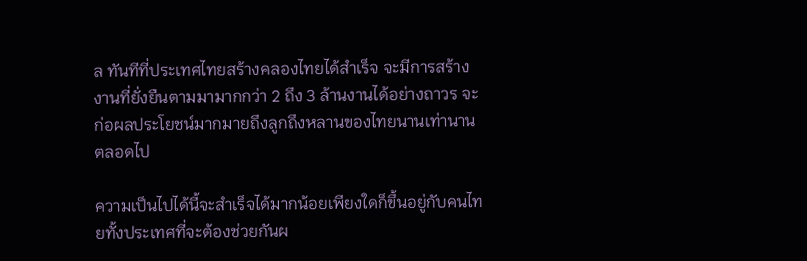ล ทันทีที่ประเทศไทยสร้างคลองไทยได้สำเร็จ จะมีการสร้างงานที่ยั่งยืนตามมามากกว่า 2 ถึง 3 ล้านงานได้อย่างถาวร จะก่อผลประโยชน์มากมายถึงลูกถึงหลานของไทยนานเท่านานตลอดไป

ความเป็นไปได้นี้จะสำเร็จได้มากน้อยเพียงใดก็ขึ้นอยู่กับคนไทยทั้งประเทศที่จะต้องช่วยกันผ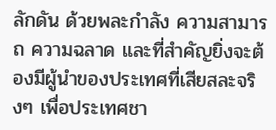ลักดัน ด้วยพละกำลัง ความสามารถ ความฉลาด และที่สำคัญยิ่งจะต้องมีผู้นำของประเทศที่เสียสละจริงๆ เพื่อประเทศชา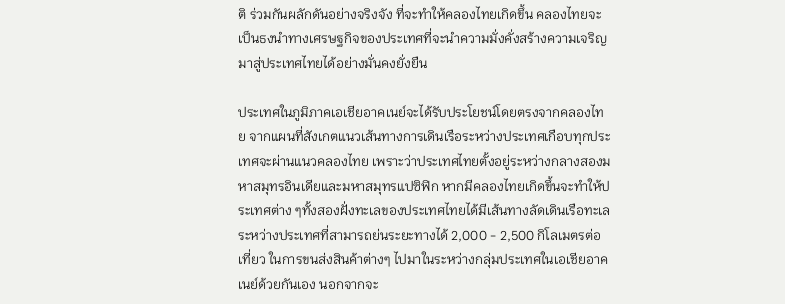ติ ร่วมกันผลักดันอย่างจริงจัง ที่จะทำให้คลองไทยเกิดขึ้น คลองไทยจะเป็นธงนำทางเศรษฐกิจของประเทศที่จะนำความมั่งคั่งสร้างความเจริญมาสู่ประเทศไทยได้อย่างมั่นคงยั่งยืน

ประเทศในภูมิภาคเอเชียอาคเนย์จะได้รับประโยชน์โดยตรงจากคลองไทย จากแผนที่สังเกตแนวเส้นทางการเดินเรือระหว่างประเทศเกือบทุกประเทศจะผ่านแนวคลองไทย เพราะว่าประเทศไทยตั้งอยู่ระหว่างกลางสองมหาสมุทรอินเดียและมหาสมุทรแปซิฟิก หากมีคลองไทยเกิดขึ้นจะทำให้ประเทศต่าง ๆทั้งสองฝั่งทะเลของประเทศไทยได้มีเส้นทางลัดเดินเรือทะเลระหว่างประเทศที่สามารถย่นระยะทางได้ 2,000 - 2,500 กิโลเมตรต่อเที่ยว ในการขนส่งสินค้าต่างๆ ไปมาในระหว่างกลุ่มประเทศในเอเชียอาคเนย์ด้วยกันเอง นอกจากจะ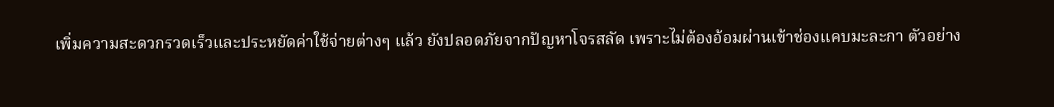เพิ่มความสะดวกรวดเร็วและประหยัดค่าใช้จ่ายต่างๆ แล้ว ยังปลอดภัยจากปัญหาโจรสลัด เพราะไม่ต้องอ้อมผ่านเข้าช่องแคบมะละกา ตัวอย่าง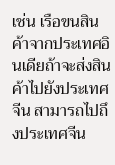เช่น เรือขนสินค้าจากประเทศอินเดียถ้าจะส่งสินค้าไปยังประเทศจีน สามารถไปถึงประเทศจีน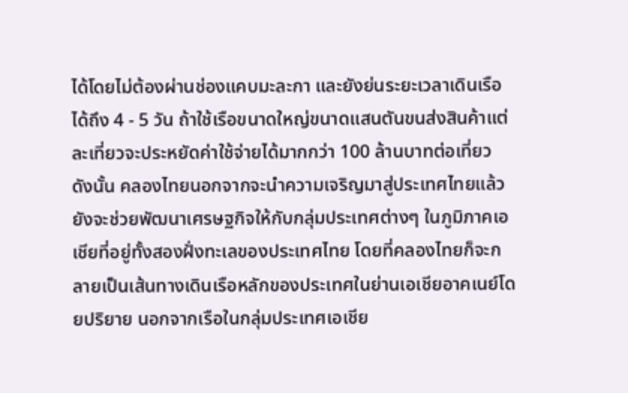ได้โดยไม่ต้องผ่านช่องแคบมะละกา และยังย่นระยะเวลาเดินเรือได้ถึง 4 - 5 วัน ถ้าใช้เรือขนาดใหญ่ขนาดแสนตันขนส่งสินค้าแต่ละเที่ยวจะประหยัดค่าใช้จ่ายได้มากกว่า 100 ล้านบาทต่อเที่ยว ดังนั้น คลองไทยนอกจากจะนำความเจริญมาสู่ประเทศไทยแล้ว ยังจะช่วยพัฒนาเศรษฐกิจให้กับกลุ่มประเทศต่างๆ ในภูมิภาคเอเชียที่อยู่ทั้งสองฝั่งทะเลของประเทศไทย โดยที่คลองไทยก็จะกลายเป็นเส้นทางเดินเรือหลักของประเทศในย่านเอเชียอาคเนย์โดยปริยาย นอกจากเรือในกลุ่มประเทศเอเชีย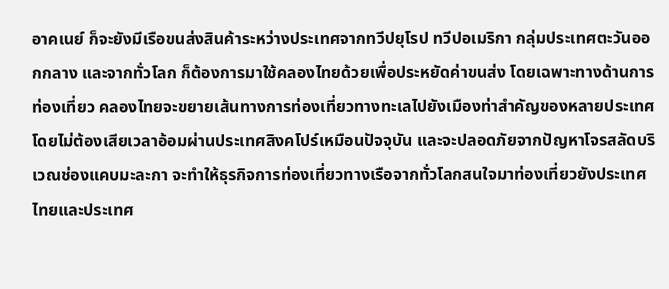อาคเนย์ ก็จะยังมีเรือขนส่งสินค้าระหว่างประเทศจากทวีปยุโรป ทวีปอเมริกา กลุ่มประเทศตะวันออกกลาง และจากทั่วโลก ก็ต้องการมาใช้คลองไทยด้วยเพื่อประหยัดค่าขนส่ง โดยเฉพาะทางด้านการท่องเที่ยว คลองไทยจะขยายเส้นทางการท่องเที่ยวทางทะเลไปยังเมืองท่าสำคัญของหลายประเทศ โดยไม่ต้องเสียเวลาอ้อมผ่านประเทศสิงคโปร์เหมือนปัจจุบัน และจะปลอดภัยจากปัญหาโจรสลัดบริเวณช่องแคบมะละกา จะทำให้ธุรกิจการท่องเที่ยวทางเรือจากทั่วโลกสนใจมาท่องเที่ยวยังประเทศไทยและประเทศ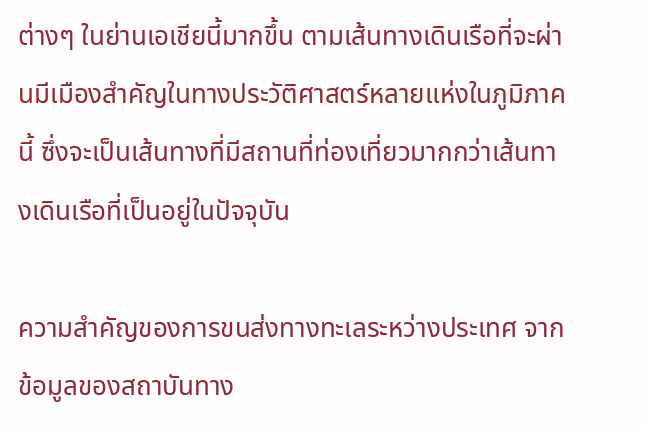ต่างๆ ในย่านเอเชียนี้มากขึ้น ตามเส้นทางเดินเรือที่จะผ่านมีเมืองสำคัญในทางประวัติศาสตร์หลายแห่งในภูมิภาคนี้ ซึ่งจะเป็นเส้นทางที่มีสถานที่ท่องเที่ยวมากกว่าเส้นทางเดินเรือที่เป็นอยู่ในปัจจุบัน

ความสำคัญของการขนส่งทางทะเลระหว่างประเทศ จากข้อมูลของสถาบันทาง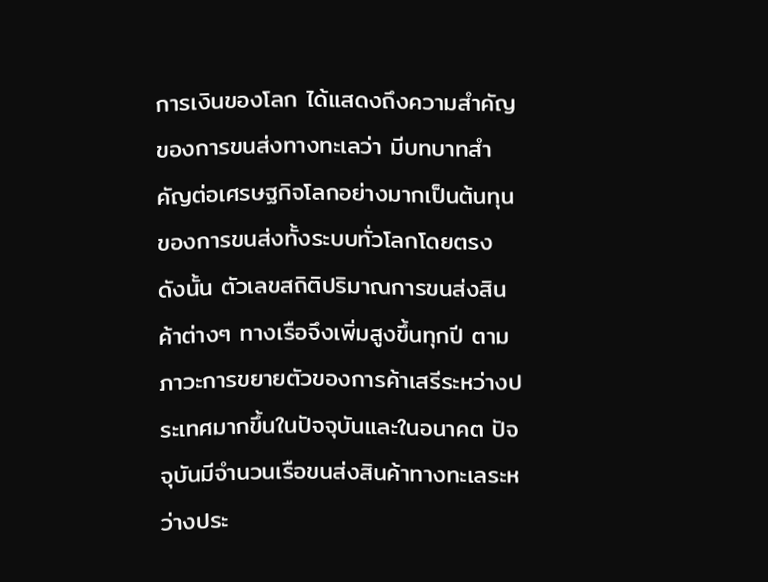การเงินของโลก ได้แสดงถึงความสำคัญของการขนส่งทางทะเลว่า มีบทบาทสำคัญต่อเศรษฐกิจโลกอย่างมากเป็นต้นทุนของการขนส่งทั้งระบบทั่วโลกโดยตรง ดังนั้น ตัวเลขสถิติปริมาณการขนส่งสินค้าต่างๆ ทางเรือจึงเพิ่มสูงขึ้นทุกปี ตามภาวะการขยายตัวของการค้าเสรีระหว่างประเทศมากขึ้นในปัจจุบันและในอนาคต ปัจจุบันมีจำนวนเรือขนส่งสินค้าทางทะเลระหว่างประ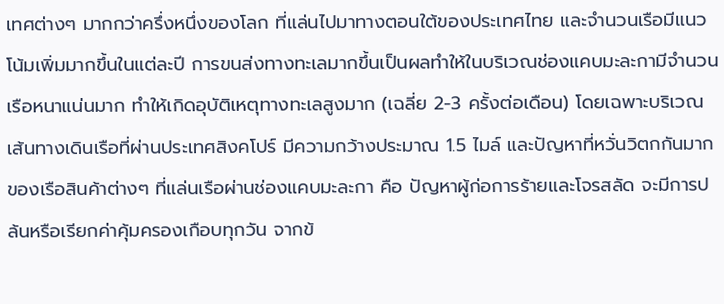เทศต่างๆ มากกว่าครึ่งหนึ่งของโลก ที่แล่นไปมาทางตอนใต้ของประเทศไทย และจำนวนเรือมีแนวโน้มเพิ่มมากขึ้นในแต่ละปี การขนส่งทางทะเลมากขึ้นเป็นผลทำให้ในบริเวณช่องแคบมะละกามีจำนวนเรือหนาแน่นมาก ทำให้เกิดอุบัติเหตุทางทะเลสูงมาก (เฉลี่ย 2-3 ครั้งต่อเดือน) โดยเฉพาะบริเวณเส้นทางเดินเรือที่ผ่านประเทศสิงคโปร์ มีความกว้างประมาณ 1.5 ไมล์ และปัญหาที่หวั่นวิตกกันมากของเรือสินค้าต่างๆ ที่แล่นเรือผ่านช่องแคบมะละกา คือ ปัญหาผู้ก่อการร้ายและโจรสลัด จะมีการปล้นหรือเรียกค่าคุ้มครองเกือบทุกวัน จากข้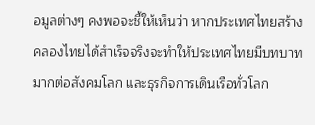อมูลต่างๆ คงพอจะชี้ให้เห็นว่า หากประเทศไทยสร้างคลองไทยได้สำเร็จจริงจะทำให้ประเทศไทยมีบทบาทมากต่อสังคมโลก และธุรกิจการเดินเรือทั่วโลก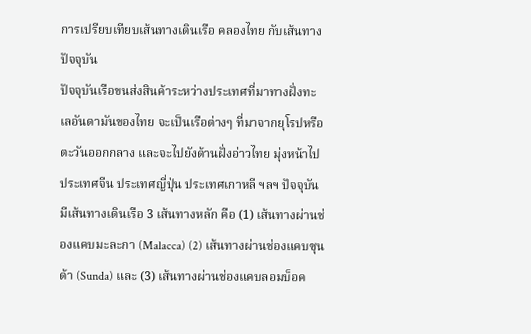การเปรียบเทียบเส้นทางเดินเรือ คลองไทย กับเส้นทางปัจจุบัน
ปัจจุบันเรือขนส่งสินค้าระหว่างประเทศที่มาทางฝั่งทะเลอันดามันของไทย จะเป็นเรือต่างๆ ที่มาจากยุโรปหรือตะวันออกกลาง และจะไปยังด้านฝั่งอ่าวไทย มุ่งหน้าไปประเทศจีน ประเทศญี่ปุ่น ประเทศเกาหลี ฯลฯ ปัจจุบันมีเส้นทางเดินเรือ 3 เส้นทางหลัก คือ (1) เส้นทางผ่านช่องแคบมะละกา (Malacca) (2) เส้นทางผ่านช่องแคบซุนด้า (Sunda) และ (3) เส้นทางผ่านช่องแคบลอมบ็อค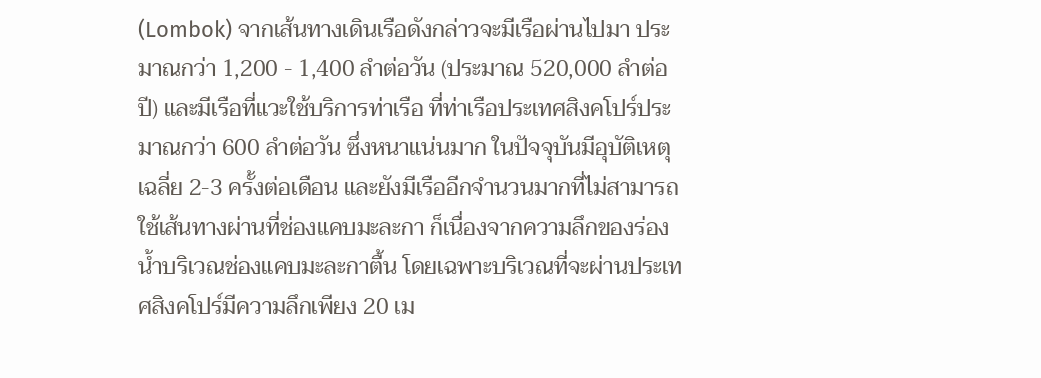(Lombok) จากเส้นทางเดินเรือดังกล่าวจะมีเรือผ่านไปมา ประมาณกว่า 1,200 - 1,400 ลำต่อวัน (ประมาณ 520,000 ลำต่อปี) และมีเรือที่แวะใช้บริการท่าเรือ ที่ท่าเรือประเทศสิงคโปร์ประมาณกว่า 600 ลำต่อวัน ซึ่งหนาแน่นมาก ในปัจจุบันมีอุบัติเหตุเฉลี่ย 2-3 ครั้งต่อเดือน และยังมีเรืออีกจำนวนมากที่ไม่สามารถใช้เส้นทางผ่านที่ช่องแคบมะละกา ก็เนื่องจากความลึกของร่องน้ำบริเวณช่องแคบมะละกาตื้น โดยเฉพาะบริเวณที่จะผ่านประเทศสิงคโปร์มีความลึกเพียง 20 เม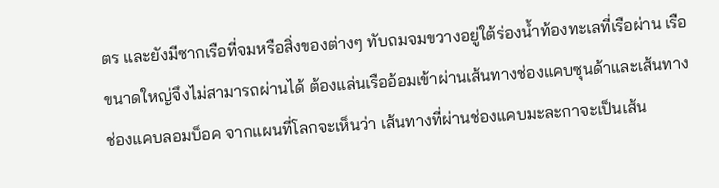ตร และยังมีซากเรือที่จมหรือสิ่งของต่างๆ ทับถมจมขวางอยู่ใต้ร่องน้ำท้องทะเลที่เรือผ่าน เรือขนาดใหญ่จึงไม่สามารถผ่านได้ ต้องแล่นเรืออ้อมเข้าผ่านเส้นทางช่องแคบซุนด้าและเส้นทางช่องแคบลอมบ็อค จากแผนที่โลกจะเห็นว่า เส้นทางที่ผ่านช่องแคบมะละกาจะเป็นเส้น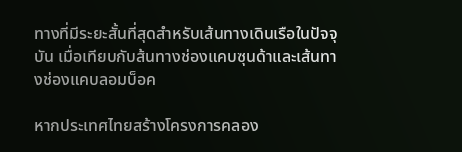ทางที่มีระยะสั้นที่สุดสำหรับเส้นทางเดินเรือในปัจจุบัน เมื่อเทียบกับส้นทางช่องแคบซุนด้าและเส้นทางช่องแคบลอมบ็อค

หากประเทศไทยสร้างโครงการคลอง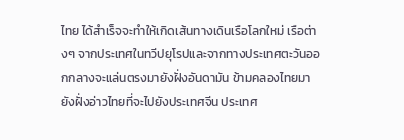ไทย ได้สำเร็จจะทำให้เกิดเส้นทางเดินเรือโลกใหม่ เรือต่างๆ จากประเทศในทวีปยุโรปและจากทางประเทศตะวันออกกลางจะแล่นตรงมายังฝั่งอันดามัน ข้ามคลองไทยมายังฝั่งอ่าวไทยที่จะไปยังประเทศจีน ประเทศ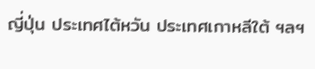ญี่ปุ่น ประเทศไต้หวัน ประเทศเกาหลีใต้ ฯลฯ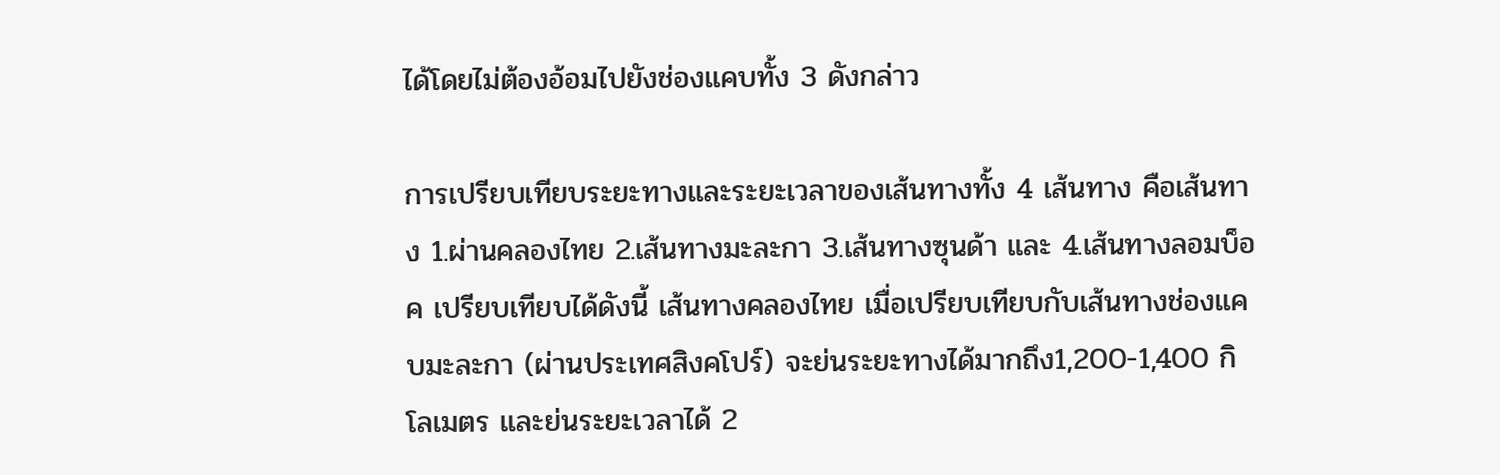ได้โดยไม่ต้องอ้อมไปยังช่องแคบทั้ง 3 ดังกล่าว

การเปรียบเทียบระยะทางและระยะเวลาของเส้นทางทั้ง 4 เส้นทาง คือเส้นทาง 1.ผ่านคลองไทย 2.เส้นทางมะละกา 3.เส้นทางซุนด้า และ 4.เส้นทางลอมบ็อค เปรียบเทียบได้ดังนี้ เส้นทางคลองไทย เมื่อเปรียบเทียบกับเส้นทางช่องแคบมะละกา (ผ่านประเทศสิงคโปร์) จะย่นระยะทางได้มากถึง1,200-1,400 กิโลเมตร และย่นระยะเวลาได้ 2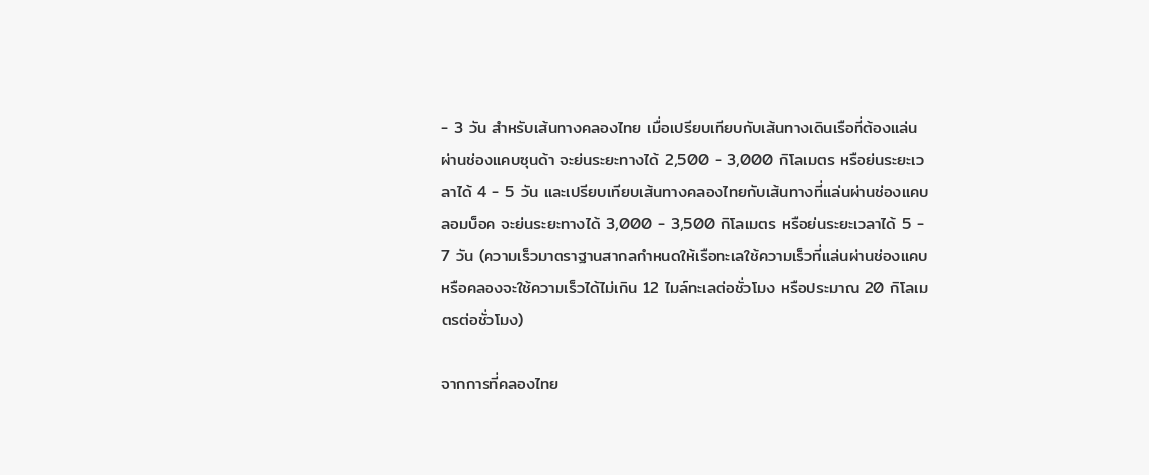- 3 วัน สำหรับเส้นทางคลองไทย เมื่อเปรียบเทียบกับเส้นทางเดินเรือที่ต้องแล่นผ่านช่องแคบซุนด้า จะย่นระยะทางได้ 2,500 - 3,000 กิโลเมตร หรือย่นระยะเวลาได้ 4 - 5 วัน และเปรียบเทียบเส้นทางคลองไทยกับเส้นทางที่แล่นผ่านช่องแคบลอมบ็อค จะย่นระยะทางได้ 3,000 - 3,500 กิโลเมตร หรือย่นระยะเวลาได้ 5 - 7 วัน (ความเร็วมาตราฐานสากลกำหนดให้เรือทะเลใช้ความเร็วที่แล่นผ่านช่องแคบหรือคลองจะใช้ความเร็วได้ไม่เกิน 12 ไมล์ทะเลต่อชั่วโมง หรือประมาณ 20 กิโลเมตรต่อชั่วโมง)

จากการที่คลองไทย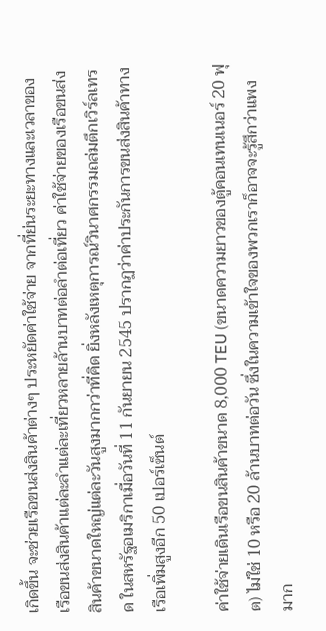เกิดขึ้น จะช่วยเรือขนส่งสินค้าต่างๆ ประหยัดค่าใช้จ่าย จากที่ย่นระยะทางและเวลาของเรือขนส่งสินค้าแต่ละลำแต่ละเที่ยวหลายล้านบาทต่อลำต่อเที่ยว ค่าใช้จ่ายของเรือขนส่งสินค้าขนาดใหญ่แต่ละวันสูงมากกว่าที่คิด ยิ่งหลังเหตุการณ์วินาศกรรมถล่มตึกเวิร์ลเทรด ในสหรัฐอเมริกาเมื่อวันที่ 11 กันยายน 2545 ปรากฏว่าค่าประกันการขนส่งสินค้าทางเรือเพิ่มสูงอีก 50 เปอร์เซ็นต์

ค่าใช้จ่ายเดินเรือขนสินค้าขนาด 8,000 TEU (ขนาดความยาวของตู้คอนเทนเนอร์ 20 ฟุต) ไม่ใช่ 10 หรือ 20 ล้านบาทต่อวัน ซึ่งในความเข้าใจของพวกเราก็อาจจะรู้สึกว่าแพงมาก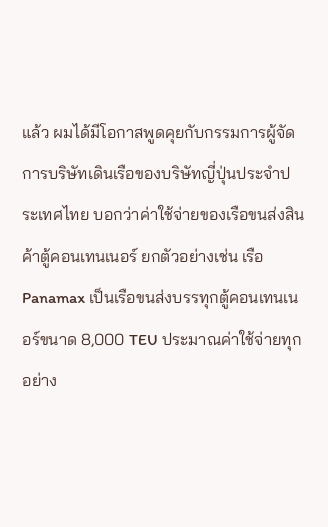แล้ว ผมได้มีโอกาสพูดคุยกับกรรมการผู้จัดการบริษัทเดินเรือของบริษัทญี่ปุ่นประจำประเทศไทย บอกว่าค่าใช้จ่ายของเรือขนส่งสินค้าตู้คอนเทนเนอร์ ยกตัวอย่างเช่น เรือ Panamax เป็นเรือขนส่งบรรทุกตู้คอนเทนเนอร์ขนาด 8,000 TEU ประมาณค่าใช้จ่ายทุกอย่าง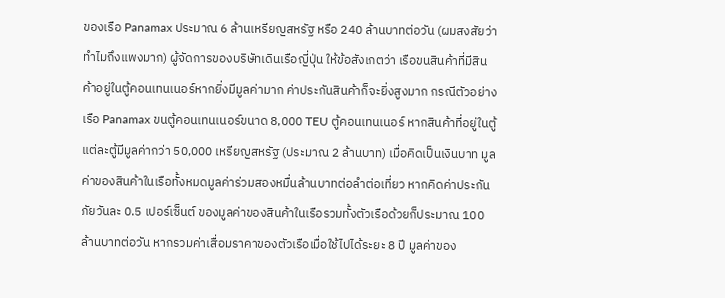ของเรือ Panamax ประมาณ 6 ล้านเหรียญสหรัฐ หรือ 240 ล้านบาทต่อวัน (ผมสงสัยว่าทำไมถึงแพงมาก) ผู้จัดการของบริษัทเดินเรือญี่ปุ่น ให้ข้อสังเกตว่า เรือขนสินค้าที่มีสินค้าอยู่ในตู้คอนเทนเนอร์หากยิ่งมีมูลค่ามาก ค่าประกันสินค้าก็จะยิ่งสูงมาก กรณีตัวอย่างเรือ Panamax ขนตู้คอนเทนเนอร์ขนาด 8,000 TEU ตู้คอนเทนเนอร์ หากสินค้าที่อยู่ในตู้แต่ละตู้มีมูลค่ากว่า 50,000 เหรียญสหรัฐ (ประมาณ 2 ล้านบาท) เมื่อคิดเป็นเงินบาท มูลค่าของสินค้าในเรือทั้งหมดมูลค่าร่วมสองหมื่นล้านบาทต่อลำต่อเที่ยว หากคิดค่าประกันภัยวันละ 0.5 เปอร์เซ็นต์ ของมูลค่าของสินค้าในเรือรวมทั้งตัวเรือด้วยก็ประมาณ 100 ล้านบาทต่อวัน หากรวมค่าเสื่อมราคาของตัวเรือเมื่อใช้ไปได้ระยะ 8 ปี มูลค่าของ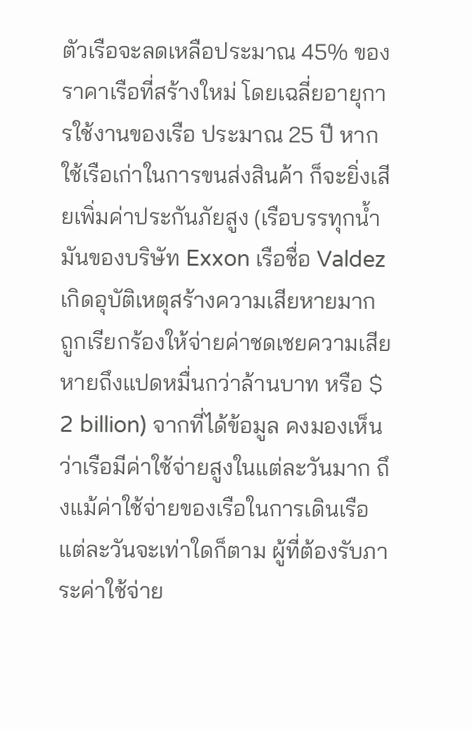ตัวเรือจะลดเหลือประมาณ 45% ของราคาเรือที่สร้างใหม่ โดยเฉลี่ยอายุการใช้งานของเรือ ประมาณ 25 ปี หากใช้เรือเก่าในการขนส่งสินค้า ก็จะยิ่งเสียเพิ่มค่าประกันภัยสูง (เรือบรรทุกน้ำมันของบริษัท Exxon เรือชื่อ Valdez เกิดอุบัติเหตุสร้างความเสียหายมาก ถูกเรียกร้องให้จ่ายค่าชดเชยความเสียหายถึงแปดหมื่นกว่าล้านบาท หรือ $ 2 billion) จากที่ได้ข้อมูล คงมองเห็นว่าเรือมีค่าใช้จ่ายสูงในแต่ละวันมาก ถึงแม้ค่าใช้จ่ายของเรือในการเดินเรือแต่ละวันจะเท่าใดก็ตาม ผู้ที่ต้องรับภาระค่าใช้จ่าย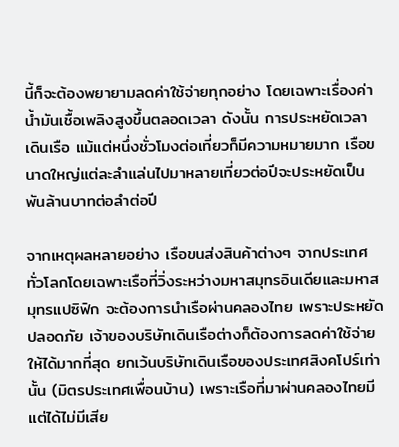นี้ก็จะต้องพยายามลดค่าใช้จ่ายทุกอย่าง โดยเฉพาะเรื่องค่าน้ำมันเชื้อเพลิงสูงขึ้นตลอดเวลา ดังนั้น การประหยัดเวลาเดินเรือ แม้แต่หนึ่งชั่วโมงต่อเที่ยวก็มีความหมายมาก เรือขนาดใหญ่แต่ละลำแล่นไปมาหลายเที่ยวต่อปีจะประหยัดเป็นพันล้านบาทต่อลำต่อปี

จากเหตุผลหลายอย่าง เรือขนส่งสินค้าต่างๆ จากประเทศทั่วโลกโดยเฉพาะเรือที่วิ่งระหว่างมหาสมุทรอินเดียและมหาสมุทรแปซิฟิก จะต้องการนำเรือผ่านคลองไทย เพราะประหยัด ปลอดภัย เจ้าของบริษัทเดินเรือต่างก็ต้องการลดค่าใช้จ่ายให้ได้มากที่สุด ยกเว้นบริษัทเดินเรือของประเทศสิงคโปร์เท่านั้น (มิตรประเทศเพื่อนบ้าน) เพราะเรือที่มาผ่านคลองไทยมีแต่ได้ไม่มีเสีย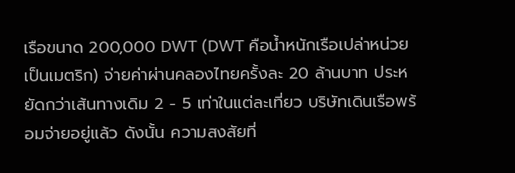เรือขนาด 200,000 DWT (DWT คือน้ำหนักเรือเปล่าหน่วยเป็นเมตริก) จ่ายค่าผ่านคลองไทยครั้งละ 20 ล้านบาท ประหยัดกว่าเส้นทางเดิม 2 - 5 เท่าในแต่ละเที่ยว บริษัทเดินเรือพร้อมจ่ายอยู่แล้ว ดังนั้น ความสงสัยที่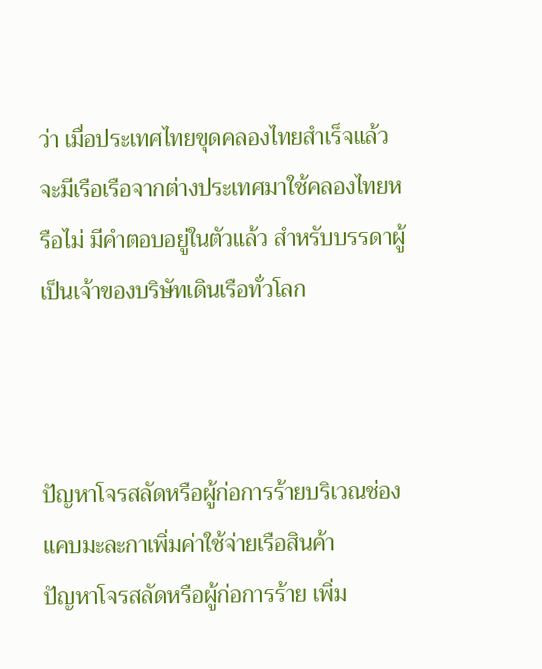ว่า เมื่อประเทศไทยขุดคลองไทยสำเร็จแล้ว จะมีเรือเรือจากต่างประเทศมาใช้คลองไทยหรือไม่ มีคำตอบอยู่ในตัวแล้ว สำหรับบรรดาผู้เป็นเจ้าของบริษัทเดินเรือทั่วโลก



ปัญหาโจรสลัดหรือผู้ก่อการร้ายบริเวณช่องแคบมะละกาเพิ่มค่าใช้จ่ายเรือสินค้า
ปัญหาโจรสลัดหรือผู้ก่อการร้าย เพิ่ม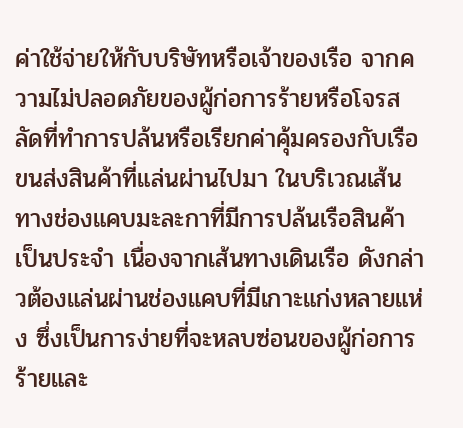ค่าใช้จ่ายให้กับบริษัทหรือเจ้าของเรือ จากความไม่ปลอดภัยของผู้ก่อการร้ายหรือโจรสลัดที่ทำการปล้นหรือเรียกค่าคุ้มครองกับเรือขนส่งสินค้าที่แล่นผ่านไปมา ในบริเวณเส้นทางช่องแคบมะละกาที่มีการปล้นเรือสินค้าเป็นประจำ เนื่องจากเส้นทางเดินเรือ ดังกล่าวต้องแล่นผ่านช่องแคบที่มีเกาะแก่งหลายแห่ง ซึ่งเป็นการง่ายที่จะหลบซ่อนของผู้ก่อการร้ายและ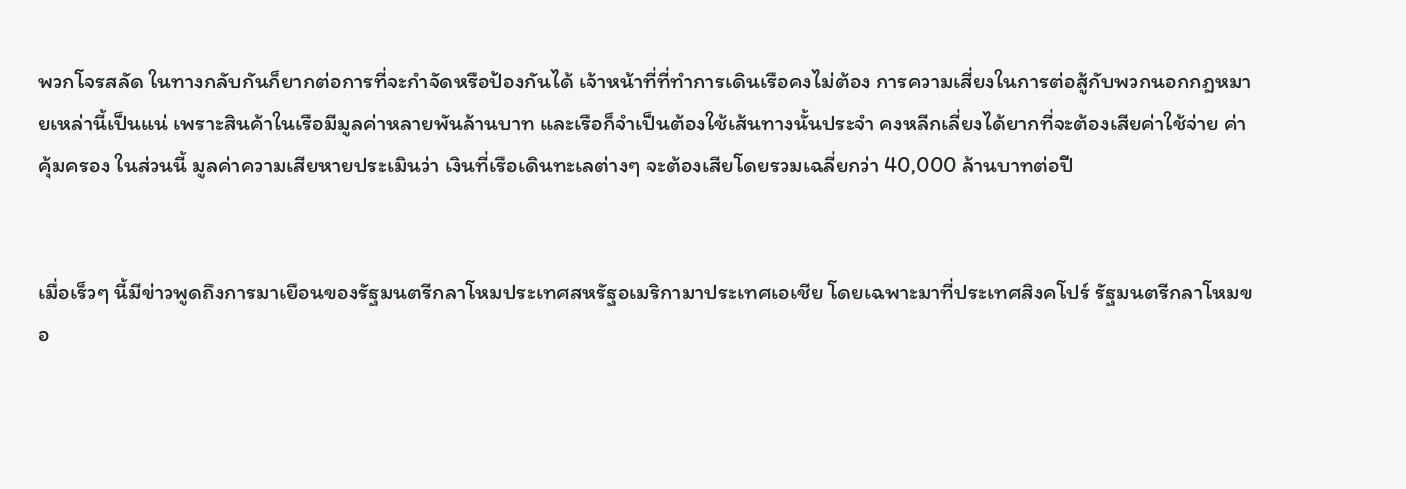พวกโจรสลัด ในทางกลับกันก็ยากต่อการที่จะกำจัดหรือป้องกันได้ เจ้าหน้าที่ที่ทำการเดินเรือคงไม่ต้อง การความเสี่ยงในการต่อสู้กับพวกนอกกฎหมายเหล่านี้เป็นแน่ เพราะสินค้าในเรือมีมูลค่าหลายพันล้านบาท และเรือก็จำเป็นต้องใช้เส้นทางนั้นประจำ คงหลีกเลี่ยงได้ยากที่จะต้องเสียค่าใช้จ่าย ค่าคุ้มครอง ในส่วนนี้ มูลค่าความเสียหายประเมินว่า เงินที่เรือเดินทะเลต่างๆ จะต้องเสียโดยรวมเฉลี่ยกว่า 40,000 ล้านบาทต่อปี


เมื่อเร็วๆ นี้มีข่าวพูดถึงการมาเยือนของรัฐมนตรีกลาโหมประเทศสหรัฐอเมริกามาประเทศเอเชีย โดยเฉพาะมาที่ประเทศสิงคโปร์ รัฐมนตรีกลาโหมขอ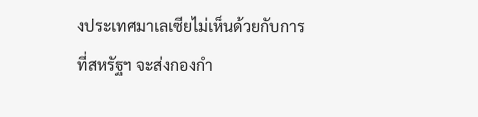งประเทศมาเลเซียไม่เห็นด้วยกับการที่สหรัฐฯ จะส่งกองกำ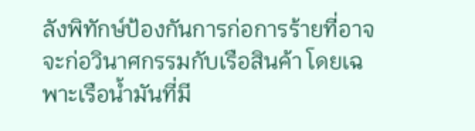ลังพิทักษ์ป้องกันการก่อการร้ายที่อาจจะก่อวินาศกรรมกับเรือสินค้า โดยเฉพาะเรือน้ำมันที่มี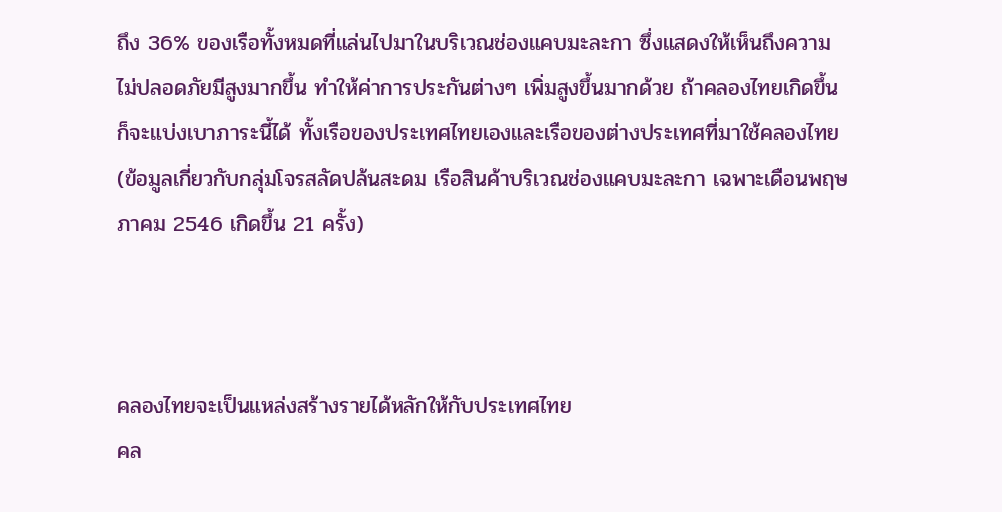ถึง 36% ของเรือทั้งหมดที่แล่นไปมาในบริเวณช่องแคบมะละกา ซึ่งแสดงให้เห็นถึงความไม่ปลอดภัยมีสูงมากขึ้น ทำให้ค่าการประกันต่างๆ เพิ่มสูงขึ้นมากด้วย ถ้าคลองไทยเกิดขึ้นก็จะแบ่งเบาภาระนี้ได้ ทั้งเรือของประเทศไทยเองและเรือของต่างประเทศที่มาใช้คลองไทย (ข้อมูลเกี่ยวกับกลุ่มโจรสลัดปล้นสะดม เรือสินค้าบริเวณช่องแคบมะละกา เฉพาะเดือนพฤษภาคม 2546 เกิดขึ้น 21 ครั้ง)



คลองไทยจะเป็นแหล่งสร้างรายได้หลักให้กับประเทศไทย
คล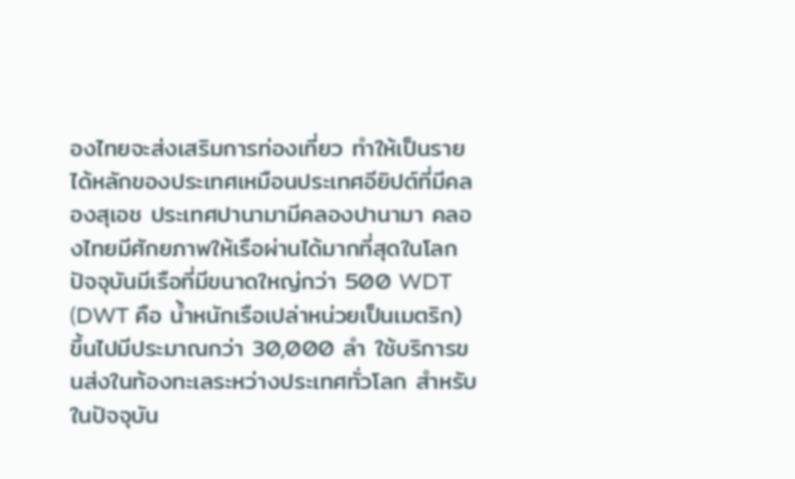องไทยจะส่งเสริมการท่องเที่ยว ทำให้เป็นรายได้หลักของประเทศเหมือนประเทศอียิปต์ที่มีคลองสุเอช ประเทศปานามามีคลองปานามา คลองไทยมีศักยภาพให้เรือผ่านได้มากที่สุดในโลก ปัจจุบันมีเรือที่มีขนาดใหญ่กว่า 500 WDT (DWT คือ น้ำหนักเรือเปล่าหน่วยเป็นเมตริก) ขึ้นไปมีประมาณกว่า 30,000 ลำ ใช้บริการขนส่งในท้องทะเลระหว่างประเทศทั่วโลก สำหรับในปัจจุบัน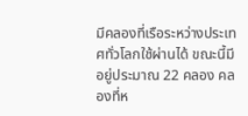มีคลองที่เรือระหว่างประเทศทั่วโลกใช้ผ่านได้ ขณะนี้มีอยู่ประมาณ 22 คลอง คลองที่ห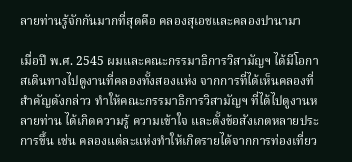ลายท่านรู้จักกันมากที่สุดคือ คลองสุเอชและคลองปานามา

เมื่อปี พ.ศ. 2545 ผมและคณะกรรมาธิการวิสามัญฯ ได้มีโอกาสเดินทางไปดูงานที่คลองทั้งสองแห่ง จากการที่ได้เห็นคลองที่สำคัญดังกล่าว ทำให้คณะกรรมาธิการวิสามัญฯ ที่ได้ไปดูงานหลายท่าน ได้เกิดความรู้ ความเข้าใจ และตั้งข้อสังเกตหลายประการขึ้น เช่น คลองแต่ละแห่งทำให้เกิดรายได้จากการท่องเที่ยว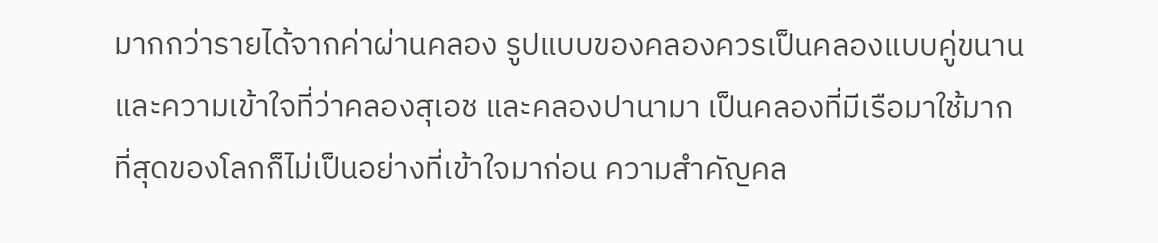มากกว่ารายได้จากค่าผ่านคลอง รูปแบบของคลองควรเป็นคลองแบบคู่ขนาน และความเข้าใจที่ว่าคลองสุเอช และคลองปานามา เป็นคลองที่มีเรือมาใช้มากที่สุดของโลกก็ไม่เป็นอย่างที่เข้าใจมาก่อน ความสำคัญคล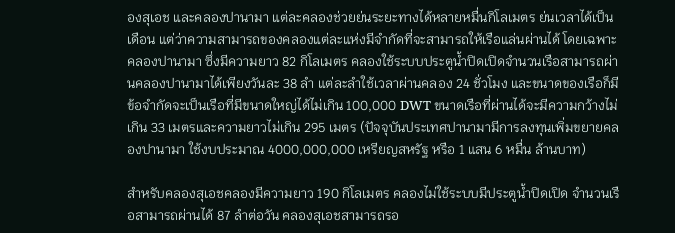องสุเอช และคลองปานามา แต่ละคลองช่วยย่นระยะทางได้หลายหมื่นกิโลเมตร ย่นเวลาได้เป็นเดือน แต่ว่าความสามารถของคลองแต่ละแห่งมีจำกัดที่จะสามารถให้เรือแล่นผ่านได้ โดยเฉพาะคลองปานามา ซึ่งมีความยาว 82 กิโลเมตร คลองใช้ระบบประตูน้ำปิดเปิดจำนวนเรือสามารถผ่านคลองปานามาได้เพียงวันละ 38 ลำ แต่ละลำใช้เวลาผ่านคลอง 24 ชั่วโมง และขนาดของเรือก็มีข้อจำกัดจะเป็นเรือที่มีขนาดใหญ่ได้ไม่เกิน 100,000 DWT ขนาดเรือที่ผ่านได้จะมีความกว้างไม่เกิน 33 เมตรและความยาวไม่เกิน 295 เมตร (ปัจจุบันประเทศปานามามีการลงทุนเพิ่มขยายคลองปานามา ใช้งบประมาณ 4000,000,000 เหรียญสหรัฐ หรือ 1 แสน 6 หมื่น ล้านบาท)

สำหรับคลองสุเอชคลองมีความยาว 190 กิโลเมตร คลองไม่ใช้ระบบมีประตูน้ำปิดเปิด จำนวนเรือสามารถผ่านได้ 87 ลำต่อวัน คลองสุเอชสามารถรอ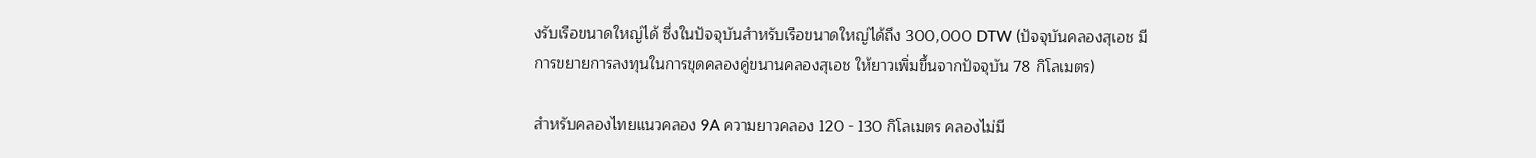งรับเรือขนาดใหญ่ได้ ซึ่งในปัจจุบันสำหรับเรือขนาดใหญ่ได้ถึง 300,000 DTW (ปัจจุบันคลองสุเอช มีการขยายการลงทุนในการขุดคลองคู่ขนานคลองสุเอช ให้ยาวเพิ่มขึ้นจากปัจจุบัน 78 กิโลเมตร)

สำหรับคลองไทยแนวคลอง 9A ความยาวคลอง 120 - 130 กิโลเมตร คลองไม่มี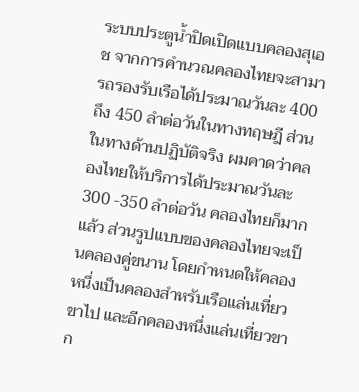ระบบประตูน้ำปิดเปิดแบบคลองสุเอช จากการคำนวณคลองไทยจะสามารถรองรับเรือได้ประมาณวันละ 400 ถึง 450 ลำต่อวันในทางทฤษฎี ส่วนในทางด้านปฏิบัติจริง ผมคาดว่าคลองไทยให้บริการได้ประมาณวันละ 300 -350 ลำต่อวัน คลองไทยก็มากแล้ว ส่วนรูปแบบของคลองไทยจะเป็นคลองคู่ขนาน โดยกำหนดให้คลองหนึ่งเป็นคลองสำหรับเรือแล่นเที่ยวขาไป และอีกคลองหนึ่งแล่นเที่ยวขาก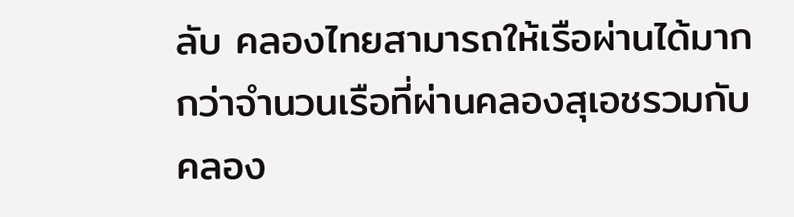ลับ คลองไทยสามารถให้เรือผ่านได้มากกว่าจำนวนเรือที่ผ่านคลองสุเอชรวมกับคลอง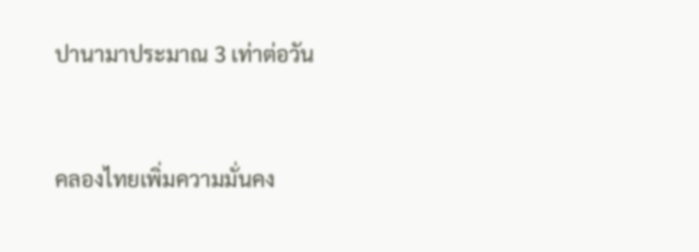ปานามาประมาณ 3 เท่าต่อวัน



คลองไทยเพิ่มความมั่นคง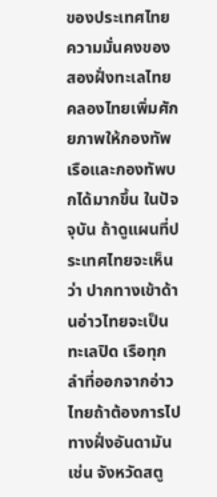ของประเทศไทย
ความมั่นคงของสองฝั่งทะเลไทย คลองไทยเพิ่มศักยภาพให้กองทัพเรือและกองทัพบกได้มากขึ้น ในปัจจุบัน ถ้าดูแผนที่ประเทศไทยจะเห็นว่า ปากทางเข้าด้านอ่าวไทยจะเป็นทะเลปิด เรือทุกลำที่ออกจากอ่าวไทยถ้าต้องการไปทางฝั่งอันดามัน เช่น จังหวัดสตู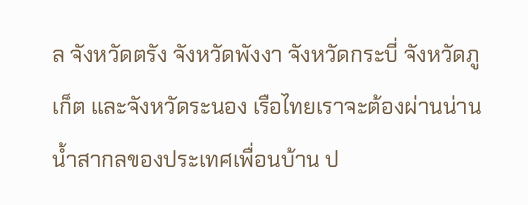ล จังหวัดตรัง จังหวัดพังงา จังหวัดกระบี่ จังหวัดภูเก็ต และจังหวัดระนอง เรือไทยเราจะต้องผ่านน่านน้ำสากลของประเทศเพื่อนบ้าน ป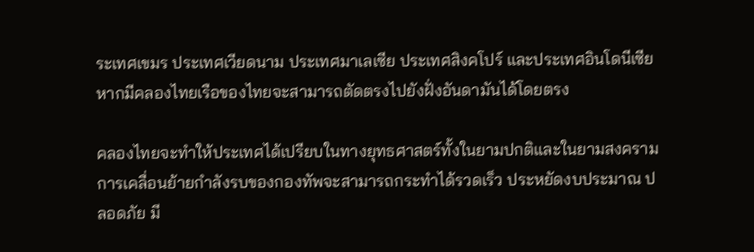ระเทศเขมร ประเทศเวียดนาม ประเทศมาเลเซีย ประเทศสิงคโปร์ และประเทศอินโดนีเซีย หากมีคลองไทยเรือของไทยจะสามารถตัดตรงไปยังฝั่งอันดามันได้โดยตรง

คลองไทยจะทำให้ประเทศได้เปรียบในทางยุทธศาสตร์ทั้งในยามปกติและในยามสงคราม การเคลื่อนย้ายกำลังรบของกองทัพจะสามารถกระทำได้รวดเร็ว ประหยัดงบประมาณ ปลอดภัย มี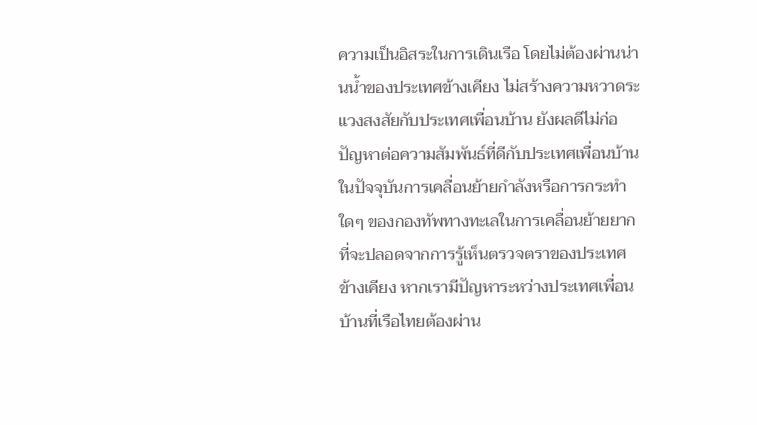ความเป็นอิสระในการเดินเรือ โดยไม่ต้องผ่านน่านน้ำของประเทศข้างเคียง ไม่สร้างความหวาดระแวงสงสัยกับประเทศเพื่อนบ้าน ยังผลดีไม่ก่อปัญหาต่อความสัมพันธ์ที่ดีกับประเทศเพื่อนบ้าน ในปัจจุบันการเคลื่อนย้ายกำลังหรือการกระทำใดๆ ของกองทัพทางทะเลในการเคลื่อนย้ายยากที่จะปลอดจากการรู้เห็นตรวจตราของประเทศข้างเคียง หากเรามีปัญหาระหว่างประเทศเพื่อนบ้านที่เรือไทยต้องผ่าน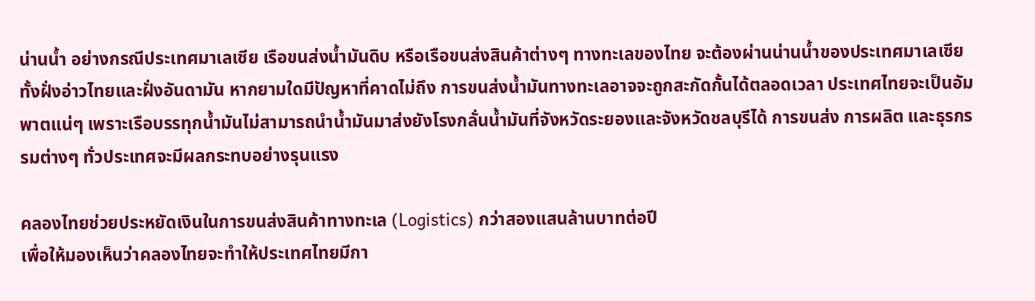น่านน้ำ อย่างกรณีประเทศมาเลเซีย เรือขนส่งน้ำมันดิบ หรือเรือขนส่งสินค้าต่างๆ ทางทะเลของไทย จะต้องผ่านน่านน้ำของประเทศมาเลเซีย ทั้งฝั่งอ่าวไทยและฝั่งอันดามัน หากยามใดมีปัญหาที่คาดไม่ถึง การขนส่งน้ำมันทางทะเลอาจจะถูกสะกัดกั้นได้ตลอดเวลา ประเทศไทยจะเป็นอัมพาตแน่ๆ เพราะเรือบรรทุกน้ำมันไม่สามารถนำน้ำมันมาส่งยังโรงกลั่นน้ำมันที่จังหวัดระยองและจังหวัดชลบุรีได้ การขนส่ง การผลิต และธุรกรรมต่างๆ ทั่วประเทศจะมีผลกระทบอย่างรุนแรง

คลองไทยช่วยประหยัดเงินในการขนส่งสินค้าทางทะเล (Logistics) กว่าสองแสนล้านบาทต่อปี
เพื่อให้มองเห็นว่าคลองไทยจะทำให้ประเทศไทยมีกา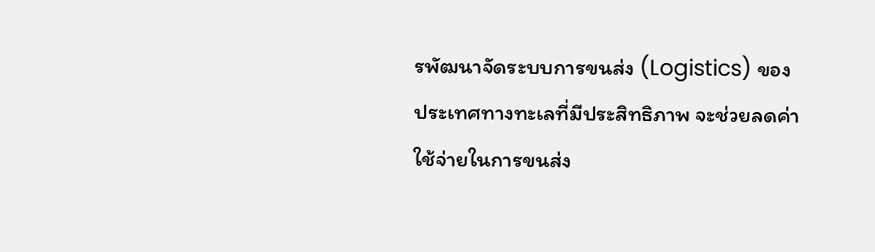รพัฒนาจัดระบบการขนส่ง (Logistics) ของประเทศทางทะเลที่มีประสิทธิภาพ จะช่วยลดค่าใช้จ่ายในการขนส่ง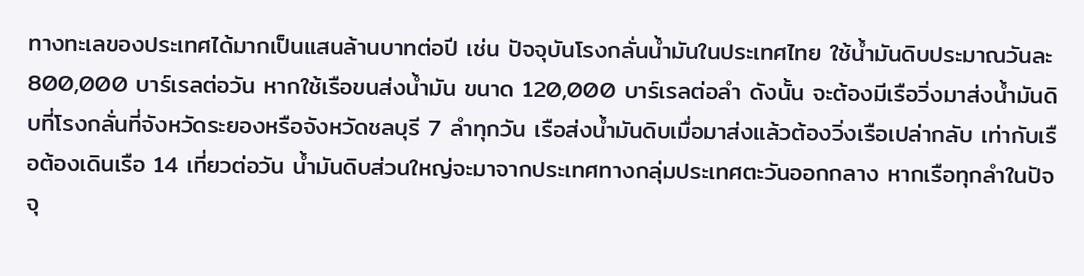ทางทะเลของประเทศได้มากเป็นแสนล้านบาทต่อปี เช่น ปัจจุบันโรงกลั่นน้ำมันในประเทศไทย ใช้น้ำมันดิบประมาณวันละ 800,000 บาร์เรลต่อวัน หากใช้เรือขนส่งน้ำมัน ขนาด 120,000 บาร์เรลต่อลำ ดังนั้น จะต้องมีเรือวิ่งมาส่งน้ำมันดิบที่โรงกลั่นที่จังหวัดระยองหรือจังหวัดชลบุรี 7 ลำทุกวัน เรือส่งน้ำมันดิบเมื่อมาส่งแล้วต้องวิ่งเรือเปล่ากลับ เท่ากับเรือต้องเดินเรือ 14 เที่ยวต่อวัน น้ำมันดิบส่วนใหญ่จะมาจากประเทศทางกลุ่มประเทศตะวันออกกลาง หากเรือทุกลำในปัจจุ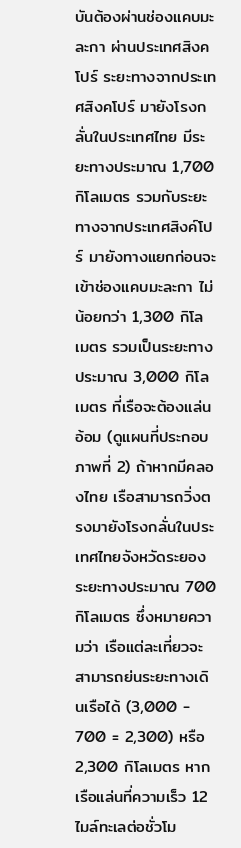บันต้องผ่านช่องแคบมะละกา ผ่านประเทศสิงคโปร์ ระยะทางจากประเทศสิงคโปร์ มายังโรงกลั่นในประเทศไทย มีระยะทางประมาณ 1,700 กิโลเมตร รวมกับระยะทางจากประเทศสิงค์โปร์ มายังทางแยกก่อนจะเข้าช่องแคบมะละกา ไม่น้อยกว่า 1,300 กิโลเมตร รวมเป็นระยะทางประมาณ 3,000 กิโลเมตร ที่เรือจะต้องแล่นอ้อม (ดูแผนที่ประกอบ ภาพที่ 2) ถ้าหากมีคลองไทย เรือสามารถวิ่งตรงมายังโรงกลั่นในประเทศไทยจังหวัดระยอง ระยะทางประมาณ 700 กิโลเมตร ซึ่งหมายความว่า เรือแต่ละเที่ยวจะสามารถย่นระยะทางเดินเรือได้ (3,000 - 700 = 2,300) หรือ 2,300 กิโลเมตร หากเรือแล่นที่ความเร็ว 12 ไมล์ทะเลต่อชั่วโม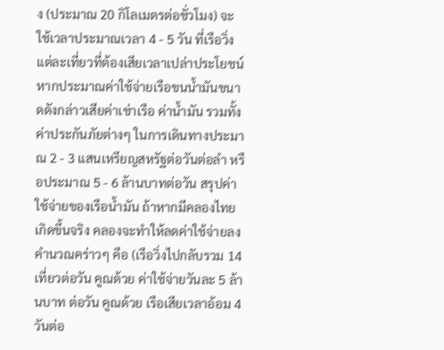ง (ประมาณ 20 กิโลเมตรต่อชั่วโมง) จะใช้เวลาประมาณเวลา 4 - 5 วัน ที่เรือวิ่งแต่ละเที่ยวที่ต้องเสียเวลาเปล่าประโยชน์ หากประมาณค่าใช้จ่ายเรือขนน้ำมันขนาดดังกล่าวเสียค่าเช่าเรือ ค่าน้ำมัน รวมทั้งค่าประกันภัยต่างๆ ในการเดินทางประมาณ 2 - 3 แสนเหรียญสหรัฐต่อวันต่อลำ หรือประมาณ 5 - 6 ล้านบาทต่อวัน สรุปค่าใช้จ่ายของเรือน้ำมัน ถ้าหากมีคลองไทยเกิดขึ้นจริง คลองจะทำให้ลดค่าใช้จ่ายลงคำนวณคร่าวๆ คือ (เรือวิ่งไปกลับรวม 14 เที่ยวต่อวัน คูณด้วย ค่าใช้จ่ายวันละ 5 ล้านบาท ต่อวัน คูณด้วย เรือเสียเวลาอ้อม 4 วันต่อ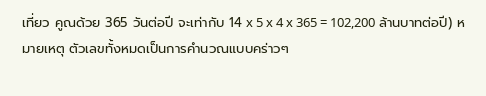เที่ยว คูณด้วย 365 วันต่อปี จะเท่ากับ 14 x 5 x 4 x 365 = 102,200 ล้านบาทต่อปี) หมายเหตุ ตัวเลขทั้งหมดเป็นการคำนวณแบบคร่าวๆ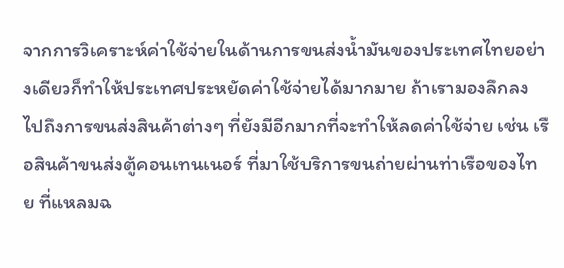จากการวิเคราะห์ค่าใช้จ่ายในด้านการขนส่งน้ำมันของประเทศไทยอย่างเดียวก็ทำให้ประเทศประหยัดค่าใช้จ่ายได้มากมาย ถ้าเรามองลึกลงไปถึงการขนส่งสินค้าต่างๆ ที่ยังมีอีกมากที่จะทำให้ลดค่าใช้จ่าย เช่น เรือสินค้าขนส่งตู้คอนเทนเนอร์ ที่มาใช้บริการขนถ่ายผ่านท่าเรือของไทย ที่แหลมฉ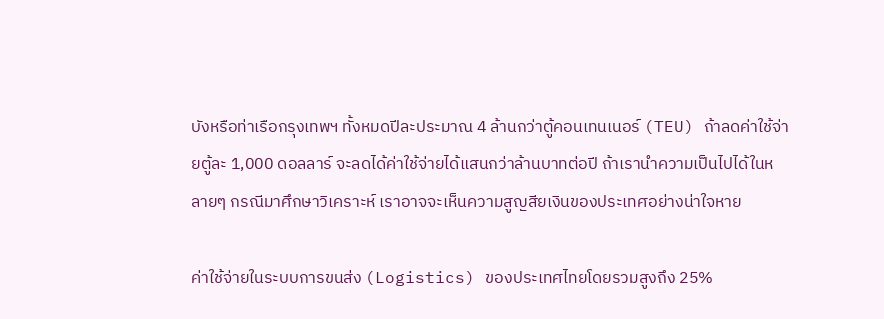บังหรือท่าเรือกรุงเทพฯ ทั้งหมดปีละประมาณ 4 ล้านกว่าตู้คอนเทนเนอร์ (TEU) ถ้าลดค่าใช้จ่ายตู้ละ 1,000 ดอลลาร์ จะลดได้ค่าใช้จ่ายได้แสนกว่าล้านบาทต่อปี ถ้าเรานำความเป็นไปได้ในหลายๆ กรณีมาศึกษาวิเคราะห์ เราอาจจะเห็นความสูญสียเงินของประเทศอย่างน่าใจหาย

ค่าใช้จ่ายในระบบการขนส่ง (Logistics) ของประเทศไทยโดยรวมสูงถึง 25%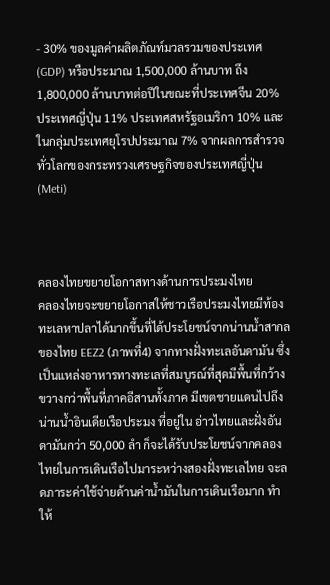- 30% ของมูลค่าผลิตภัณท์มวลรวมของประเทศ (GDP) หรือประมาณ 1,500,000 ล้านบาท ถึง1,800,000 ล้านบาทต่อปีในขณะที่ประเทศจีน 20% ประเทศญี่ปุ่น 11% ประเทศสหรัฐอเมริกา 10% และในกลุ่มประเทศยุโรปประมาณ 7% จากผลการสำรวจทั่วโลกของกระทรวงเศรษฐกิจของประเทศญี่ปุ่น (Meti)



คลองไทยขยายโอกาสทางด้านการประมงไทย
คลองไทยจะขยายโอกาสให้ชาวเรือประมงไทยมีท้องทะเลหาปลาได้มากขึ้นที่ได้ประโยชน์จากน่านน้ำสากลของไทย EEZ2 (ภาพที่4) จากทางฝั่งทะเลอันดามัน ซึ่งเป็นแหล่งอาหารทางทะเลที่สมบูรณ์ที่สุดมีพื้นที่กว้างขวางกว่าพื้นที่ภาคอีสานทั้งภาค มีเขตชายแดนไปถึงน่านน้ำอินเดียเรือประมง ที่อยู่ใน อ่าวไทยและฝั่งอันดามันกว่า 50,000 ลำ ก็จะได้รับประโยชน์จากคลองไทยในการเดินเรือไปมาระหว่างสองฝั่งทะเลไทย จะลดภาระค่าใช้จ่ายด้านค่าน้ำมันในการเดินเรือมาก ทำให้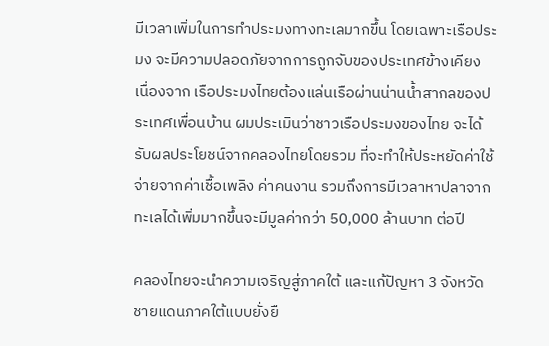มีเวลาเพิ่มในการทำประมงทางทะเลมากขึ้น โดยเฉพาะเรือประมง จะมีความปลอดภัยจากการถูกจับของประเทศข้างเคียง เนื่องจาก เรือประมงไทยต้องแล่นเรือผ่านน่านน้ำสากลของประเทศเพื่อนบ้าน ผมประเมินว่าชาวเรือประมงของไทย จะได้รับผลประโยชน์จากคลองไทยโดยรวม ที่จะทำให้ประหยัดค่าใช้จ่ายจากค่าเชื้อเพลิง ค่าคนงาน รวมถึงการมีเวลาหาปลาจากทะเลได้เพิ่มมากขึ้นจะมีมูลค่ากว่า 50,000 ล้านบาท ต่อปี

คลองไทยจะนำความเจริญสู่ภาคใต้ และแก้ปัญหา 3 จังหวัดชายแดนภาคใต้แบบยั่งยื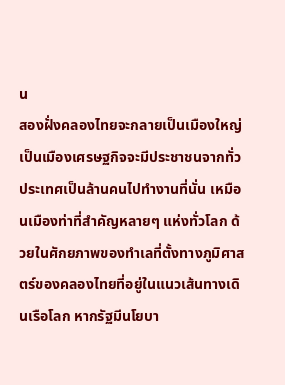น
สองฝั่งคลองไทยจะกลายเป็นเมืองใหญ่ เป็นเมืองเศรษฐกิจจะมีประชาชนจากทั่วประเทศเป็นล้านคนไปทำงานที่นั่น เหมือนเมืองท่าที่สำคัญหลายๆ แห่งทั่วโลก ด้วยในศักยภาพของทำเลที่ตั้งทางภูมิศาสตร์ของคลองไทยที่อยู่ในแนวเส้นทางเดินเรือโลก หากรัฐมีนโยบา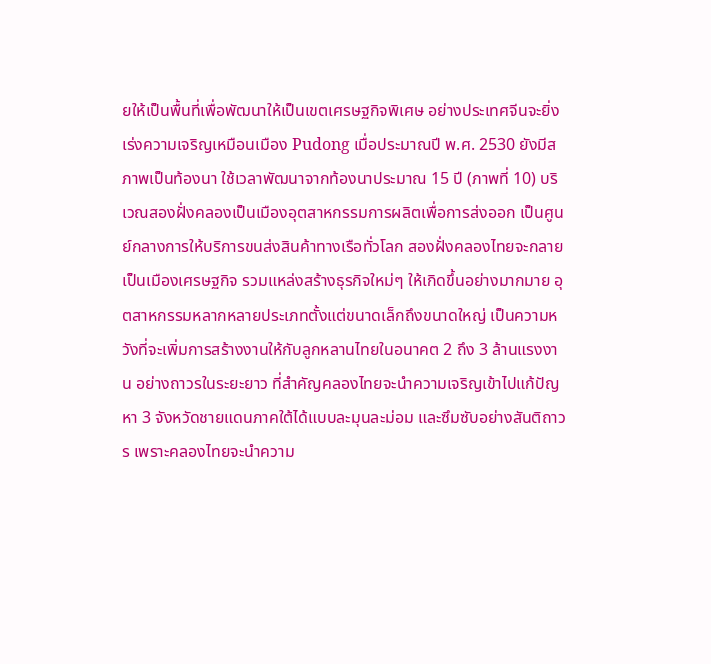ยให้เป็นพื้นที่เพื่อพัฒนาให้เป็นเขตเศรษฐกิจพิเศษ อย่างประเทศจีนจะยิ่งเร่งความเจริญเหมือนเมือง Pudong เมื่อประมาณปี พ.ศ. 2530 ยังมีสภาพเป็นท้องนา ใช้เวลาพัฒนาจากท้องนาประมาณ 15 ปี (ภาพที่ 10) บริเวณสองฝั่งคลองเป็นเมืองอุตสาหกรรมการผลิตเพื่อการส่งออก เป็นศูนย์กลางการให้บริการขนส่งสินค้าทางเรือทั่วโลก สองฝั่งคลองไทยจะกลายเป็นเมืองเศรษฐกิจ รวมแหล่งสร้างธุรกิจใหม่ๆ ให้เกิดขึ้นอย่างมากมาย อุตสาหกรรมหลากหลายประเภทตั้งแต่ขนาดเล็กถึงขนาดใหญ่ เป็นความหวังที่จะเพิ่มการสร้างงานให้กับลูกหลานไทยในอนาคต 2 ถึง 3 ล้านแรงงาน อย่างถาวรในระยะยาว ที่สำคัญคลองไทยจะนำความเจริญเข้าไปแก้ปัญหา 3 จังหวัดชายแดนภาคใต้ได้แบบละมุนละม่อม และซึมซับอย่างสันติถาวร เพราะคลองไทยจะนำความ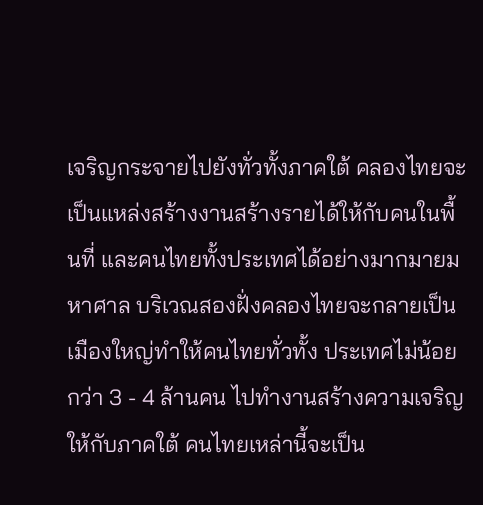เจริญกระจายไปยังทั่วทั้งภาคใต้ คลองไทยจะเป็นแหล่งสร้างงานสร้างรายได้ให้กับคนในพื้นที่ และคนไทยทั้งประเทศได้อย่างมากมายมหาศาล บริเวณสองฝั่งคลองไทยจะกลายเป็นเมืองใหญ่ทำให้คนไทยทั่วทั้ง ประเทศไม่น้อยกว่า 3 - 4 ล้านคน ไปทำงานสร้างความเจริญให้กับภาคใต้ คนไทยเหล่านี้จะเป็น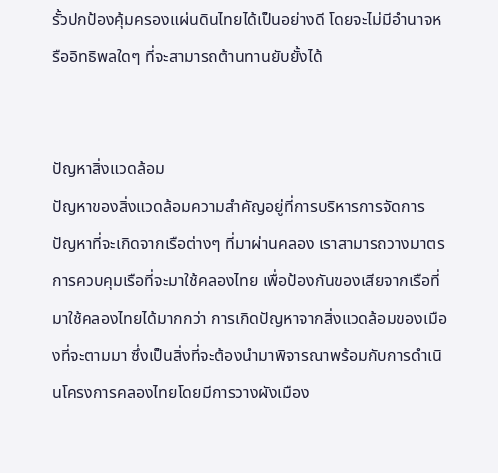รั้วปกป้องคุ้มครองแผ่นดินไทยได้เป็นอย่างดี โดยจะไม่มีอำนาจหรืออิทธิพลใดๆ ที่จะสามารถต้านทานยับยั้งได้


ปัญหาสิ่งแวดล้อม
ปัญหาของสิ่งแวดล้อมความสำคัญอยู่ที่การบริหารการจัดการ ปัญหาที่จะเกิดจากเรือต่างๆ ที่มาผ่านคลอง เราสามารถวางมาตรการควบคุมเรือที่จะมาใช้คลองไทย เพื่อป้องกันของเสียจากเรือที่มาใช้คลองไทยได้มากกว่า การเกิดปัญหาจากสิ่งแวดล้อมของเมืองที่จะตามมา ซึ่งเป็นสิ่งที่จะต้องนำมาพิจารณาพร้อมกับการดำเนินโครงการคลองไทยโดยมีการวางผังเมือง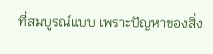ที่สมบูรณ์แบบ เพราะปัญหาของสิ่ง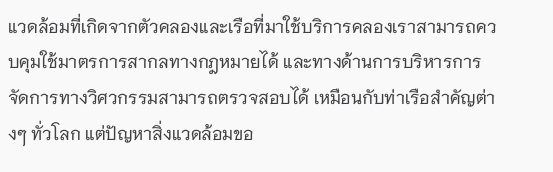แวดล้อมที่เกิดจากตัวคลองและเรือที่มาใช้บริการคลองเราสามารถควบคุมใช้มาตรการสากลทางกฎหมายได้ และทางด้านการบริหารการจัดการทางวิศวกรรมสามารถตรวจสอบได้ เหมือนกับท่าเรือสำคัญต่างๆ ทั่วโลก แต่ปัญหาสิ่งแวดล้อมขอ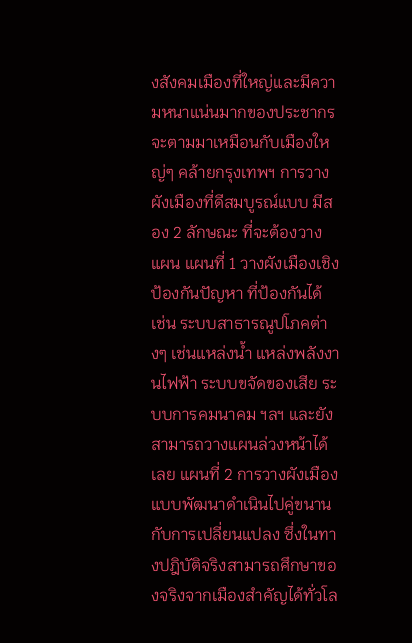งสังคมเมืองที่ใหญ่และมีความหนาแน่นมากของประชากร จะตามมาเหมือนกับเมืองใหญ่ๆ คล้ายกรุงเทพฯ การวางผังเมืองที่ดีสมบูรณ์แบบ มีสอง 2 ลักษณะ ที่จะต้องวางแผน แผนที่ 1 วางผังเมืองเชิงป้องกันปัญหา ที่ป้องกันได้ เช่น ระบบสาธารณูปโภคต่างๆ เช่นแหล่งน้ำ แหล่งพลังงานไฟฟ้า ระบบขจัดของเสีย ระบบการคมนาคม ฯลฯ และยังสามารถวางแผนล่วงหน้าได้เลย แผนที่ 2 การวางผังเมืองแบบพัฒนาดำเนินไปคู่ขนานกับการเปลี่ยนแปลง ซึ่งในทางปฎิบัติจริงสามารถศึกษาของจริงจากเมืองสำคัญได้ทั่วโล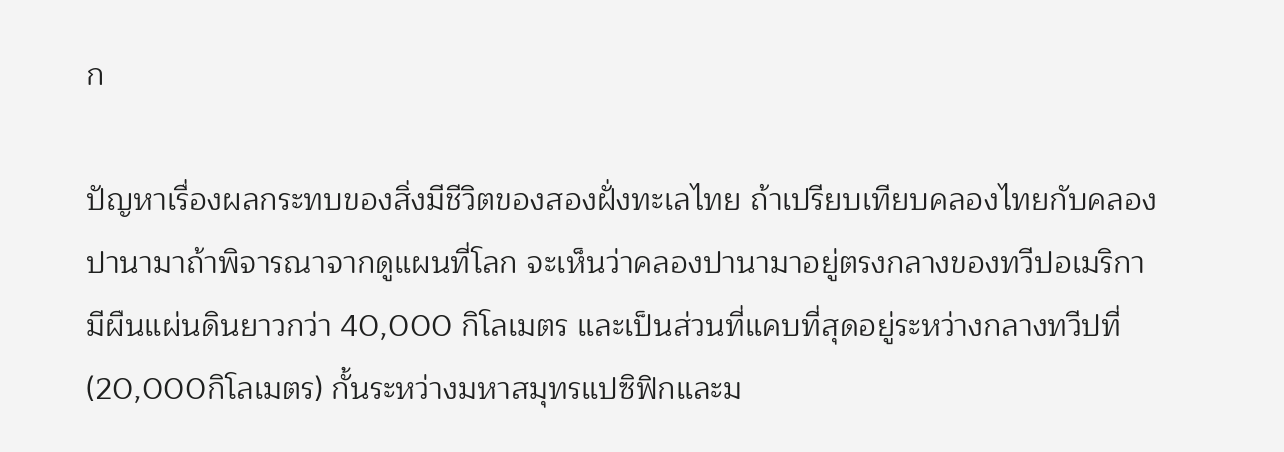ก

ปัญหาเรื่องผลกระทบของสิ่งมีชีวิตของสองฝั่งทะเลไทย ถ้าเปรียบเทียบคลองไทยกับคลองปานามาถ้าพิจารณาจากดูแผนที่โลก จะเห็นว่าคลองปานามาอยู่ตรงกลางของทวีปอเมริกา มีผืนแผ่นดินยาวกว่า 40,000 กิโลเมตร และเป็นส่วนที่แคบที่สุดอยู่ระหว่างกลางทวีปที่ (20,000กิโลเมตร) กั้นระหว่างมหาสมุทรแปซิฟิกและม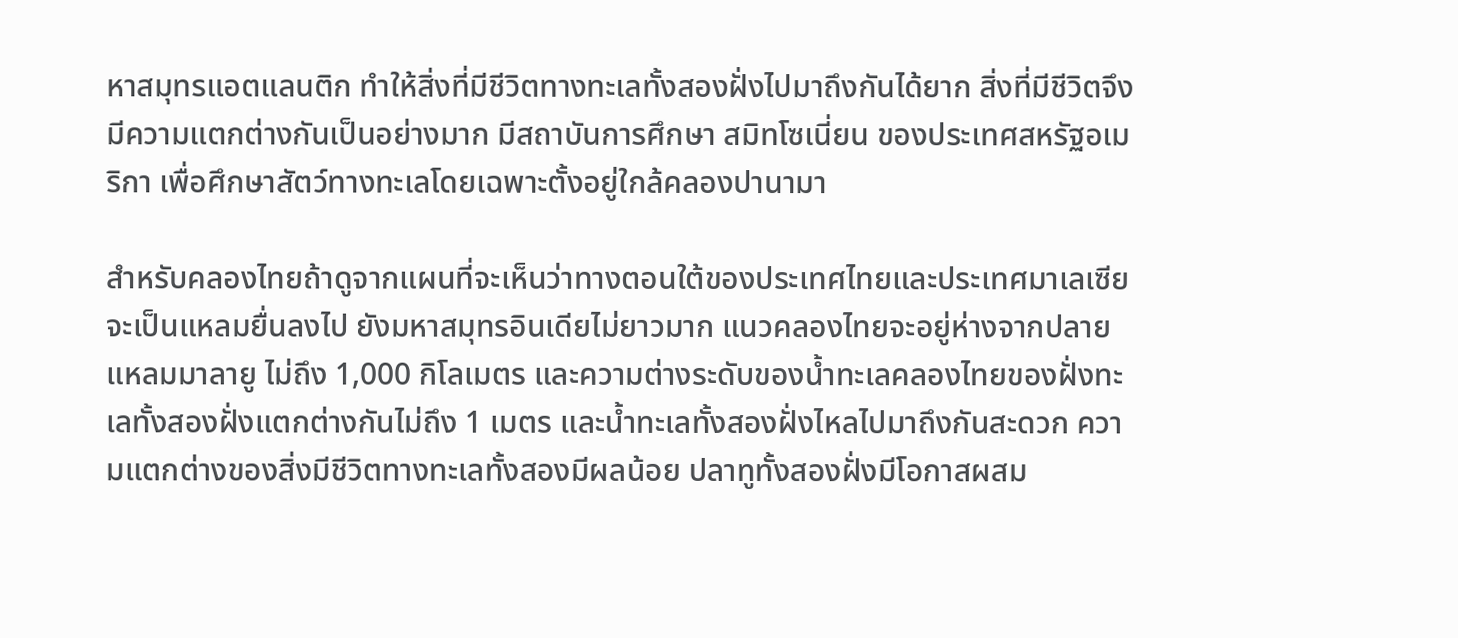หาสมุทรแอตแลนติก ทำให้สิ่งที่มีชีวิตทางทะเลทั้งสองฝั่งไปมาถึงกันได้ยาก สิ่งที่มีชีวิตจึงมีความแตกต่างกันเป็นอย่างมาก มีสถาบันการศึกษา สมิทโซเนี่ยน ของประเทศสหรัฐอเมริกา เพื่อศึกษาสัตว์ทางทะเลโดยเฉพาะตั้งอยู่ใกล้คลองปานามา

สำหรับคลองไทยถ้าดูจากแผนที่จะเห็นว่าทางตอนใต้ของประเทศไทยและประเทศมาเลเซีย จะเป็นแหลมยื่นลงไป ยังมหาสมุทรอินเดียไม่ยาวมาก แนวคลองไทยจะอยู่ห่างจากปลายแหลมมาลายู ไม่ถึง 1,000 กิโลเมตร และความต่างระดับของน้ำทะเลคลองไทยของฝั่งทะเลทั้งสองฝั่งแตกต่างกันไม่ถึง 1 เมตร และน้ำทะเลทั้งสองฝั่งไหลไปมาถึงกันสะดวก ความแตกต่างของสิ่งมีชีวิตทางทะเลทั้งสองมีผลน้อย ปลาทูทั้งสองฝั่งมีโอกาสผสม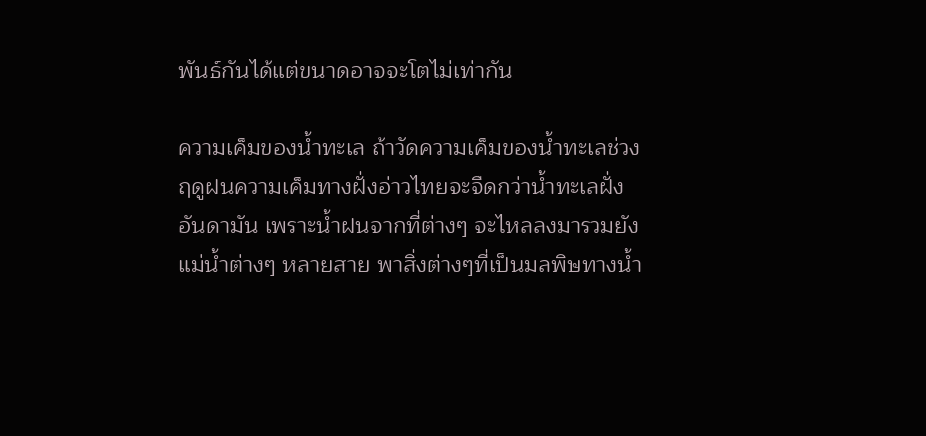พันธ์กันได้แต่ขนาดอาจจะโตไม่เท่ากัน

ความเค็มของน้ำทะเล ถ้าวัดความเค็มของน้ำทะเลช่วงฤดูฝนความเค็มทางฝั่งอ่าวไทยจะจืดกว่าน้ำทะเลฝั่งอันดามัน เพราะน้ำฝนจากที่ต่างๆ จะไหลลงมารวมยังแม่น้ำต่างๆ หลายสาย พาสิ่งต่างๆที่เป็นมลพิษทางน้ำ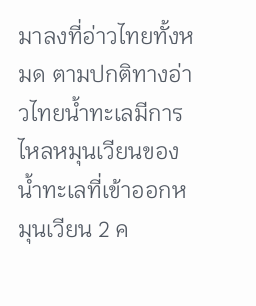มาลงที่อ่าวไทยทั้งหมด ตามปกติทางอ่าวไทยน้ำทะเลมีการไหลหมุนเวียนของน้ำทะเลที่เข้าออกหมุนเวียน 2 ค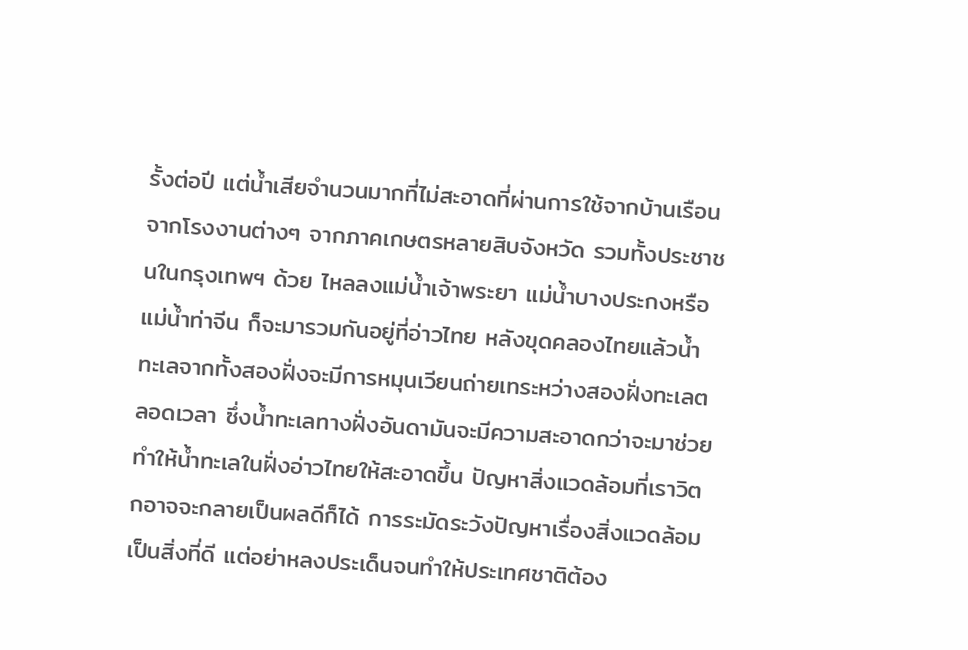รั้งต่อปี แต่น้ำเสียจำนวนมากที่ไม่สะอาดที่ผ่านการใช้จากบ้านเรือน จากโรงงานต่างๆ จากภาคเกษตรหลายสิบจังหวัด รวมทั้งประชาชนในกรุงเทพฯ ด้วย ไหลลงแม่น้ำเจ้าพระยา แม่น้ำบางประกงหรือแม่น้ำท่าจีน ก็จะมารวมกันอยู่ที่อ่าวไทย หลังขุดคลองไทยแล้วน้ำทะเลจากทั้งสองฝั่งจะมีการหมุนเวียนถ่ายเทระหว่างสองฝั่งทะเลตลอดเวลา ซึ่งน้ำทะเลทางฝั่งอันดามันจะมีความสะอาดกว่าจะมาช่วยทำให้น้ำทะเลในฝั่งอ่าวไทยให้สะอาดขึ้น ปัญหาสิ่งแวดล้อมที่เราวิตกอาจจะกลายเป็นผลดีก็ได้ การระมัดระวังปัญหาเรื่องสิ่งแวดล้อมเป็นสิ่งที่ดี แต่อย่าหลงประเด็นจนทำให้ประเทศชาติต้อง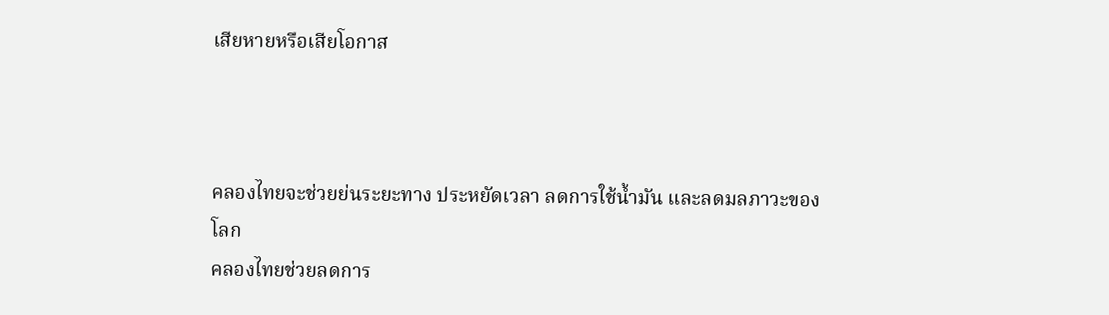เสียหายหรือเสียโอกาส



คลองไทยจะช่วยย่นระยะทาง ประหยัดเวลา ลดการใช้น้ำมัน และลดมลภาวะของโลก
คลองไทยช่วยลดการ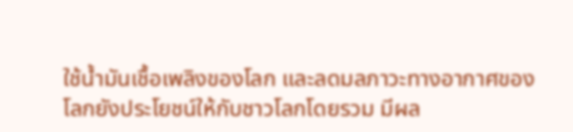ใช้น้ำมันเชื้อเพลิงของโลก และลดมลภาวะทางอากาศของโลกยังประโยชน์ให้กับชาวโลกโดยรวม มีผล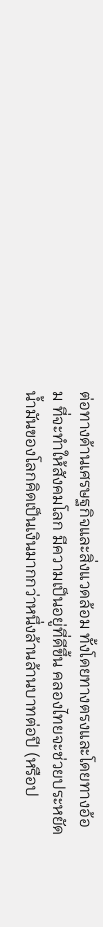ต่อทางด้านเศรษฐกิจและสิ่งแวดล้อม ทั้งโดยทางตรงและโดยทางอ้อม ที่จะทำให้สังคมโลก มีความเป็นอยู่ที่ดีขึ้น คลองไทยจะช่วยประหยัดน้ำมันของโลกคิดเป็นเงินมากกว่าหนึ่งล้านล้านบาทต่อปี (หรือป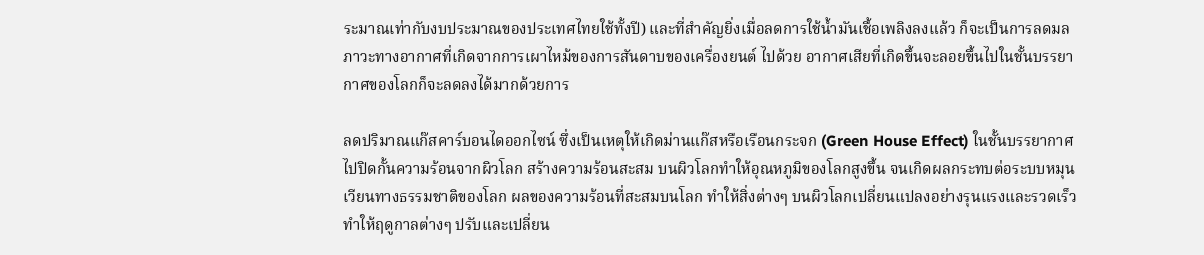ระมาณเท่ากับงบประมาณของประเทศไทยใช้ทั้งปี) และที่สำคัญยิ่งเมื่อลดการใช้น้ำมันเชื้อเพลิงลงแล้ว ก็จะเป็นการลดมลภาวะทางอากาศที่เกิดจากการเผาไหม้ของการสันดาบของเครื่องยนต์ ไปด้วย อากาศเสียที่เกิดขึ้นจะลอยขึ้นไปในชั้นบรรยากาศของโลกก็จะลดลงได้มากด้วยการ

ลดปริมาณแก๊สคาร์บอนไดออกไซน์ ซึ่งเป็นเหตุให้เกิดม่านแก๊สหรือเรือนกระจก (Green House Effect) ในชั้นบรรยากาศ ไปปิดกั้นความร้อนจากผิวโลก สร้างความร้อนสะสม บนผิวโลกทำให้อุณหภูมิของโลกสูงขึ้น จนเกิดผลกระทบต่อระบบหมุนเวียนทางธรรมชาติของโลก ผลของความร้อนที่สะสมบนโลก ทำให้สิ่งต่างๆ บนผิวโลกเปลี่ยนแปลงอย่างรุนแรงและรวดเร็ว ทำให้ฤดูกาลต่างๆ ปรับและเปลี่ยน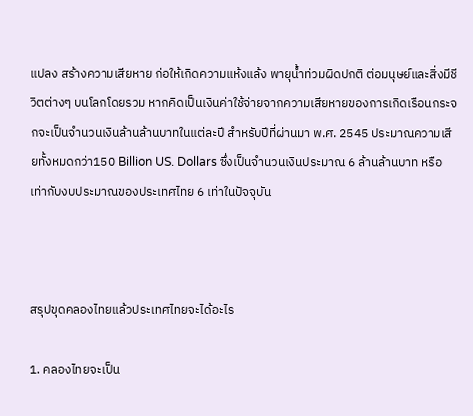แปลง สร้างความเสียหาย ก่อให้เกิดความแห้งแล้ง พายุน้ำท่วมผิดปกติ ต่อมนุษย์และสิ่งมีชีวิตต่างๆ บนโลกโดยรวม หากคิดเป็นเงินค่าใช้จ่ายจากความเสียหายของการเกิดเรือนกระจกจะเป็นจำนวนเงินล้านล้านบาทในแต่ละปี สำหรับปีที่ผ่านมา พ.ศ. 2545 ประมาณความเสียทั้งหมดกว่า150 Billion US. Dollars ซึ่งเป็นจำนวนเงินประมาณ 6 ล้านล้านบาท หรือเท่ากับงบประมาณของประเทศไทย 6 เท่าในปัจจุบัน



สรุปขุดคลองไทยแล้วประเทศไทยจะได้อะไร

1. คลองไทยจะเป็น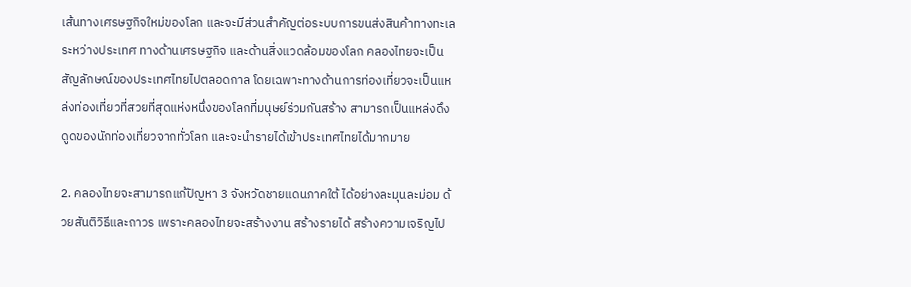เส้นทางเศรษฐกิจใหม่ของโลก และจะมีส่วนสำคัญต่อระบบการขนส่งสินค้าทางทะเลระหว่างประเทศ ทางด้านเศรษฐกิจ และด้านสิ่งแวดล้อมของโลก คลองไทยจะเป็นสัญลักษณ์ของประเทศไทยไปตลอดกาล โดยเฉพาะทางด้านการท่องเที่ยวจะเป็นแหล่งท่องเที่ยวที่สวยที่สุดแห่งหนึ่งของโลกที่มนุษย์ร่วมกันสร้าง สามารถเป็นแหล่งดึงดูดของนักท่องเที่ยวจากทั่วโลก และจะนำรายได้เข้าประเทศไทยได้มากมาย

2. คลองไทยจะสามารถแก้ปัญหา 3 จังหวัดชายแดนภาคใต้ ได้อย่างละมุนละม่อม ด้วยสันติวิธีและถาวร เพราะคลองไทยจะสร้างงาน สร้างรายได้ สร้างความเจริญไป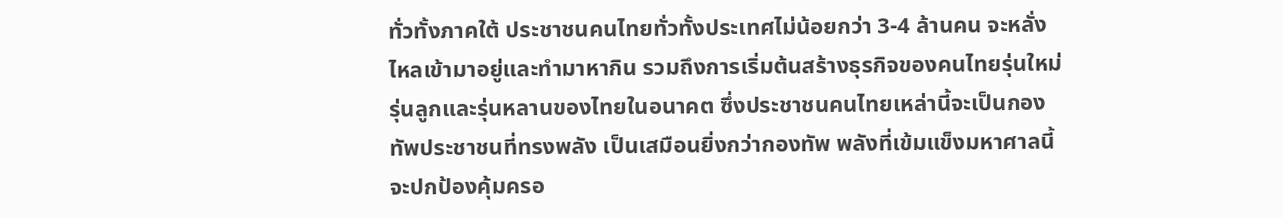ทั่วทั้งภาคใต้ ประชาชนคนไทยทั่วทั้งประเทศไม่น้อยกว่า 3-4 ล้านคน จะหลั่งไหลเข้ามาอยู่และทำมาหากิน รวมถึงการเริ่มต้นสร้างธุรกิจของคนไทยรุ่นใหม่ รุ่นลูกและรุ่นหลานของไทยในอนาคต ซึ่งประชาชนคนไทยเหล่านี้จะเป็นกองทัพประชาชนที่ทรงพลัง เป็นเสมือนยิ่งกว่ากองทัพ พลังที่เข้มแข็งมหาศาลนี้จะปกป้องคุ้มครอ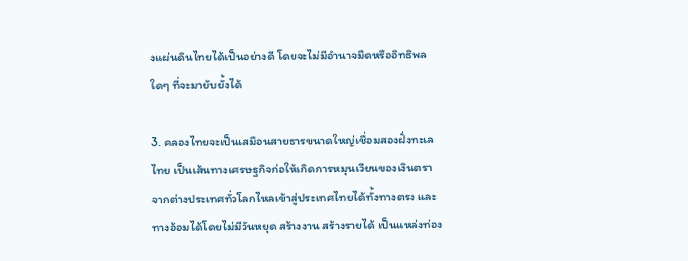งแผ่นดินไทยได้เป็นอย่างดี โดยจะไม่มีอำนาจมืดหรืออิทธิพลใดๆ ที่จะมายับยั้งได้

3. คลองไทยจะเป็นเสมือนสายธารขนาดใหญ่เชื่อมสองฝั่งทะเลไทย เป็นเส้นทางเศรษฐกิจก่อให้เกิดการหมุนเวียนของเงินตรา จากต่างประเทศทั่วโลกไหลเข้าสู่ประเทศไทยได้ทั้งทางตรง และทางอ้อมได้โดยไม่มีวันหยุด สร้างงาน สร้างรายได้ เป็นแหล่งท่อง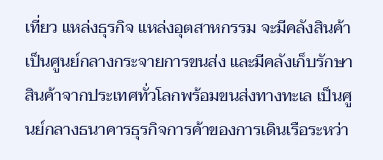เที่ยว แหล่งธุรกิจ แหล่งอุตสาหกรรม จะมีคลังสินค้าเป็นศูนย์กลางกระจายการขนส่ง และมีคลังเก็บรักษาสินค้าจากประเทศทั่วโลกพร้อมขนส่งทางทะเล เป็นศูนย์กลางธนาคารธุรกิจการค้าของการเดินเรือระหว่า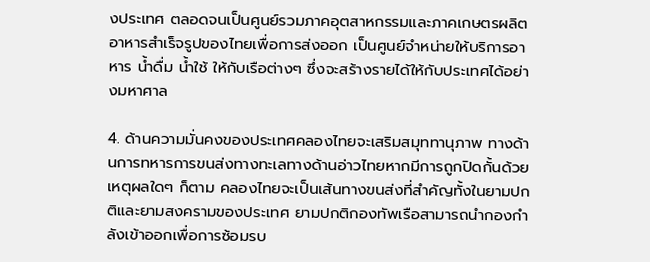งประเทศ ตลอดจนเป็นศูนย์รวมภาคอุตสาหกรรมและภาคเกษตรผลิตอาหารสำเร็จรูปของไทยเพื่อการส่งออก เป็นศูนย์จำหน่ายให้บริการอาหาร น้ำดื่ม น้ำใช้ ให้กับเรือต่างๆ ซึ่งจะสร้างรายได้ให้กับประเทศได้อย่างมหาศาล

4. ด้านความมั่นคงของประเทศคลองไทยจะเสริมสมุททานุภาพ ทางด้านการทหารการขนส่งทางทะเลทางด้านอ่าวไทยหากมีการถูกปิดกั้นด้วยเหตุผลใดๆ ก็ตาม คลองไทยจะเป็นเส้นทางขนส่งที่สำคัญทั้งในยามปกติและยามสงครามของประเทศ ยามปกติกองทัพเรือสามารถนำกองกำลังเข้าออกเพื่อการซ้อมรบ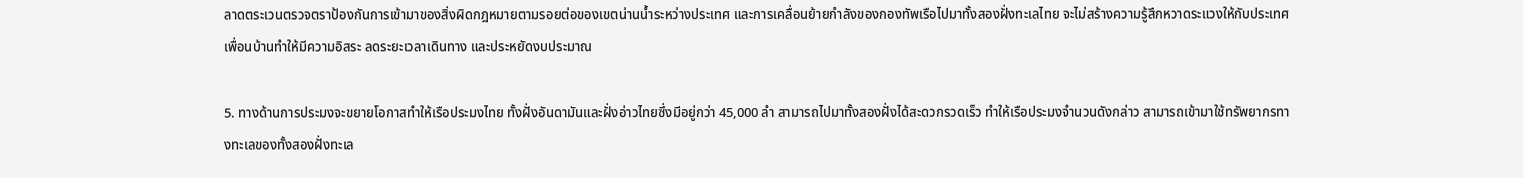ลาดตระเวนตรวจตราป้องกันการเข้ามาของสิ่งผิดกฎหมายตามรอยต่อของเขตน่านน้ำระหว่างประเทศ และการเคลื่อนย้ายกำลังของกองทัพเรือไปมาทั้งสองฝั่งทะเลไทย จะไม่สร้างความรู้สึกหวาดระแวงให้กับประเทศเพื่อนบ้านทำให้มีความอิสระ ลดระยะเวลาเดินทาง และประหยัดงบประมาณ

5. ทางด้านการประมงจะขยายโอกาสทำให้เรือประมงไทย ทั้งฝั่งอันดามันและฝั่งอ่าวไทยซึ่งมีอยู่กว่า 45,000 ลำ สามารถไปมาทั้งสองฝั่งได้สะดวกรวดเร็ว ทำให้เรือประมงจำนวนดังกล่าว สามารถเข้ามาใช้ทรัพยากรทางทะเลของทั้งสองฝั่งทะเล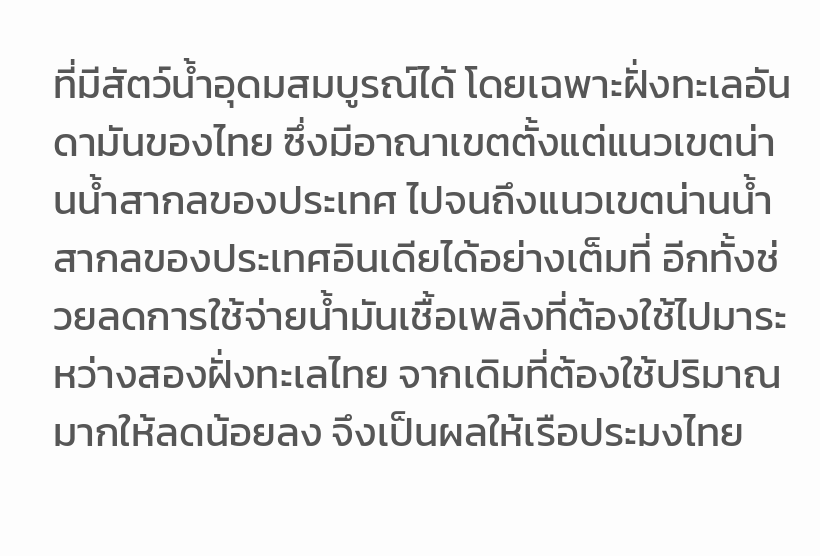ที่มีสัตว์น้ำอุดมสมบูรณ์ได้ โดยเฉพาะฝั่งทะเลอันดามันของไทย ซึ่งมีอาณาเขตตั้งแต่แนวเขตน่านน้ำสากลของประเทศ ไปจนถึงแนวเขตน่านน้ำสากลของประเทศอินเดียได้อย่างเต็มที่ อีกทั้งช่วยลดการใช้จ่ายน้ำมันเชื้อเพลิงที่ต้องใช้ไปมาระหว่างสองฝั่งทะเลไทย จากเดิมที่ต้องใช้ปริมาณมากให้ลดน้อยลง จึงเป็นผลให้เรือประมงไทย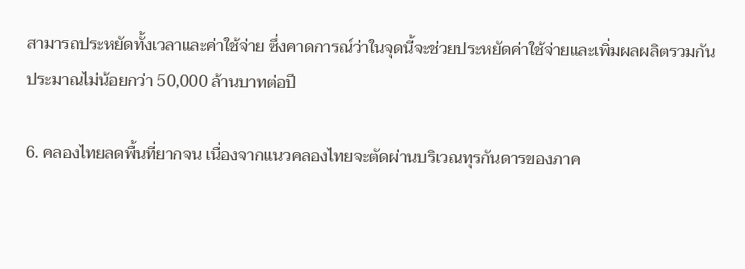สามารถประหยัดทั้งเวลาและค่าใช้จ่าย ซึ่งคาดการณ์ว่าในจุดนี้จะช่วยประหยัดค่าใช้จ่ายและเพิ่มผลผลิตรวมกันประมาณไม่น้อยกว่า 50,000 ล้านบาทต่อปี

6. คลองไทยลดพื้นที่ยากจน เนื่องจากแนวคลองไทยจะตัดผ่านบริเวณทุรกันดารของภาค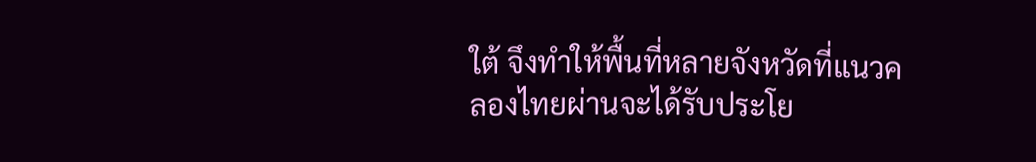ใต้ จึงทำให้พื้นที่หลายจังหวัดที่แนวคลองไทยผ่านจะได้รับประโย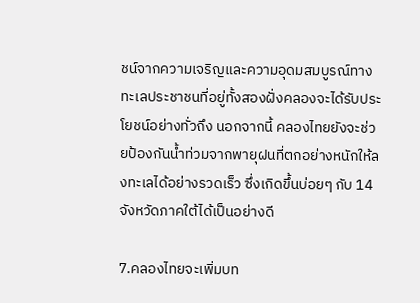ชน์จากความเจริญและความอุดมสมบูรณ์ทางทะเลประชาชนที่อยู่ทั้งสองฝั่งคลองจะได้รับประโยชน์อย่างทั่วถึง นอกจากนี้ คลองไทยยังจะช่วยป้องกันน้ำท่วมจากพายุฝนที่ตกอย่างหนักให้ลงทะเลได้อย่างรวดเร็ว ซึ่งเกิดขึ้นบ่อยๆ กับ 14 จังหวัดภาคใต้ได้เป็นอย่างดี

7.คลองไทยจะเพิ่มบท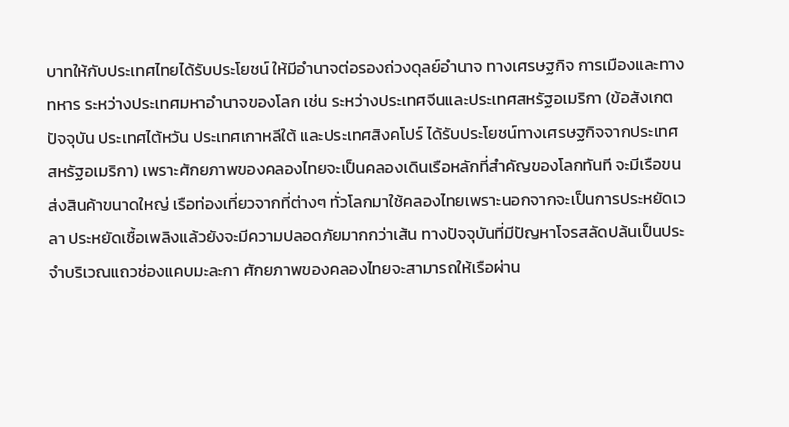บาทให้กับประเทศไทยได้รับประโยชน์ ให้มีอำนาจต่อรองถ่วงดุลย์อำนาจ ทางเศรษฐกิจ การเมืองและทางทหาร ระหว่างประเทศมหาอำนาจของโลก เช่น ระหว่างประเทศจีนและประเทศสหรัฐอเมริกา (ข้อสังเกตปัจจุบัน ประเทศไต้หวัน ประเทศเกาหลีใต้ และประเทศสิงคโปร์ ได้รับประโยชน์ทางเศรษฐกิจจากประเทศสหรัฐอเมริกา) เพราะศักยภาพของคลองไทยจะเป็นคลองเดินเรือหลักที่สำคัญของโลกทันที จะมีเรือขนส่งสินค้าขนาดใหญ่ เรือท่องเที่ยวจากที่ต่างๆ ทั่วโลกมาใช้คลองไทยเพราะนอกจากจะเป็นการประหยัดเวลา ประหยัดเชื้อเพลิงแล้วยังจะมีความปลอดภัยมากกว่าเส้น ทางปัจจุบันที่มีปัญหาโจรสลัดปล้นเป็นประจำบริเวณแถวช่องแคบมะละกา ศักยภาพของคลองไทยจะสามารถให้เรือผ่าน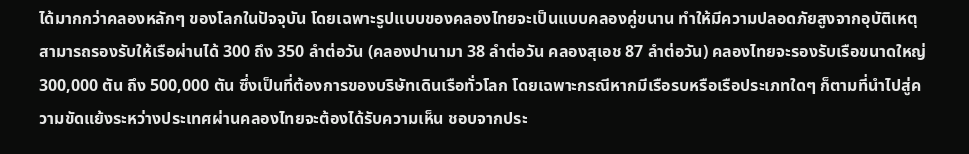ได้มากกว่าคลองหลักๆ ของโลกในปัจจุบัน โดยเฉพาะรูปแบบของคลองไทยจะเป็นแบบคลองคู่ขนาน ทำให้มีความปลอดภัยสูงจากอุบัติเหตุ สามารถรองรับให้เรือผ่านได้ 300 ถึง 350 ลำต่อวัน (คลองปานามา 38 ลำต่อวัน คลองสุเอช 87 ลำต่อวัน) คลองไทยจะรองรับเรือขนาดใหญ่ 300,000 ตัน ถึง 500,000 ตัน ซึ่งเป็นที่ต้องการของบริษัทเดินเรือทั่วโลก โดยเฉพาะกรณีหากมีเรือรบหรือเรือประเภทใดๆ ก็ตามที่นำไปสู่ความขัดแย้งระหว่างประเทศผ่านคลองไทยจะต้องได้รับความเห็น ชอบจากประ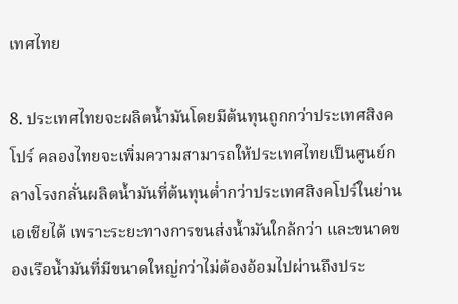เทศไทย

8. ประเทศไทยจะผลิตน้ำมันโดยมีต้นทุนถูกกว่าประเทศสิงคโปร์ คลองไทยจะเพิ่มความสามารถให้ประเทศไทยเป็นศูนย์กลางโรงกลั่นผลิตน้ำมันที่ต้นทุนต่ำกว่าประเทศสิงคโปร์ในย่านเอเชียได้ เพราะระยะทางการขนส่งน้ำมันใกล้กว่า และขนาดของเรือน้ำมันที่มีขนาดใหญ่กว่าไม่ต้องอ้อมไปผ่านถึงประ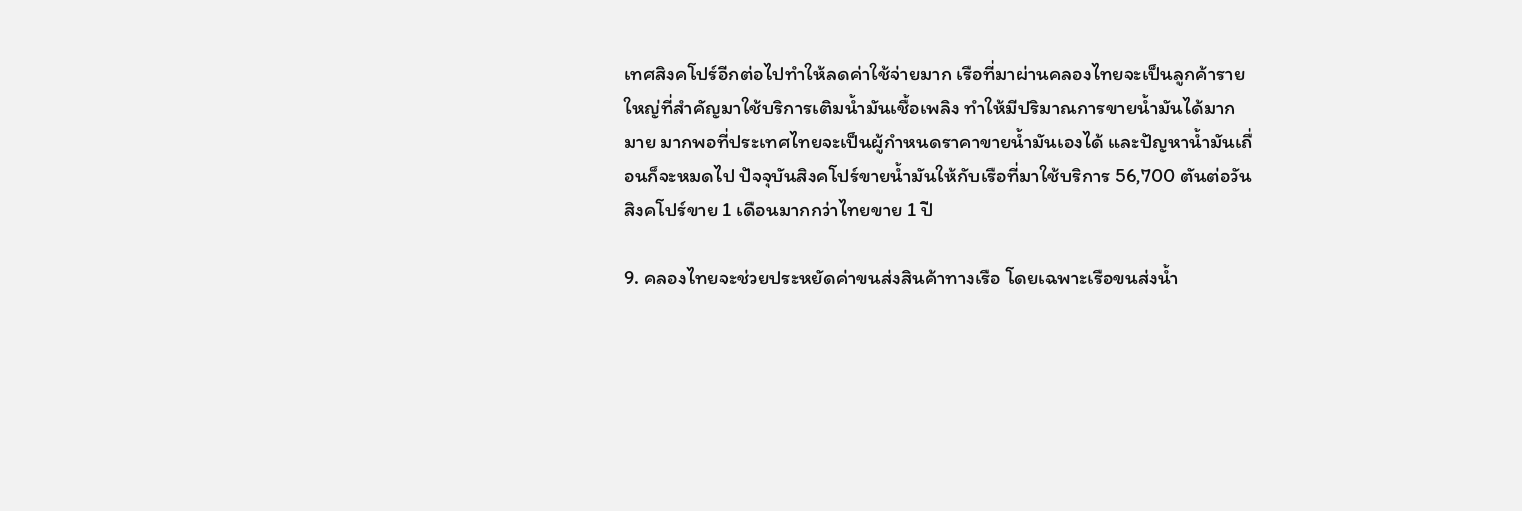เทศสิงคโปร์อีกต่อไปทำให้ลดค่าใช้จ่ายมาก เรือที่มาผ่านคลองไทยจะเป็นลูกค้ารายใหญ่ที่สำคัญมาใช้บริการเติมน้ำมันเชื้อเพลิง ทำให้มีปริมาณการขายน้ำมันได้มากมาย มากพอที่ประเทศไทยจะเป็นผู้กำหนดราคาขายน้ำมันเองได้ และปัญหาน้ำมันเถื่อนก็จะหมดไป ปัจจุบันสิงคโปร์ขายน้ำมันให้กับเรือที่มาใช้บริการ 56,700 ตันต่อวัน สิงคโปร์ขาย 1 เดือนมากกว่าไทยขาย 1 ปี

9. คลองไทยจะช่วยประหยัดค่าขนส่งสินค้าทางเรือ โดยเฉพาะเรือขนส่งน้ำ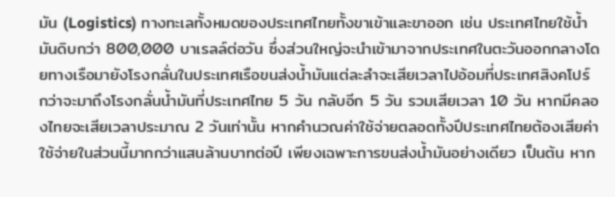มัน (Logistics) ทางทะเลทั้งหมดของประเทศไทยทั้งขาเข้าและขาออก เช่น ประเทศไทยใช้น้ำมันดิบกว่า 800,000 บาเรลล์ต่อวัน ซึ่งส่วนใหญ่จะนำเข้ามาจากประเทศในตะวันออกกลางโดยทางเรือมายังโรงกลั่นในประเทศเรือขนส่งน้ำมันแต่ละลำจะเสียเวลาไปอ้อมที่ประเทศสิงคโปร์ กว่าจะมาถึงโรงกลั่นน้ำมันที่ประเทศไทย 5 วัน กลับอีก 5 วัน รวมเสียเวลา 10 วัน หากมีคลองไทยจะเสียเวลาประมาณ 2 วันเท่านั้น หากคำนวณค่าใช้จ่ายตลอดทั้งปีประเทศไทยต้องเสียค่าใช้จ่ายในส่วนนี้มากกว่าแสนล้านบาทต่อปี เพียงเฉพาะการขนส่งน้ำมันอย่างเดียว เป็นต้น หาก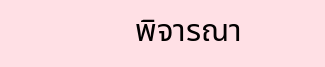พิจารณา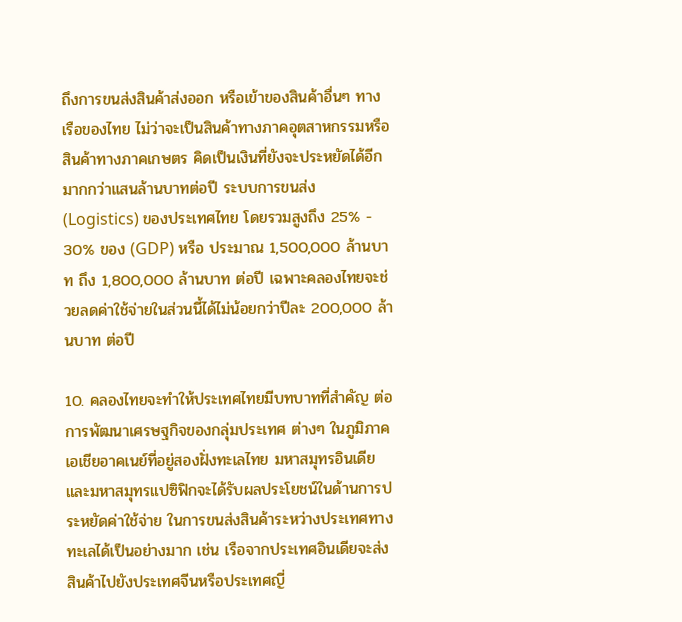ถึงการขนส่งสินค้าส่งออก หรือเข้าของสินค้าอื่นๆ ทางเรือของไทย ไม่ว่าจะเป็นสินค้าทางภาคอุตสาหกรรมหรือสินค้าทางภาคเกษตร คิดเป็นเงินที่ยังจะประหยัดได้อีกมากกว่าแสนล้านบาทต่อปี ระบบการขนส่ง (Logistics) ของประเทศไทย โดยรวมสูงถึง 25% - 30% ของ (GDP) หรือ ประมาณ 1,500,000 ล้านบาท ถึง 1,800,000 ล้านบาท ต่อปี เฉพาะคลองไทยจะช่วยลดค่าใช้จ่ายในส่วนนี้ได้ไม่น้อยกว่าปีละ 200,000 ล้านบาท ต่อปี

10. คลองไทยจะทำให้ประเทศไทยมีบทบาทที่สำคัญ ต่อการพัฒนาเศรษฐกิจของกลุ่มประเทศ ต่างๆ ในภูมิภาคเอเชียอาคเนย์ที่อยู่สองฝั่งทะเลไทย มหาสมุทรอินเดียและมหาสมุทรแปซิฟิกจะได้รับผลประโยชน์ในด้านการประหยัดค่าใช้จ่าย ในการขนส่งสินค้าระหว่างประเทศทางทะเลได้เป็นอย่างมาก เช่น เรือจากประเทศอินเดียจะส่งสินค้าไปยังประเทศจีนหรือประเทศญี่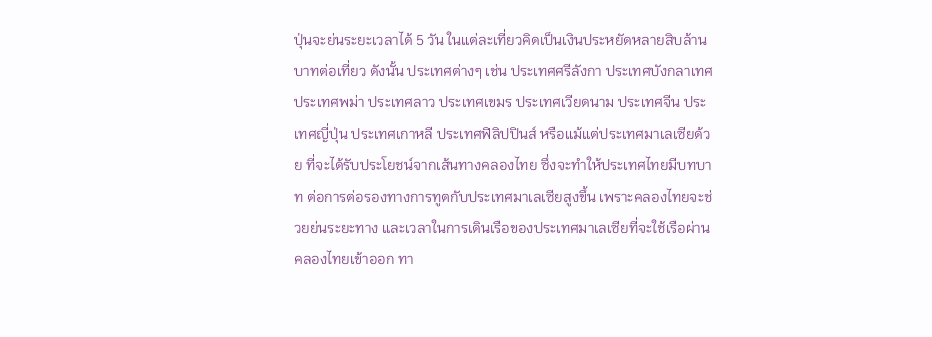ปุ่นจะย่นระยะเวลาได้ 5 วัน ในแต่ละเที่ยวคิดเป็นเงินประหยัดหลายสิบล้านบาทต่อเที่ยว ดังนั้น ประเทศต่างๆ เช่น ประเทศศรีลังกา ประเทศบังกลาเทศ ประเทศพม่า ประเทศลาว ประเทศเขมร ประเทศเวียดนาม ประเทศจีน ประเทศญี่ปุ่น ประเทศเกาหลี ประเทศฟิลิปปินส์ หรือแม้แต่ประเทศมาเลเซียด้วย ที่จะได้รับประโยชน์จากเส้นทางคลองไทย ซึ่งจะทำให้ประเทศไทยมีบทบาท ต่อการต่อรองทางการทูตกับประเทศมาเลเซียสูงขึ้น เพราะคลองไทยจะช่วยย่นระยะทาง และเวลาในการเดินเรือของประเทศมาเลเซียที่จะใช้เรือผ่านคลองไทยเข้าออก ทา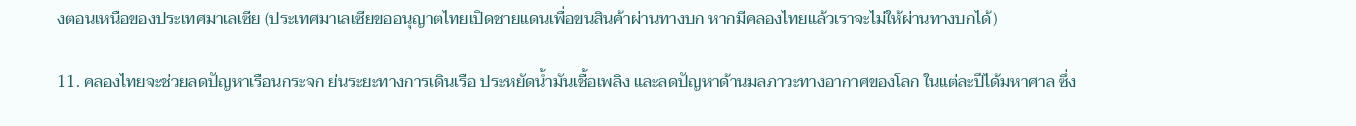งตอนเหนือของประเทศมาเลเซีย (ประเทศมาเลเซียขออนุญาตไทยเปิดชายแดนเพื่อขนสินค้าผ่านทางบก หากมีคลองไทยแล้วเราจะไม่ให้ผ่านทางบกได้)

11. คลองไทยจะช่วยลดปัญหาเรือนกระจก ย่นระยะทางการเดินเรือ ประหยัดน้ำมันเชื้อเพลิง และลดปัญหาด้านมลภาวะทางอากาศของโลก ในแต่ละปีได้มหาศาล ซึ่ง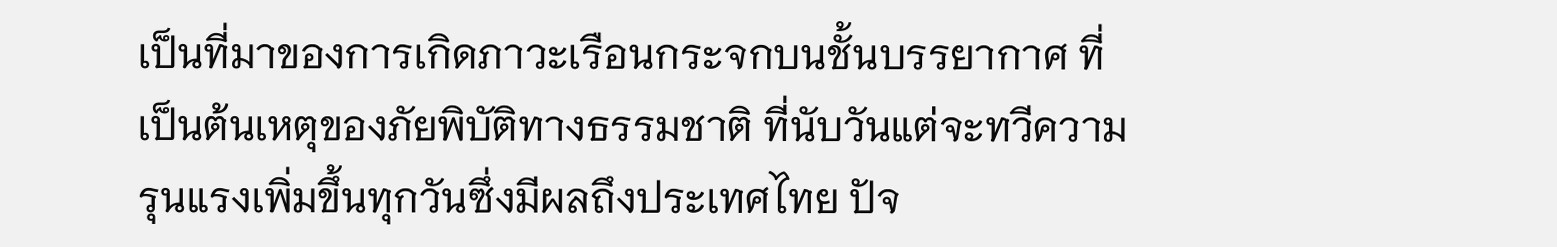เป็นที่มาของการเกิดภาวะเรือนกระจกบนชั้นบรรยากาศ ที่เป็นต้นเหตุของภัยพิบัติทางธรรมชาติ ที่นับวันแต่จะทวีความรุนแรงเพิ่มขึ้นทุกวันซึ่งมีผลถึงประเทศไทย ปัจ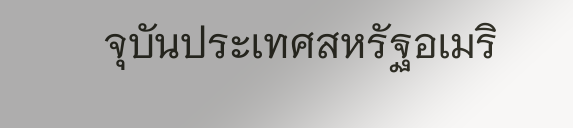จุบันประเทศสหรัฐอเมริ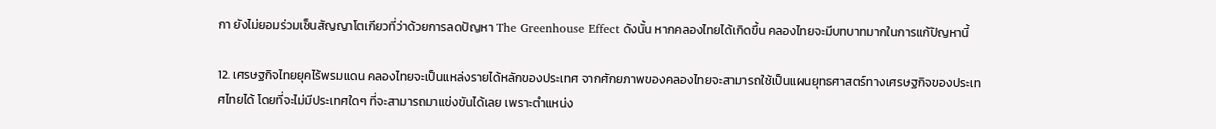กา ยังไม่ยอมร่วมเซ็นสัญญาโตเกียวที่ว่าด้วยการลดปัญหา The Greenhouse Effect ดังนั้น หากคลองไทยได้เกิดขึ้น คลองไทยจะมีบทบาทมากในการแก้ปัญหานี้

12. เศรษฐกิจไทยยุคไร้พรมแดน คลองไทยจะเป็นแหล่งรายได้หลักของประเทศ จากศักยภาพของคลองไทยจะสามารถใช้เป็นแผนยุทธศาสตร์ทางเศรษฐกิจของประเทศไทยได้ โดยที่จะไม่มีประเทศใดๆ ที่จะสามารถมาแข่งขันได้เลย เพราะตำแหน่ง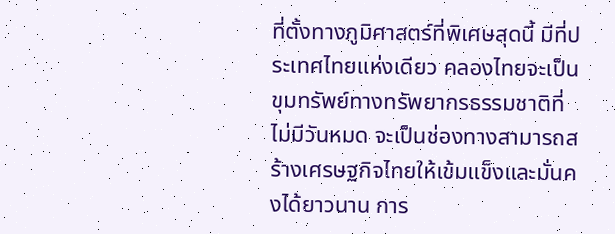ที่ตั้งทางภูมิศาสตร์ที่พิเศษสุดนี้ มีที่ประเทศไทยแห่งเดียว คลองไทยจะเป็นขุมทรัพย์ทางทรัพยากรธรรมชาติที่ไม่มีวันหมด จะเป็นช่องทางสามารถสร้างเศรษฐกิจไทยให้เข้มแข็งและมั่นคงได้ยาวนาน การ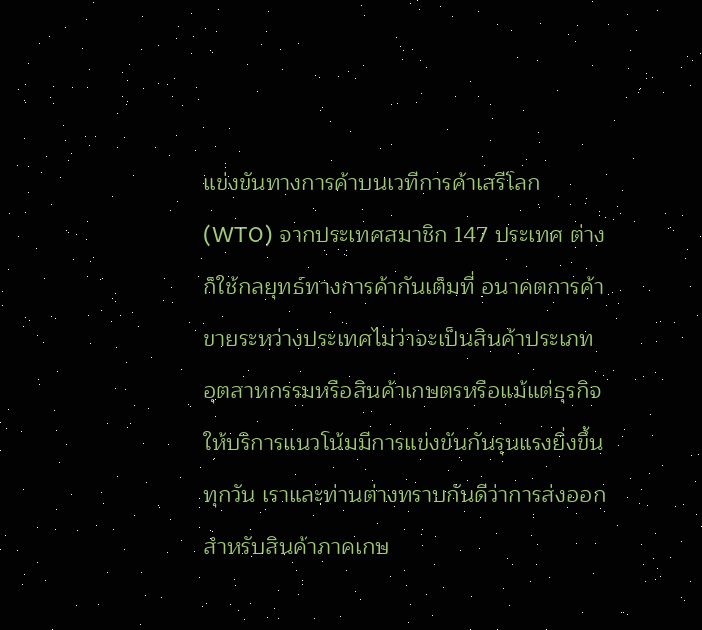แข่งขันทางการค้าบนเวทีการค้าเสรีโลก (WTO) จากประเทศสมาชิก 147 ประเทศ ต่างก็ใช้กลยุทธ์ทางการค้ากันเต็มที่ อนาคตการค้าขายระหว่างประเทศไม่ว่าจะเป็นสินค้าประเภทอุตสาหกรรมหรือสินค้าเกษตรหรือแม้แต่ธุรกิจให้บริการแนวโน้มมีการแข่งขันกันรุนแรงยิ่งขึ้นทุกวัน เราและท่านต่างทราบกันดีว่าการส่งออกสำหรับสินค้าภาคเกษ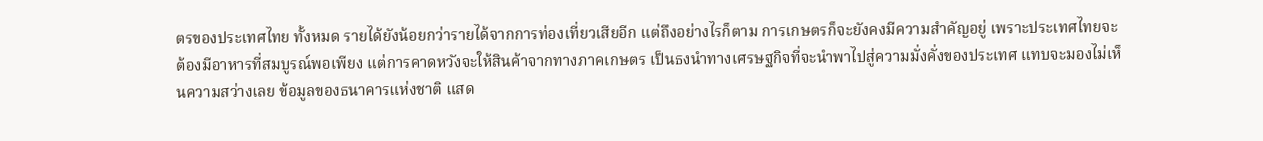ตรของประเทศไทย ทั้งหมด รายได้ยังน้อยกว่ารายได้จากการท่องเที่ยวเสียอีก แต่ถึงอย่างไรก็ตาม การเกษตรก็จะยังคงมีความสำคัญอยู่ เพราะประเทศไทยจะต้องมีอาหารที่สมบูรณ์พอเพียง แต่การคาดหวังจะให้สินค้าจากทางภาคเกษตร เป็นธงนำทางเศรษฐกิจที่จะนำพาไปสู่ความมั่งคั่งของประเทศ แทบจะมองไม่เห็นความสว่างเลย ข้อมูลของธนาคารแห่งชาติ แสด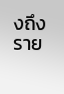งถึงราย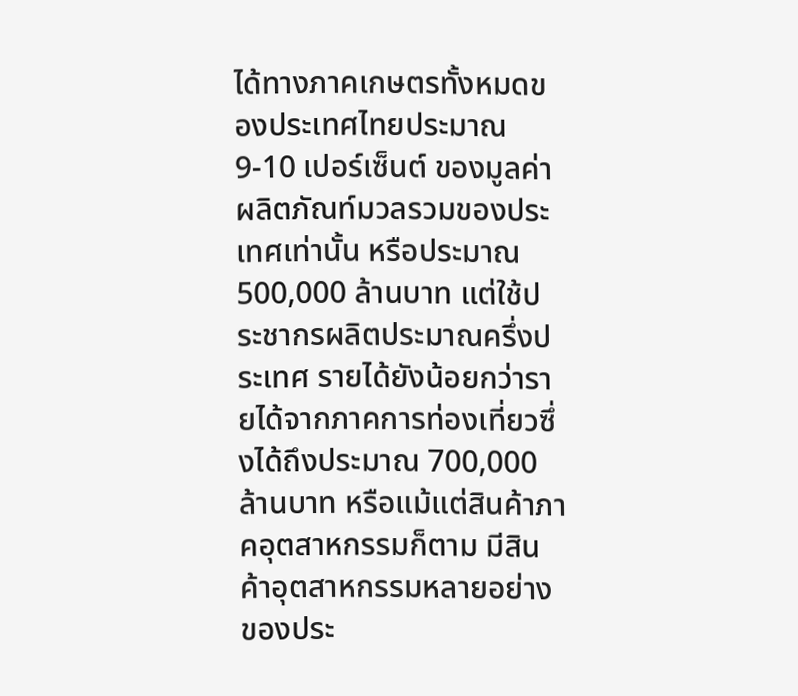ได้ทางภาคเกษตรทั้งหมดของประเทศไทยประมาณ 9-10 เปอร์เซ็นต์ ของมูลค่าผลิตภัณท์มวลรวมของประเทศเท่านั้น หรือประมาณ 500,000 ล้านบาท แต่ใช้ประชากรผลิตประมาณครึ่งประเทศ รายได้ยังน้อยกว่ารายได้จากภาคการท่องเที่ยวซึ่งได้ถึงประมาณ 700,000 ล้านบาท หรือแม้แต่สินค้าภาคอุตสาหกรรมก็ตาม มีสินค้าอุตสาหกรรมหลายอย่างของประ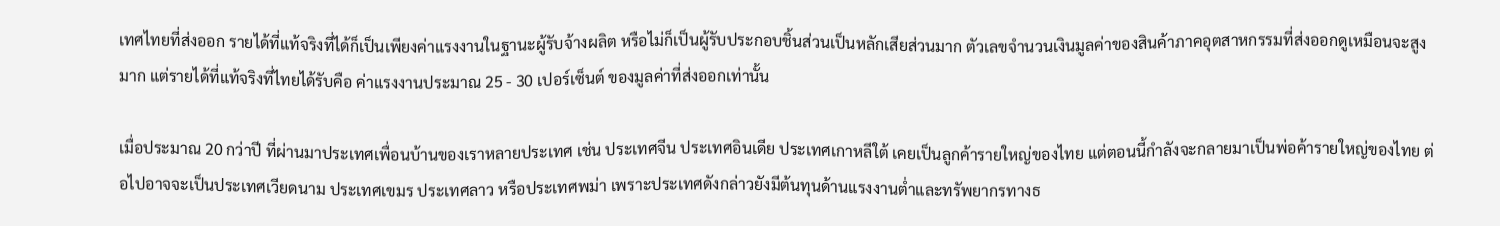เทศไทยที่ส่งออก รายได้ที่แท้จริงที่ได้ก็เป็นเพียงค่าแรงงานในฐานะผู้รับจ้างผลิต หรือไม่ก็เป็นผู้รับประกอบชิ้นส่วนเป็นหลักเสียส่วนมาก ตัวเลขจำนวนเงินมูลค่าของสินค้าภาคอุตสาหกรรมที่ส่งออกดูเหมือนจะสูงมาก แต่รายได้ที่แท้จริงที่ไทยได้รับคือ ค่าแรงงานประมาณ 25 - 30 เปอร์เซ็นต์ ของมูลค่าที่ส่งออกเท่านั้น

เมื่อประมาณ 20 กว่าปี ที่ผ่านมาประเทศเพื่อนบ้านของเราหลายประเทศ เช่น ประเทศจีน ประเทศอินเดีย ประเทศเกาหลีใต้ เคยเป็นลูกค้ารายใหญ่ของไทย แต่ตอนนี้กำลังจะกลายมาเป็นพ่อค้ารายใหญ่ของไทย ต่อไปอาจจะเป็นประเทศเวียดนาม ประเทศเขมร ประเทศลาว หรือประเทศพม่า เพราะประเทศดังกล่าวยังมีต้นทุนด้านแรงงานต่ำและทรัพยากรทางธ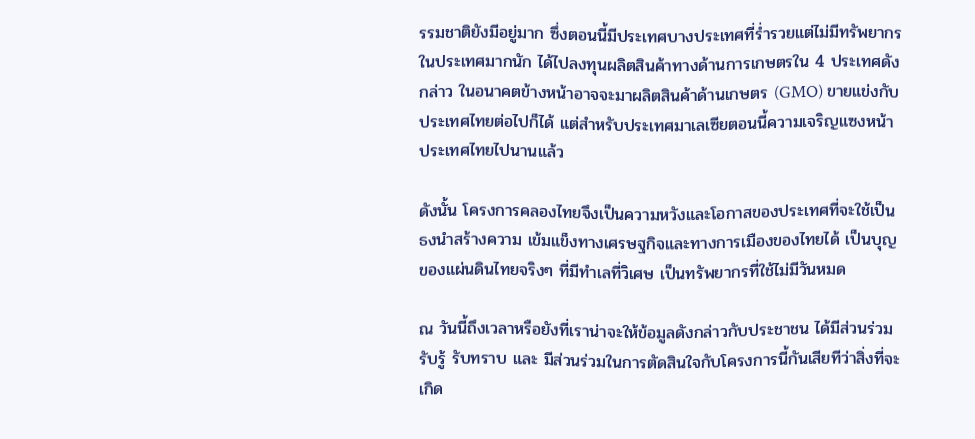รรมชาติยังมีอยู่มาก ซึ่งตอนนี้มีประเทศบางประเทศที่ร่ำรวยแต่ไม่มีทรัพยากรในประเทศมากนัก ได้ไปลงทุนผลิตสินค้าทางด้านการเกษตรใน 4 ประเทศดังกล่าว ในอนาคตข้างหน้าอาจจะมาผลิตสินค้าด้านเกษตร (GMO) ขายแข่งกับประเทศไทยต่อไปก็ได้ แต่สำหรับประเทศมาเลเซียตอนนี้ความเจริญแซงหน้าประเทศไทยไปนานแล้ว

ดังนั้น โครงการคลองไทยจึงเป็นความหวังและโอกาสของประเทศที่จะใช้เป็นธงนำสร้างความ เข้มแข็งทางเศรษฐกิจและทางการเมืองของไทยได้ เป็นบุญของแผ่นดินไทยจริงๆ ที่มีทำเลที่วิเศษ เป็นทรัพยากรที่ใช้ไม่มีวันหมด

ณ วันนี้ถึงเวลาหรือยังที่เราน่าจะให้ข้อมูลดังกล่าวกับประชาชน ได้มีส่วนร่วมรับรู้ รับทราบ และ มีส่วนร่วมในการตัดสินใจกับโครงการนี้กันเสียทีว่าสิ่งที่จะเกิด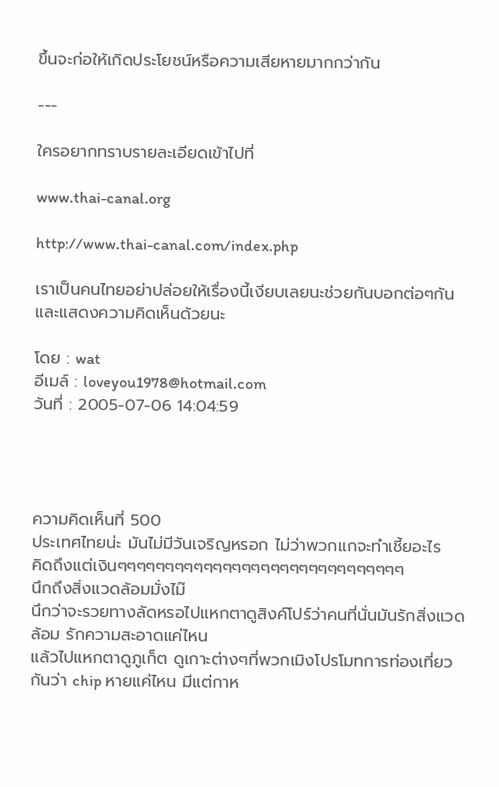ขึ้นจะก่อให้เกิดประโยชน์หรือความเสียหายมากกว่ากัน

---

ใครอยากทราบรายละเอียดเข้าไปที่

www.thai-canal.org

http://www.thai-canal.com/index.php

เราเป็นคนไทยอย่าปล่อยให้เรื่องนี้เงียบเลยนะช่วยกันบอกต่อๆกันและแสดงความคิดเห็นด้วยนะ

โดย : wat
อีเมล์ : loveyou1978@hotmail.com
วันที่ : 2005-07-06 14:04:59




ความคิดเห็นที่ 500
ประเทศไทยน่ะ มันไม่มีวันเจริญหรอก ไม่ว่าพวกแกจะทำเชี้ยอะไร
คิดถึงแต่เงินๆๆๆๆๆๆๆๆๆๆๆๆๆๆๆๆๆๆๆๆๆๆๆๆๆๆๆๆๆๆ
นึกถึงสิ่งแวดล้อมมั่งไม๊
นึกว่าจะรวยทางลัดหรอไปแหกตาดูสิงค์โปร์ว่าคนที่นั่นมันรักสิ่งแวดล้อม รักความสะอาดแค่ไหน
แล้วไปแหกตาดูภูเก็ต ดูเกาะต่างๆที่พวกเมิงโปรโมทการท่องเที่ยวกันว่า chip หายแค่ไหน มีแต่กาห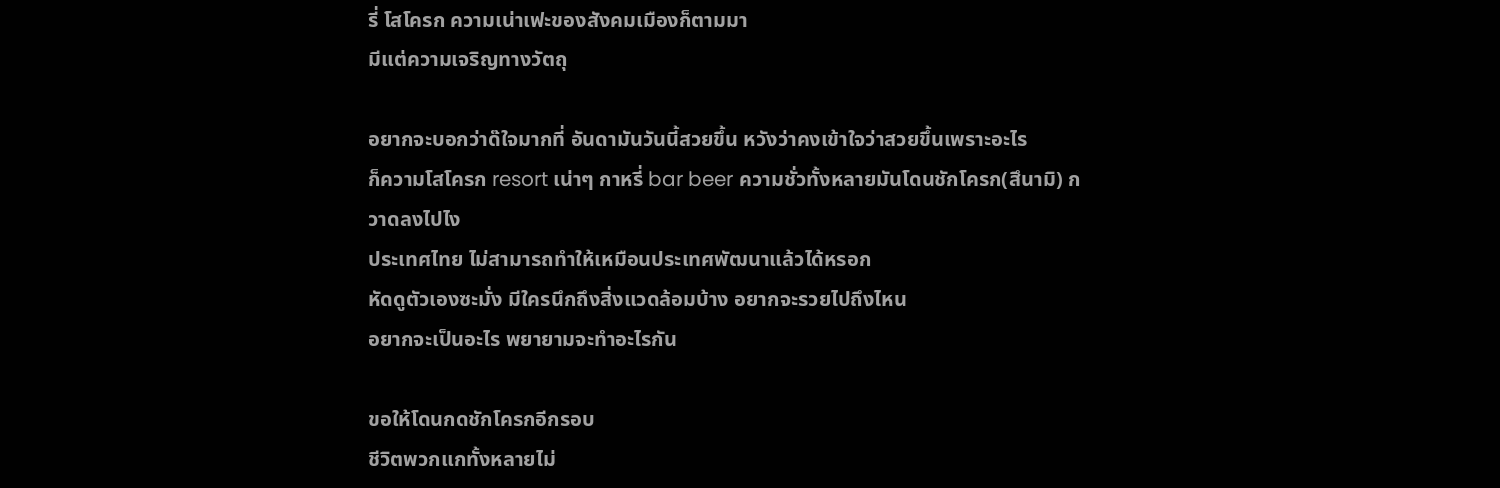รี่ โสโครก ความเน่าเฟะของสังคมเมืองก็ตามมา
มีแต่ความเจริญทางวัตถุ

อยากจะบอกว่าด๊ใจมากที่ อันดามันวันนี้สวยขึ้น หวังว่าคงเข้าใจว่าสวยขึ้นเพราะอะไร
ก็ความโสโครก resort เน่าๆ กาหรี่ bar beer ความชั่วทั้งหลายมันโดนชักโครก(สึนามิ) กวาดลงไปไง
ประเทศไทย ไม่สามารถทำให้เหมือนประเทศพัฒนาแล้วได้หรอก
หัดดูตัวเองซะมั่ง มีใครนึกถึงสิ่งแวดล้อมบ้าง อยากจะรวยไปถึงไหน
อยากจะเป็นอะไร พยายามจะทำอะไรกัน

ขอให้โดนกดชักโครกอีกรอบ
ชีวิตพวกแกทั้งหลายไม่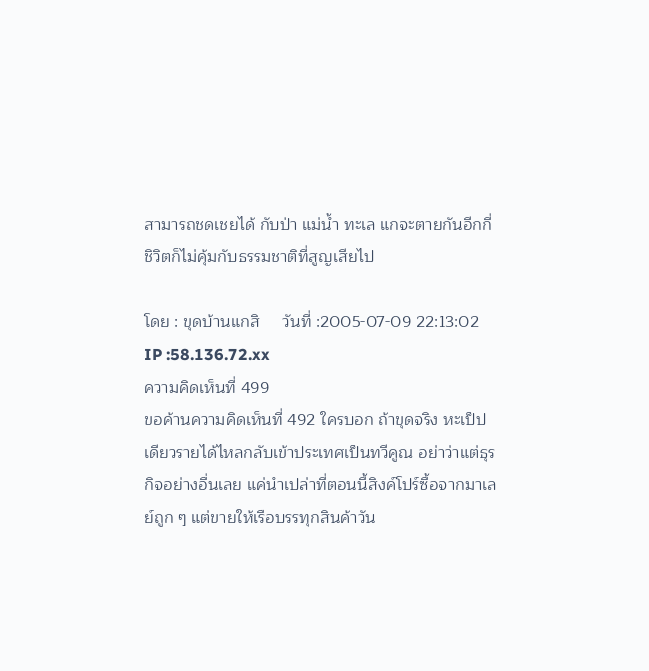สามารถชดเชยได้ กับป่า แม่น้ำ ทะเล แกจะตายกันอีกกี่ชิวิตก็ไม่คุ้มกับธรรมชาติที่สูญเสียไป

โดย : ขุดบ้านแกสิ     วันที่ :2005-07-09 22:13:02    IP :58.136.72.xx
ความคิดเห็นที่ 499
ขอค้านความคิดเห็นที่ 492 ใครบอก ถ้าขุดจริง หะเป็ปเดียวรายได้ไหลกลับเข้าประเทศเป็นทวีคูณ อย่าว่าแต่ธุรกิจอย่างอื่นเลย แค่นำเปล่าที่ตอนนี้สิงค์โปร์ซื้อจากมาเลย์ถูก ๆ แต่ขายให้เรือบรรทุกสินค้าวัน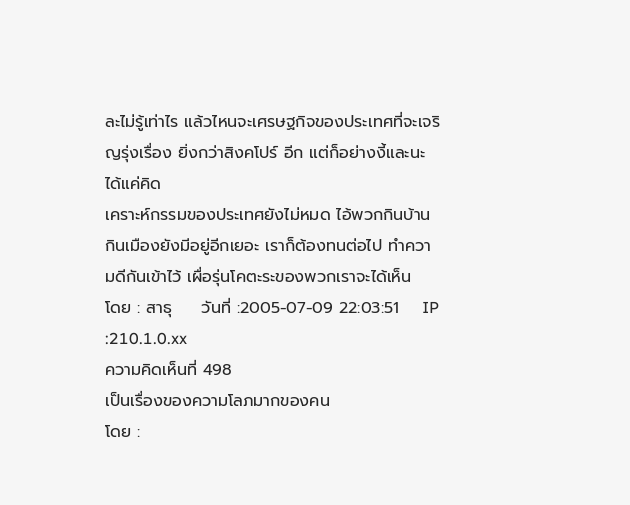ละไม่รู้เท่าไร แล้วไหนจะเศรษฐกิจของประเทศที่จะเจริญรุ่งเรื่อง ยิ่งกว่าสิงคโปร์ อีก แต่ก็อย่างงี้และนะ ได้แค่คิด
เคราะห์กรรมของประเทศยังไม่หมด ไอ้พวกกินบ้านกินเมืองยังมีอยู่อีกเยอะ เราก็ต้องทนต่อไป ทำความดีกันเข้าไว้ เผื่อรุ่นโคตะระของพวกเราจะได้เห็น
โดย : สาธุ     วันที่ :2005-07-09 22:03:51    IP :210.1.0.xx
ความคิดเห็นที่ 498
เป็นเรื่องของความโลภมากของคน
โดย :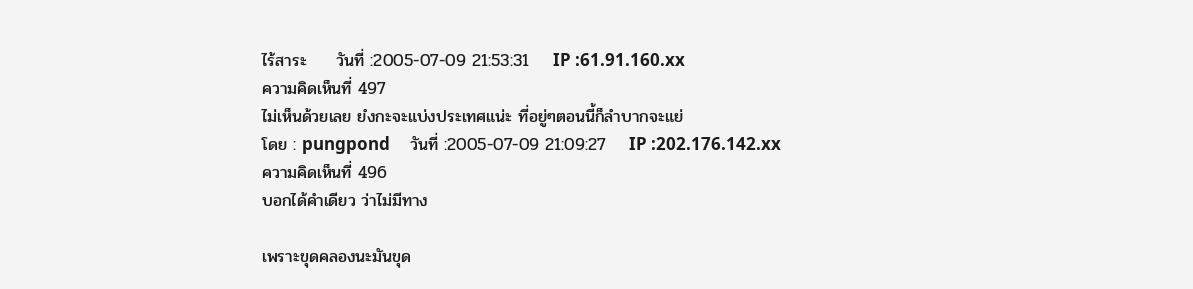ไร้สาระ     วันที่ :2005-07-09 21:53:31    IP :61.91.160.xx
ความคิดเห็นที่ 497
ไม่เห็นด้วยเลย ยํงกะจะแบ่งประเทศแน่ะ ที่อยู่ๆตอนนี้ก็ลำบากจะแย่
โดย : pungpond     วันที่ :2005-07-09 21:09:27    IP :202.176.142.xx
ความคิดเห็นที่ 496
บอกได้คำเดียว ว่าไม่มีทาง

เพราะขุดคลองนะมันขุด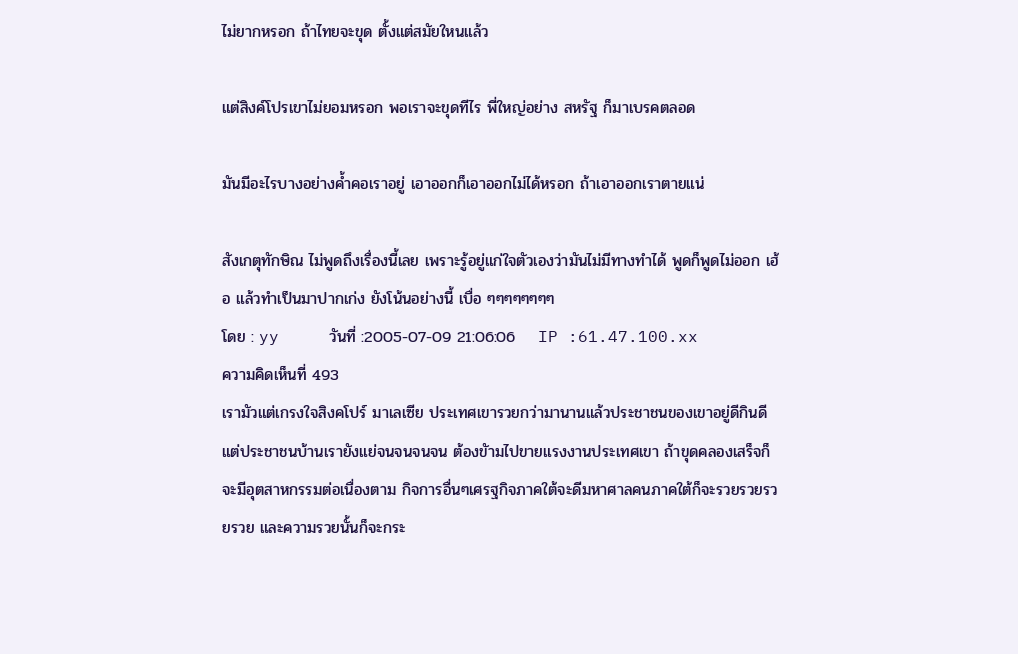ไม่ยากหรอก ถ้าไทยจะขุด ตั้งแต่สมัยใหนแล้ว

แต่สิงค์โปรเขาไม่ยอมหรอก พอเราจะขุดทีไร พี่ใหญ่อย่าง สหรัฐ ก็มาเบรคตลอด

มันมีอะไรบางอย่างค้ำคอเราอยู่ เอาออกก็เอาออกไม่ได้หรอก ถ้าเอาออกเราตายแน่

สังเกตุทักษิณ ไม่พูดถึงเรื่องนี้เลย เพราะรู้อยู่แก่ใจตัวเองว่ามันไม่มีทางทำได้ พูดก็พูดไม่ออก เฮ้อ แล้วทำเป็นมาปากเก่ง ยังโน้นอย่างนี้ เบื่อ ๆๆๆๆๆๆๆๆ
โดย : yy     วันที่ :2005-07-09 21:06:06    IP :61.47.100.xx
ความคิดเห็นที่ 493
เรามัวแต่เกรงใจสิงคโปร์ มาเลเซีย ประเทศเขารวยกว่ามานานแล้วประชาชนของเขาอยู่ดีกินดี แต่ประชาชนบ้านเรายังแย่จนจนจนจน ต้องขัามไปขายแรงงานประเทศเขา ถ้าขุดคลองเสร็จก็จะมีอุตสาหกรรมต่อเนื่องตาม กิจการอื่นๆเศรฐกิจภาคใต้จะดีมหาศาลคนภาคใต้ก็จะรวยรวยรวยรวย และความรวยนั้นก็จะกระ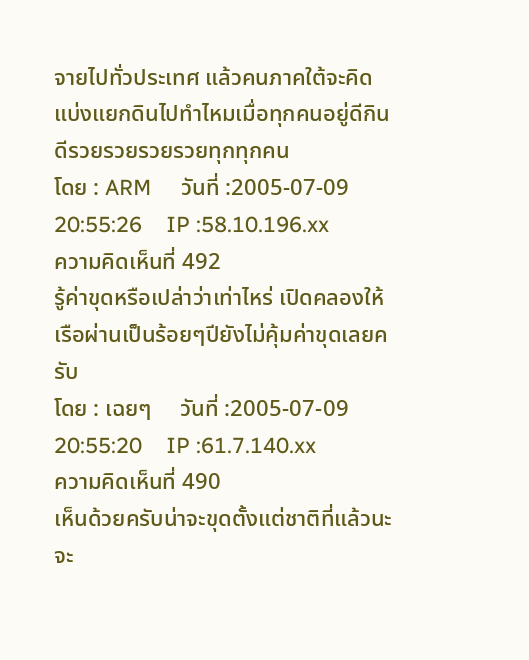จายไปทั่วประเทศ แล้วคนภาคใต้จะคิดแบ่งแยกดินไปทำไหมเมื่อทุกคนอยู่ดีกินดีรวยรวยรวยรวยทุกทุกคน
โดย : ARM     วันที่ :2005-07-09 20:55:26    IP :58.10.196.xx
ความคิดเห็นที่ 492
รู้ค่าขุดหรือเปล่าว่าเท่าไหร่ เปิดคลองให้เรือผ่านเป็นร้อยๆปียังไม่คุ้มค่าขุดเลยครับ
โดย : เฉยๆ     วันที่ :2005-07-09 20:55:20    IP :61.7.140.xx
ความคิดเห็นที่ 490
เห็นด้วยครับน่าจะขุดตั้งแต่ชาติที่แล้วนะจะ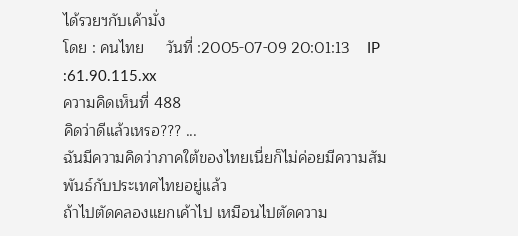ได้รวยฯกับเค้ามั่ง
โดย : คนไทย     วันที่ :2005-07-09 20:01:13    IP :61.90.115.xx
ความคิดเห็นที่ 488
คิดว่าดีแล้วเหรอ??? ...
ฉันมีความคิดว่าภาคใต้ของไทยเนี่ยก็ไม่ค่อยมีความสัมพันธ์กับประเทศไทยอยู่แล้ว
ถ้าไปตัดคลองแยกเค้าไป เหมือนไปตัดความ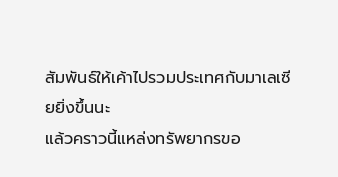สัมพันธ์ให้เค้าไปรวมประเทศกับมาเลเซียยิ่งขึ้นนะ
แล้วคราวนี้แหล่งทรัพยากรขอ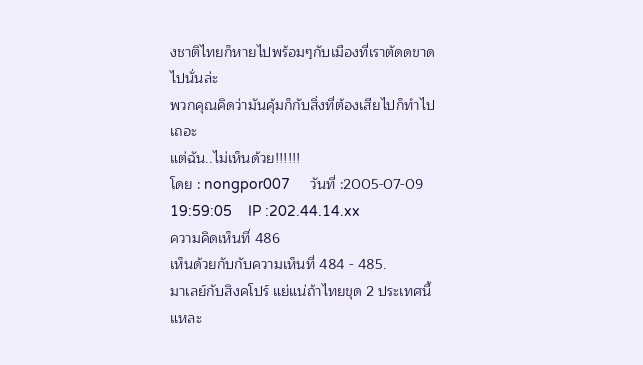งชาติไทยก็หายไปพร้อมๆกับเมืองที่เราตัดดขาดไปนั่นล่ะ
พวกคุณคิดว่ามันคุ้มก็กับสิ่งที่ต้องเสียไปก็ทำไปเถอะ
แต่ฉัน..ไม่เห็นด้วย!!!!!!
โดย : nongpor007     วันที่ :2005-07-09 19:59:05    IP :202.44.14.xx
ความคิดเห็นที่ 486
เห็นด้วยกับกับความเห็นที่ 484 - 485.
มาเลย์กับสิงคโปร์ แย่แน่ถ้าไทยขุด 2 ประเทศนี้แหละ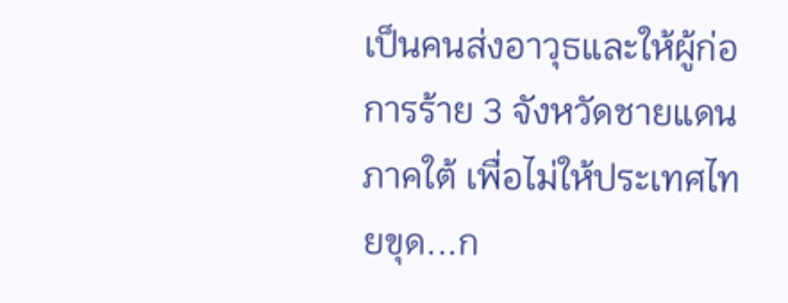เป็นคนส่งอาวุธและให้ผู้ก่อการร้าย 3 จังหวัดชายแดนภาคใต้ เพื่อไม่ให้ประเทศไทยขุด...ก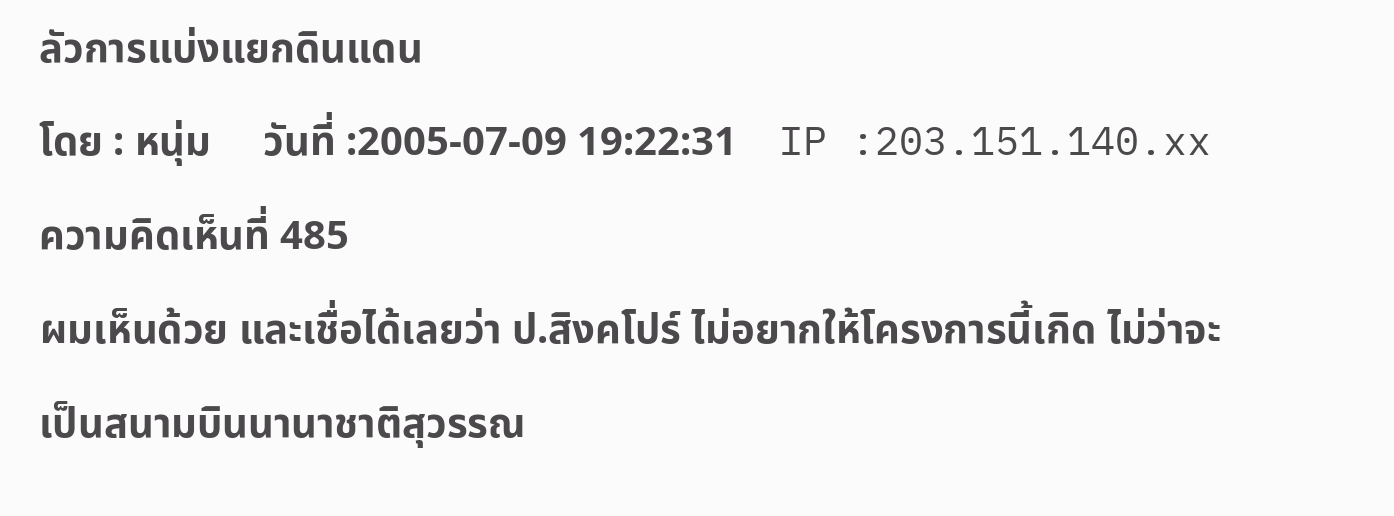ลัวการแบ่งแยกดินแดน
โดย : หนุ่ม     วันที่ :2005-07-09 19:22:31    IP :203.151.140.xx
ความคิดเห็นที่ 485
ผมเห็นด้วย และเชื่อได้เลยว่า ป.สิงคโปร์ ไม่อยากให้โครงการนี้เกิด ไม่ว่าจะเป็นสนามบินนานาชาติสุวรรณ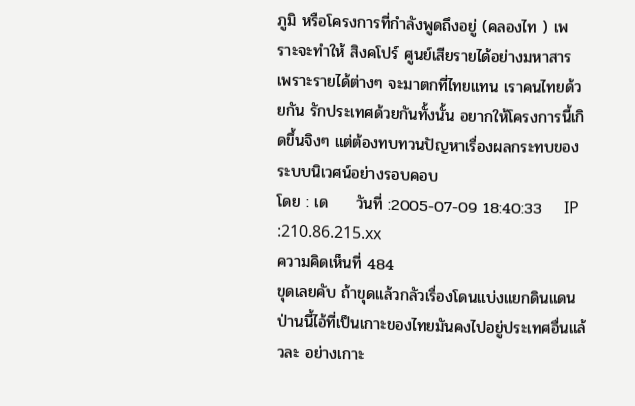ภูมิ หรือโครงการที่กำลังพูดถึงอยู่ (คลองไท ) เพราะจะทำให้ สิงคโปร์ ศูนย์เสียรายได้อย่างมหาสาร เพราะรายได้ต่างๆ จะมาตกที่ไทยแทน เราคนไทยด้วยกัน รักประเทศด้วยกันทั้งนั้น อยากให้โครงการนี้เกิดขึ้นจิงๆ แต่ต้องทบทวนปัญหาเรื่องผลกระทบของระบบนิเวศน์อย่างรอบคอบ
โดย : เด     วันที่ :2005-07-09 18:40:33    IP :210.86.215.xx
ความคิดเห็นที่ 484
ขุดเลยคับ ถ้าขุดแล้วกลัวเรื่องโดนแบ่งแยกดินแดน ป่านนี้ไอ้ที่เป็นเกาะของไทยมันคงไปอยู่ประเทศอื่นแล้วละ อย่างเกาะ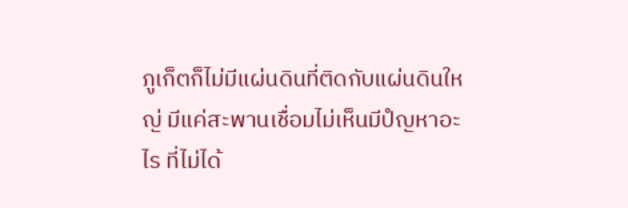ภูเก็ตก็ไม่มีแผ่นดินที่ติดกับแผ่นดินใหญ่ มีแค่สะพานเชื่อมไม่เห็นมีปํญหาอะไร ที่ไม่ได้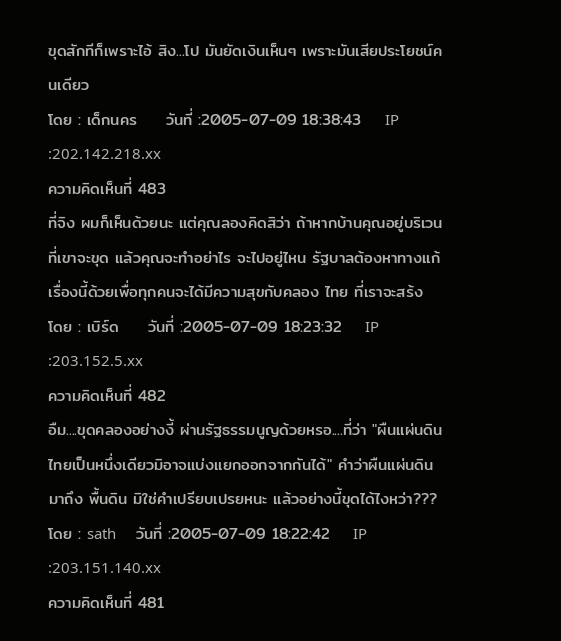ขุดสักทีก็เพราะไอ้ สิง...โป มันยัดเงินเห็นๆ เพราะมันเสียประโยชน์คนเดียว
โดย : เด็กนคร     วันที่ :2005-07-09 18:38:43    IP :202.142.218.xx
ความคิดเห็นที่ 483
ที่จิง ผมก็เห็นด้วยนะ แต่คุณลองคิดสิว่า ถ้าหากบ้านคุณอยู่บริเวนที่เขาจะขุด แล้วคุณจะทำอย่าไร จะไปอยู่ไหน รัฐบาลต้องหาทางแก้เรื่องนี้ด้วยเพื่อทุกคนจะได้มีความสุขกับคลอง ไทย ที่เราจะสร้ง
โดย : เบิร์ด     วันที่ :2005-07-09 18:23:32    IP :203.152.5.xx
ความคิดเห็นที่ 482
อืม....ขุดคลองอย่างงี้ ผ่านรัฐธรรมนูญด้วยหรอ....ที่ว่า "ผืนแผ่นดินไทยเป็นหนึ่งเดียวมิอาจแบ่งแยกออกจากกันได้" คำว่าผืนแผ่นดิน มาถึง พื้นดิน มิใช่คำเปรียบเปรยหนะ แล้วอย่างนี้ขุดได้ไงหว่า???
โดย : sath     วันที่ :2005-07-09 18:22:42    IP :203.151.140.xx
ความคิดเห็นที่ 481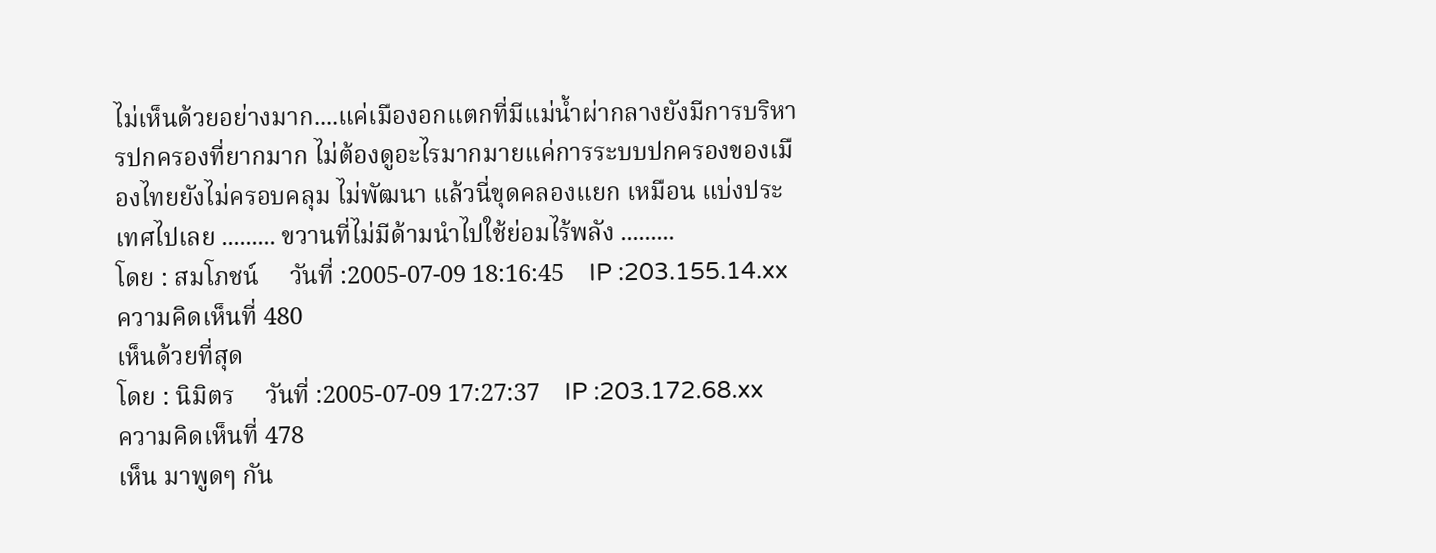ไม่เห็นด้วยอย่างมาก....แค่เมืองอกแตกที่มีแม่น้ำผ่ากลางยังมีการบริหารปกครองที่ยากมาก ไม่ต้องดูอะไรมากมายแค่การระบบปกครองของเมืองไทยยังไม่ครอบคลุม ไม่พัฒนา แล้วนี่ขุดคลองแยก เหมือน แบ่งประเทศไปเลย ......... ขวานที่ไม่มีด้ามนำไปใช้ย่อมไร้พลัง .........
โดย : สมโภชน์     วันที่ :2005-07-09 18:16:45    IP :203.155.14.xx
ความคิดเห็นที่ 480
เห็นด้วยที่สุด
โดย : นิมิตร     วันที่ :2005-07-09 17:27:37    IP :203.172.68.xx
ความคิดเห็นที่ 478
เห็น มาพูดๆ กัน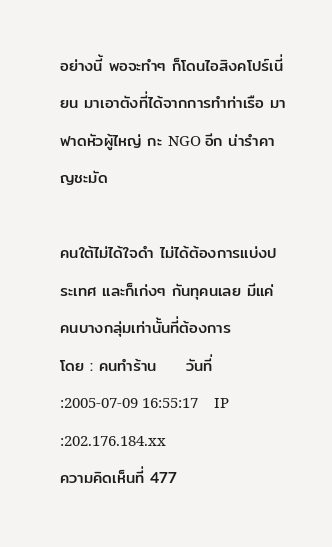อย่างนี้ พอจะทำๆ ก็โดนไอสิงคโปร์เนี่ยน มาเอาตังที่ได้จากการทำท่าเรือ มาฟาดหัวผู้ไหญ่ กะ NGO อีก น่ารำคาญชะมัด

คนใต้ไม่ได้ใจดำ ไม่ได้ต้องการแบ่งประเทศ และก็เก่งๆ กันทุคนเลย มีแค่ คนบางกลุ่มเท่านั้นที่ต้องการ
โดย : คนทำร้าน     วันที่ :2005-07-09 16:55:17    IP :202.176.184.xx
ความคิดเห็นที่ 477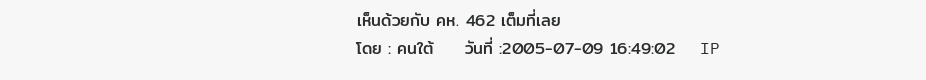เห็นด้วยกับ คห. 462 เต็มที่เลย
โดย : คนใต้     วันที่ :2005-07-09 16:49:02    IP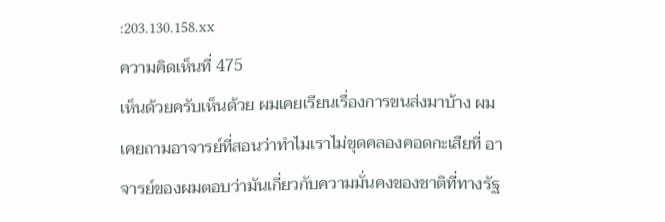:203.130.158.xx
ความคิดเห็นที่ 475
เห็นด้วยครับเห็นด้วย ผมเคยเรียนเรื่องการขนส่งมาบ้าง ผมเคยถามอาจารย์ที่สอนว่าทำไมเราไม่ขุดคลองคอดกะเสียที่ อาจารย์ของผมตอบว่ามันเกี่ยวกับความมั่นคงของชาติที่ทางรัฐ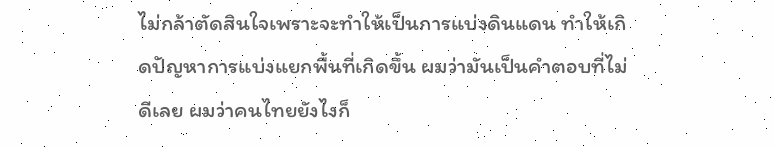ไม่กล้าตัดสินใจเพราะจะทำให้เป็นการแบ่งดินแดน ทำให้เกิดปัญหาการแบ่งแยกพื้นที่เกิดขึ้น ผมว่ามันเป็นคำตอบที่ไม่ดีเลย ผมว่าคนไทยยังไงก็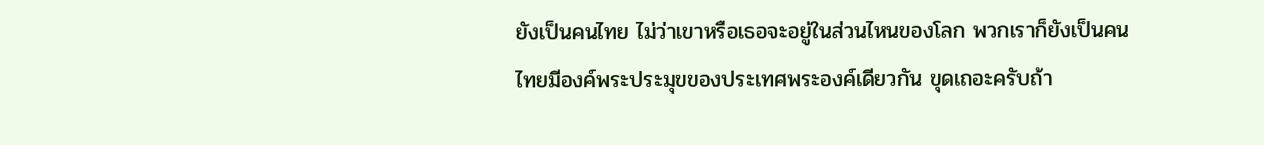ยังเป็นคนไทย ไม่ว่าเขาหรือเธอจะอยู่ในส่วนไหนของโลก พวกเราก็ยังเป็นคนไทยมีองค์พระประมุขของประเทศพระองค์เดียวกัน ขุดเถอะครับถ้า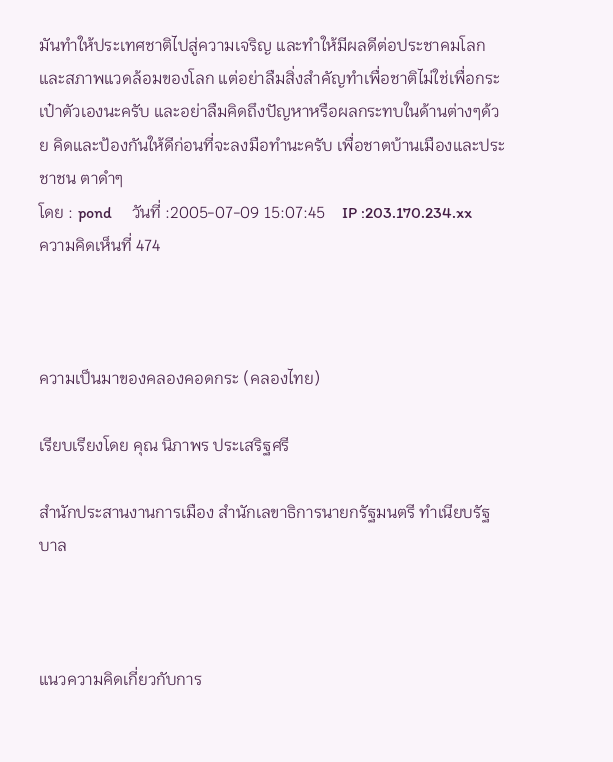มันทำให้ประเทศชาติไปสู่ความเจริญ และทำให้มีผลดีต่อประชาคมโลก และสภาพแวดล้อมของโลก แต่อย่าลืมสิ่งสำคัญทำเพื่อชาติไม่ใช่เพื่อกระเป๋าตัวเองนะครับ และอย่าลืมคิดถึงปัญหาหรือผลกระทบในด้านต่างๆด้วย คิดและป้องกันให้ดีก่อนที่จะลงมือทำนะครับ เพื่อชาตบ้านเมืองและประชาชน ตาดำๆ
โดย : pond     วันที่ :2005-07-09 15:07:45    IP :203.170.234.xx
ความคิดเห็นที่ 474



ความเป็นมาของคลองคอดกระ (คลองไทย)

เรียบเรียงโดย คุณ นิภาพร ประเสริฐศรี

สำนักประสานงานการเมือง สำนักเลขาธิการนายกรัฐมนตรี ทำเนียบรัฐบาล



แนวความคิดเกี่ยวกับการ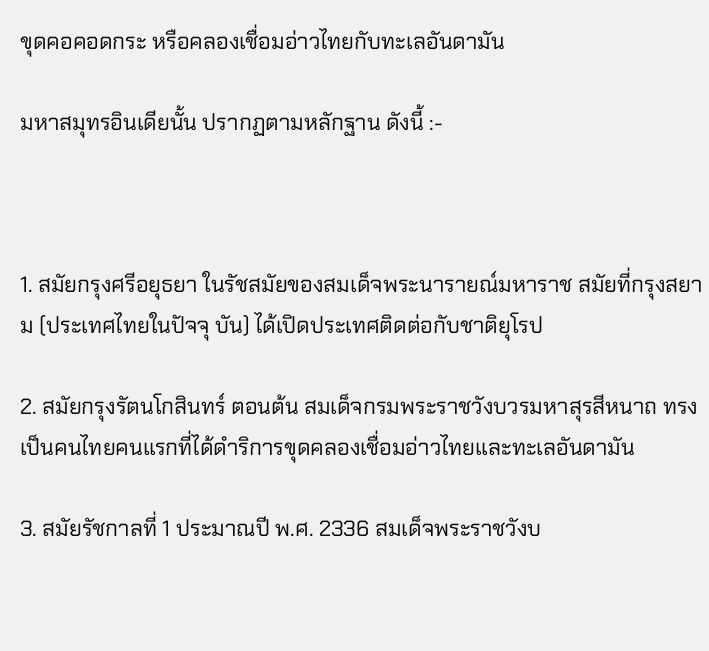ขุดคอคอดกระ หรือคลองเชื่อมอ่าวไทยกับทะเลอันดามัน

มหาสมุทรอินเดียนั้น ปรากฏตามหลักฐาน ดังนี้ :-



1. สมัยกรุงศรีอยุธยา ในรัชสมัยของสมเด็จพระนารายณ์มหาราช สมัยที่กรุงสยาม (ประเทศไทยในปัจจุ บัน) ได้เปิดประเทศติดต่อกับชาติยุโรป

2. สมัยกรุงรัตนโกสินทร์ ตอนต้น สมเด็จกรมพระราชวังบวรมหาสุรสีหนาถ ทรงเป็นคนไทยคนแรกที่ได้ดำริการขุดคลองเชื่อมอ่าวไทยและทะเลอันดามัน

3. สมัยรัชกาลที่ 1 ประมาณปี พ.ศ. 2336 สมเด็จพระราชวังบ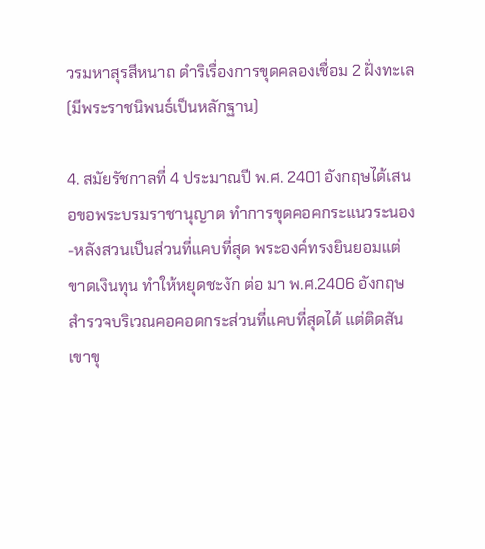วรมหาสุรสีหนาถ ดำริเรื่องการขุดคลองเชื่อม 2 ฝั่งทะเล (มีพระราชนิพนธ์เป็นหลักฐาน)

4. สมัยรัชกาลที่ 4 ประมาณปี พ.ศ. 2401 อังกฤษได้เสนอขอพระบรมราชานุญาต ทำการขุดคอคกระแนวระนอง-หลังสวนเป็นส่วนที่แคบที่สุด พระองค์ทรงยินยอมแต่ขาดเงินทุน ทำให้หยุดชะงัก ต่อ มา พ.ศ.2406 อังกฤษสำรวจบริเวณคอคอดกระส่วนที่แคบที่สุดได้ แต่ติดสันเขาขุ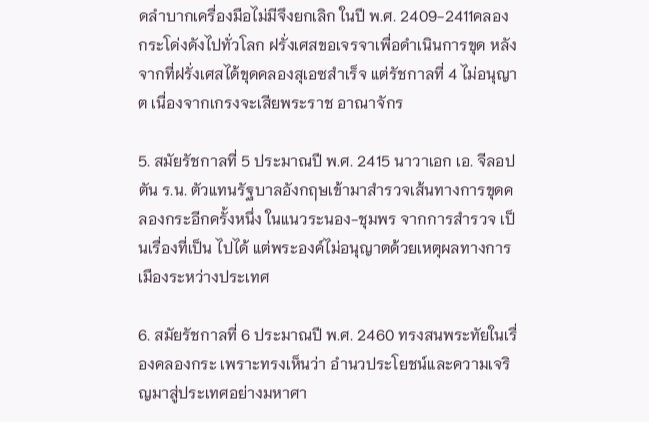ดลำบากเครื่องมือไม่มีจึงยกเลิก ในปี พ.ศ. 2409-2411คลองกระโด่งดังไปทั่วโลก ฝรั่งเศสขอเจรจาเพื่อดำเนินการขุด หลัง จากที่ฝรั่งเศสได้ขุดคลองสุเอซสำเร็จ แต่รัชกาลที่ 4 ไม่อนุญาต เนื่องจากเกรงจะเสียพระราช อาณาจักร

5. สมัยรัชกาลที่ 5 ประมาณปี พ.ศ. 2415 นาวาเอก เอ. จีลอปตัน ร.น. ตัวแทนรัฐบาลอังกฤษเข้ามาสำรวจเส้นทางการขุดคลองกระอีกครั้งหนึ่ง ในแนวระนอง-ชุมพร จากการสำรวจ เป็นเรื่องที่เป็น ไปได้ แต่พระองค์ไม่อนุญาตด้วยเหตุผลทางการเมืองระหว่างประเทศ

6. สมัยรัชกาลที่ 6 ประมาณปี พ.ศ. 2460 ทรงสนพระทัยในเรื่องคลองกระ เพราะทรงเห็นว่า อำนวประโยชน์และความเจริญมาสู่ประเทศอย่างมหาศา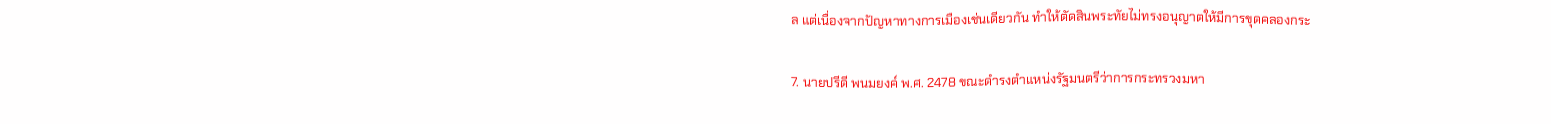ล แต่เนื่องจากปัญหาทางการเมืองเช่นเดียวกัน ทำให้ตัดสินพระทัยไม่ทรงอนุญาตให้มีการขุดคลองกระ

7. นายปรีดี พนมยงค์ พ.ศ. 2478 ขณะดำรงตำแหน่งรัฐมนตรีว่าการกระทรวงมหา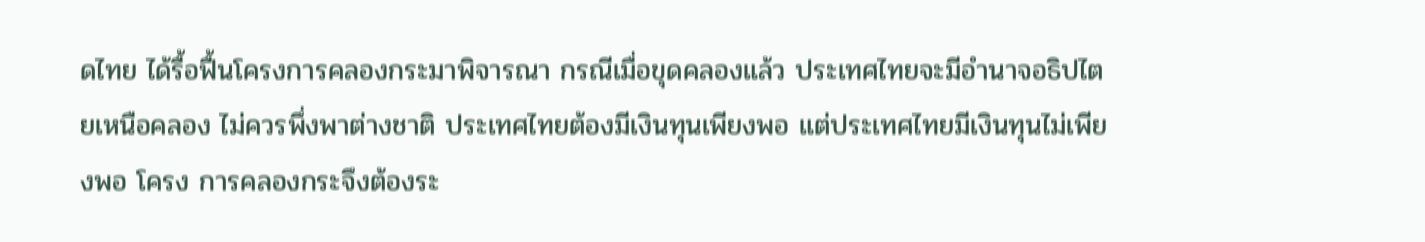ดไทย ได้รื้อฟื้นโครงการคลองกระมาพิจารณา กรณีเมื่อขุดคลองแล้ว ประเทศไทยจะมีอำนาจอธิปไตยเหนือคลอง ไม่ควรพึ่งพาต่างชาติ ประเทศไทยต้องมีเงินทุนเพียงพอ แต่ประเทศไทยมีเงินทุนไม่เพียงพอ โครง การคลองกระจึงต้องระ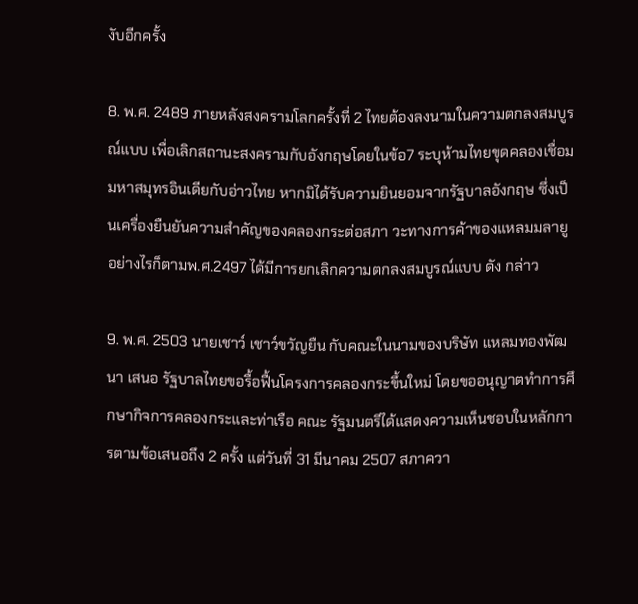งับอีกครั้ง

8. พ.ศ. 2489 ภายหลังสงครามโลกครั้งที่ 2 ไทยต้องลงนามในความตกลงสมบูรณ์แบบ เพื่อเลิกสถานะสงครามกับอังกฤษโดยในข้อ7 ระบุห้ามไทยขุดคลองเชื่อมมหาสมุทรอินเดียกับอ่าวไทย หากมิได้รับความยินยอมจากรัฐบาลอังกฤษ ซึ่งเป็นเครื่องยืนยันความสำคัญของคลองกระต่อสภา วะทางการค้าของแหลมมลายูอย่างไรก็ตามพ.ศ.2497 ได้มีการยกเลิกความตกลงสมบูรณ์แบบ ดัง กล่าว

9. พ.ศ. 2503 นายเชาว์ เชาว์ขวัญยืน กับคณะในนามของบริษัท แหลมทองพัฒนา เสนอ รัฐบาลไทยขอรื้อฟื้นโครงการคลองกระขึ้นใหม่ โดยขออนุญาตทำการศึกษากิจการคลองกระและท่าเรือ คณะ รัฐมนตรีได้แสดงความเห็นชอบในหลักการตามข้อเสนอถึง 2 ครั้ง แต่วันที่ 31 มีนาคม 2507 สภาควา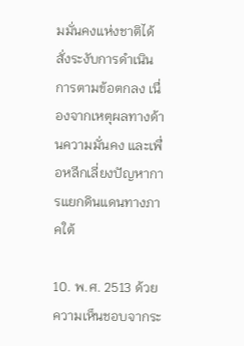มมั่นคงแห่งชาติได้สั่งระงับการดำเนินการตามข้อตกลง เนื่องจากเหตุผลทางด้านความมั่นคง และเพื่อหลีกเลี่ยงปัญหาการแยกดินแดนทางภาคใต้

10. พ.ศ. 2513 ด้วยความเห็นชอบจากระ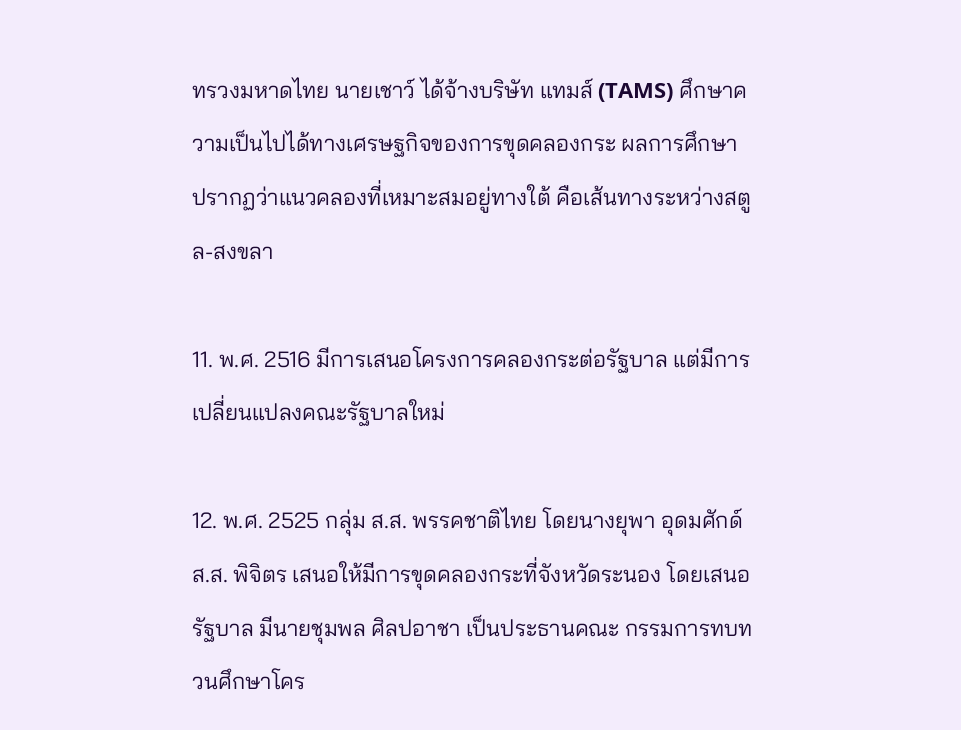ทรวงมหาดไทย นายเชาว์ ได้จ้างบริษัท แทมส์ (TAMS) ศึกษาความเป็นไปได้ทางเศรษฐกิจของการขุดคลองกระ ผลการศึกษา ปรากฏว่าแนวคลองที่เหมาะสมอยู่ทางใต้ คือเส้นทางระหว่างสตูล-สงขลา

11. พ.ศ. 2516 มีการเสนอโครงการคลองกระต่อรัฐบาล แต่มีการเปลี่ยนแปลงคณะรัฐบาลใหม่

12. พ.ศ. 2525 กลุ่ม ส.ส. พรรคชาติไทย โดยนางยุพา อุดมศักด์ ส.ส. พิจิตร เสนอให้มีการขุดคลองกระที่จังหวัดระนอง โดยเสนอรัฐบาล มีนายชุมพล ศิลปอาชา เป็นประธานคณะ กรรมการทบทวนศึกษาโคร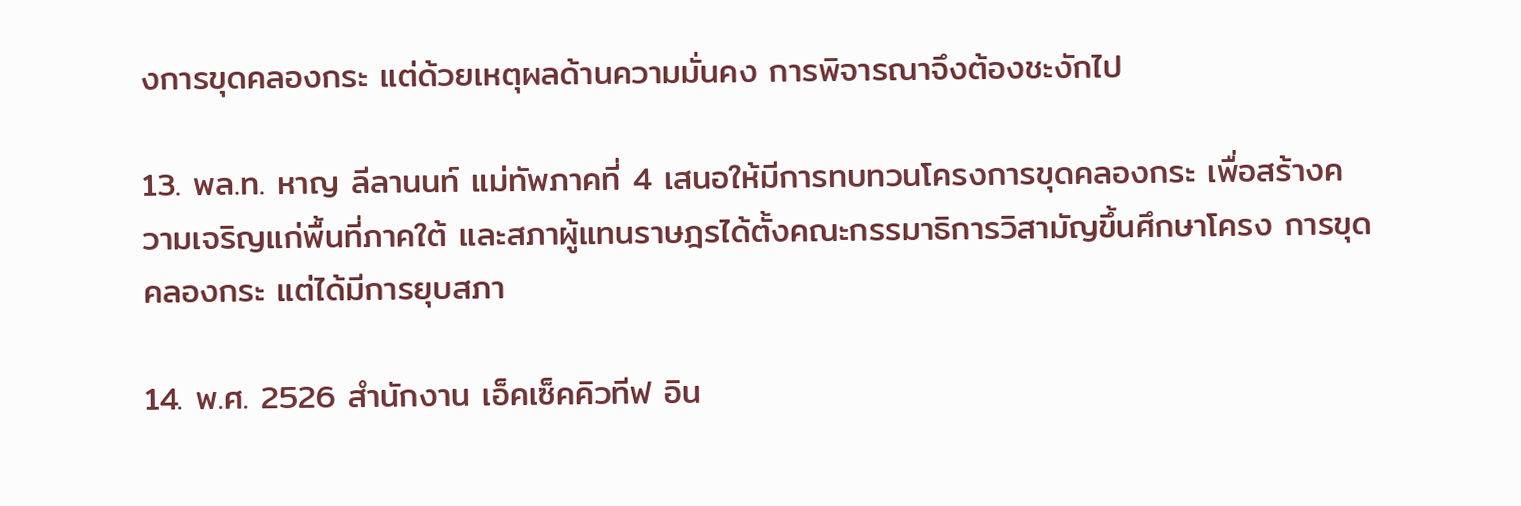งการขุดคลองกระ แต่ด้วยเหตุผลด้านความมั่นคง การพิจารณาจึงต้องชะงักไป

13. พล.ท. หาญ ลีลานนท์ แม่ทัพภาคที่ 4 เสนอให้มีการทบทวนโครงการขุดคลองกระ เพื่อสร้างความเจริญแก่พื้นที่ภาคใต้ และสภาผู้แทนราษฎรได้ตั้งคณะกรรมาธิการวิสามัญขึ้นศึกษาโครง การขุดคลองกระ แต่ได้มีการยุบสภา

14. พ.ศ. 2526 สำนักงาน เอ็คเซ็คคิวทีฟ อิน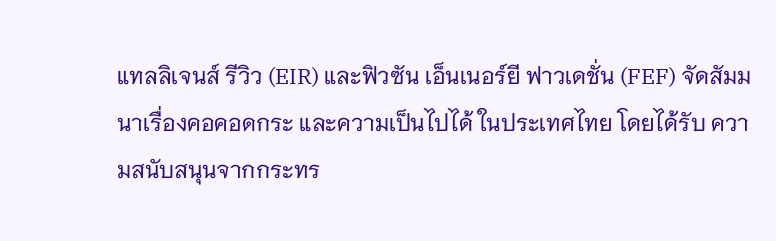แทลลิเจนส์ รีวิว (EIR) และฟิวซัน เอ็นเนอร์ยี ฟาวเดชั่น (FEF) จัดสัมมนาเรื่องคอคอดกระ และความเป็นไปได้ ในประเทศไทย โดยได้รับ ความสนับสนุนจากกระทร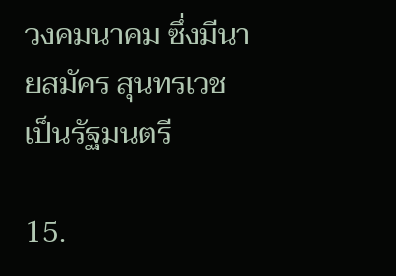วงคมนาคม ซึ่งมีนายสมัคร สุนทรเวช เป็นรัฐมนตรี

15.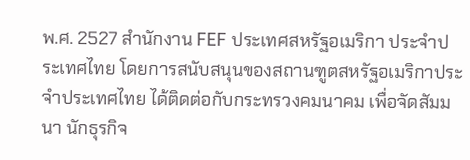พ.ศ. 2527 สำนักงาน FEF ประเทศสหรัฐอเมริกา ประจำประเทศไทย โดยการสนับสนุนของสถานฑูตสหรัฐอเมริกาประจำประเทศไทย ได้ติดต่อกับกระทรวงคมนาคม เพื่อจัดสัมมนา นักธุรกิจ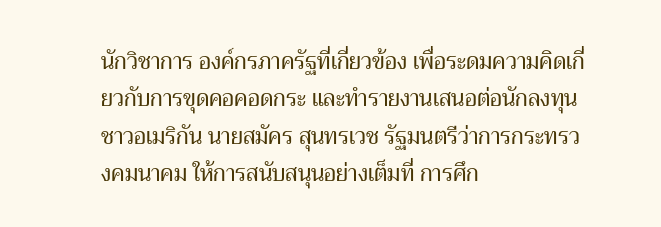นักวิชาการ องค์กรภาครัฐที่เกี่ยวข้อง เพื่อระดมความคิดเกี่ยวกับการขุดคอคอดกระ และทำรายงานเสนอต่อนักลงทุนชาวอเมริกัน นายสมัคร สุนทรเวช รัฐมนตรีว่าการกระทรวงคมนาคม ให้การสนับสนุนอย่างเต็มที่ การศึก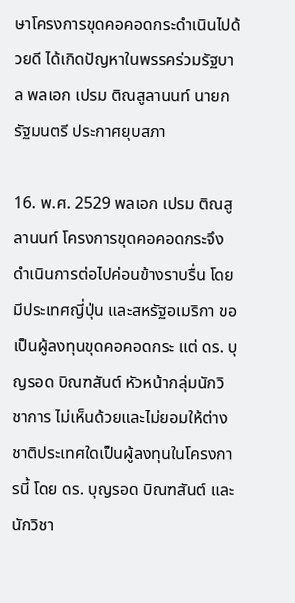ษาโครงการขุดคอคอดกระดำเนินไปด้วยดี ได้เกิดปัญหาในพรรคร่วมรัฐบาล พลเอก เปรม ติณสูลานนท์ นายกรัฐมนตรี ประกาศยุบสภา

16. พ.ศ. 2529 พลเอก เปรม ติณสูลานนท์ โครงการขุดคอคอดกระจึงดำเนินการต่อไปค่อนข้างราบรื่น โดยมีประเทศญี่ปุ่น และสหรัฐอเมริกา ขอเป็นผู้ลงทุนขุดคอคอดกระ แต่ ดร. บุญรอด บิณฑสันต์ หัวหน้ากลุ่มนักวิชาการ ไม่เห็นด้วยและไม่ยอมให้ต่างชาติประเทศใดเป็นผู้ลงทุนในโครงการนี้ โดย ดร. บุญรอด บิณฑสันต์ และนักวิชา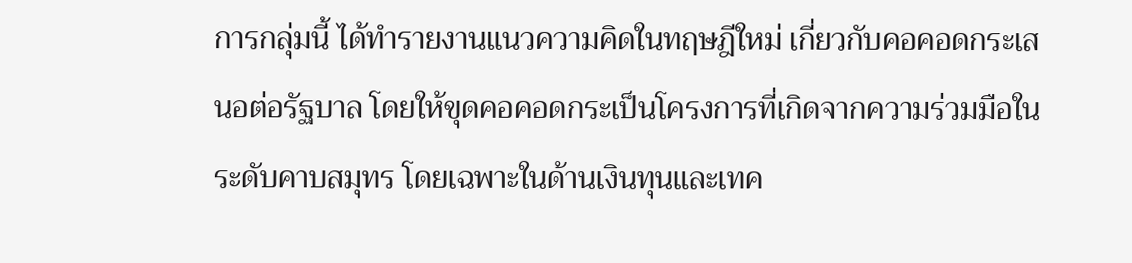การกลุ่มนี้ ได้ทำรายงานแนวความคิดในทฤษฎีใหม่ เกี่ยวกับคอคอดกระเสนอต่อรัฐบาล โดยให้ขุดคอคอดกระเป็นโครงการที่เกิดจากความร่วมมือในระดับคาบสมุทร โดยเฉพาะในด้านเงินทุนและเทค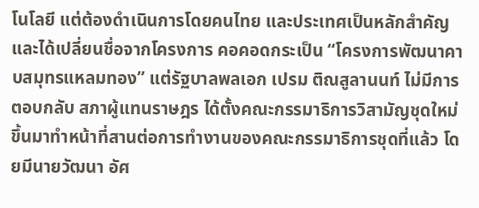โนโลยี แต่ต้องดำเนินการโดยคนไทย และประเทศเป็นหลักสำคัญ และได้เปลี่ยนชื่อจากโครงการ คอคอดกระเป็น “โครงการพัฒนาคาบสมุทรแหลมทอง” แต่รัฐบาลพลเอก เปรม ติณสูลานนท์ ไม่มีการตอบกลับ สภาผู้แทนราษฎร ได้ตั้งคณะกรรมาธิการวิสามัญชุดใหม่ขึ้นมาทำหน้าที่สานต่อการทำงานของคณะกรรมาธิการชุดที่แล้ว โดยมีนายวัฒนา อัศ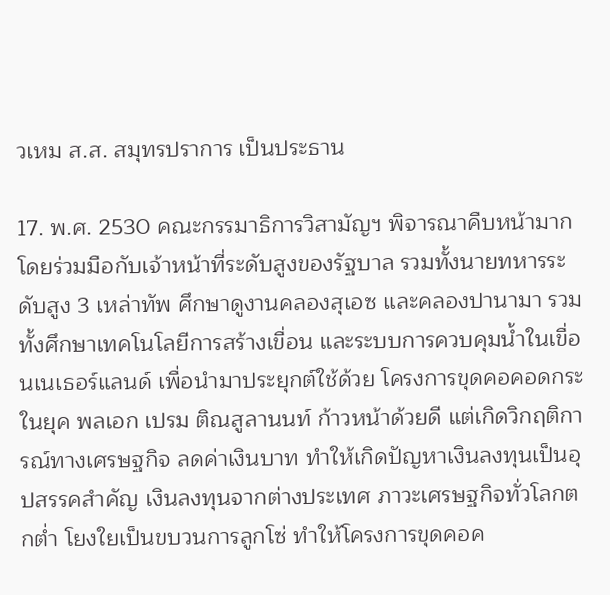วเหม ส.ส. สมุทรปราการ เป็นประธาน

17. พ.ศ. 2530 คณะกรรมาธิการวิสามัญฯ พิจารณาคืบหน้ามาก โดยร่วมมือกับเจ้าหน้าที่ระดับสูงของรัฐบาล รวมทั้งนายทหารระดับสูง 3 เหล่าทัพ ศึกษาดูงานคลองสุเอซ และคลองปานามา รวมทั้งศึกษาเทคโนโลยีการสร้างเขื่อน และระบบการควบคุมน้ำในเขื่อนเนเธอร์แลนด์ เพื่อนำมาประยุกต์ใช้ด้วย โครงการขุดคอคอดกระในยุค พลเอก เปรม ติณสูลานนท์ ก้าวหน้าด้วยดี แต่เกิดวิกฤติการณ์ทางเศรษฐกิจ ลดค่าเงินบาท ทำให้เกิดปัญหาเงินลงทุนเป็นอุปสรรคสำคัญ เงินลงทุนจากต่างประเทศ ภาวะเศรษฐกิจทั่วโลกตกต่ำ โยงใยเป็นขบวนการลูกโซ่ ทำให้โครงการขุดคอค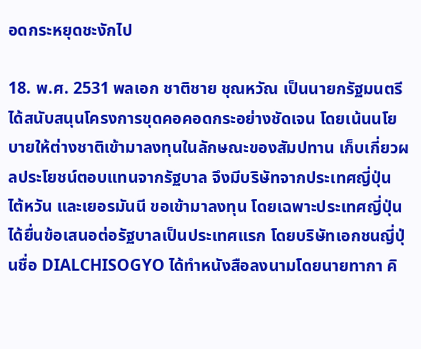อดกระหยุดชะงักไป

18. พ.ศ. 2531 พลเอก ชาติชาย ชุณหวัณ เป็นนายกรัฐมนตรี ได้สนับสนุนโครงการขุดคอคอดกระอย่างชัดเจน โดยเน้นนโยบายให้ต่างชาติเข้ามาลงทุนในลักษณะของสัมปทาน เก็บเกี่ยวผลประโยชน์ตอบแทนจากรัฐบาล จึงมีบริษัทจากประเทศญี่ปุ่น ไต้หวัน และเยอรมันนี ขอเข้ามาลงทุน โดยเฉพาะประเทศญี่ปุ่น ได้ยื่นข้อเสนอต่อรัฐบาลเป็นประเทศแรก โดยบริษัทเอกชนญี่ปุ่นชื่อ DIALCHISOGYO ได้ทำหนังสือลงนามโดยนายทากา คิ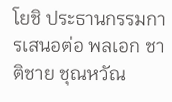โยชิ ประธานกรรมการเสนอต่อ พลเอก ชาติชาย ชุณหวัณ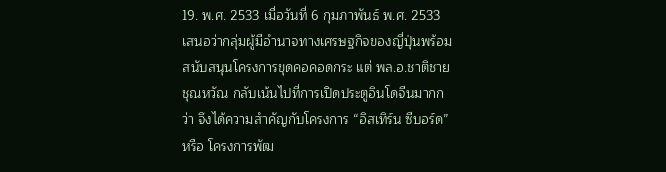19. พ.ศ. 2533 เมื่อวันที่ 6 กุมภาพันธ์ พ.ศ. 2533 เสนอว่ากลุ่มผู้มีอำนาจทางเศรษฐกิจของญี่ปุ่นพร้อมสนับสนุนโครงการขุดคอคอดกระ แต่ พล.อ.ชาติชาย ชุณหวัณ กลับเน้นไปที่การเปิดประตูอินโดจีนมากกว่า จึงได้ความสำคัญกับโครงการ “อิสเทิร์น ซีบอร์ด” หรือ โครงการพัฒ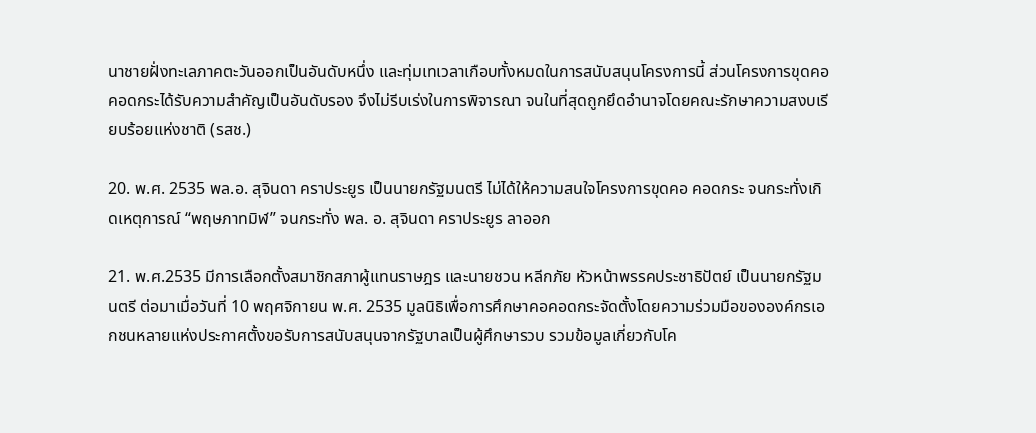นาชายฝั่งทะเลภาคตะวันออกเป็นอันดับหนึ่ง และทุ่มเทเวลาเกือบทั้งหมดในการสนับสนุนโครงการนี้ ส่วนโครงการขุดคอคอดกระได้รับความสำคัญเป็นอันดับรอง จึงไม่รีบเร่งในการพิจารณา จนในที่สุดถูกยึดอำนาจโดยคณะรักษาความสงบเรียบร้อยแห่งชาติ (รสช.)

20. พ.ศ. 2535 พล.อ. สุจินดา คราประยูร เป็นนายกรัฐมนตรี ไม่ได้ให้ความสนใจโครงการขุดคอ คอดกระ จนกระทั่งเกิดเหตุการณ์ “พฤษภาทมิฬ” จนกระทั่ง พล. อ. สุจินดา คราประยูร ลาออก

21. พ.ศ.2535 มีการเลือกตั้งสมาชิกสภาผู้แทนราษฎร และนายชวน หลีกภัย หัวหน้าพรรคประชาธิปัตย์ เป็นนายกรัฐมนตรี ต่อมาเมื่อวันที่ 10 พฤศจิกายน พ.ศ. 2535 มูลนิธิเพื่อการศึกษาคอคอดกระจัดตั้งโดยความร่วมมือขององค์กรเอกชนหลายแห่งประกาศตั้งขอรับการสนับสนุนจากรัฐบาลเป็นผู้ศึกษารวบ รวมข้อมูลเกี่ยวกับโค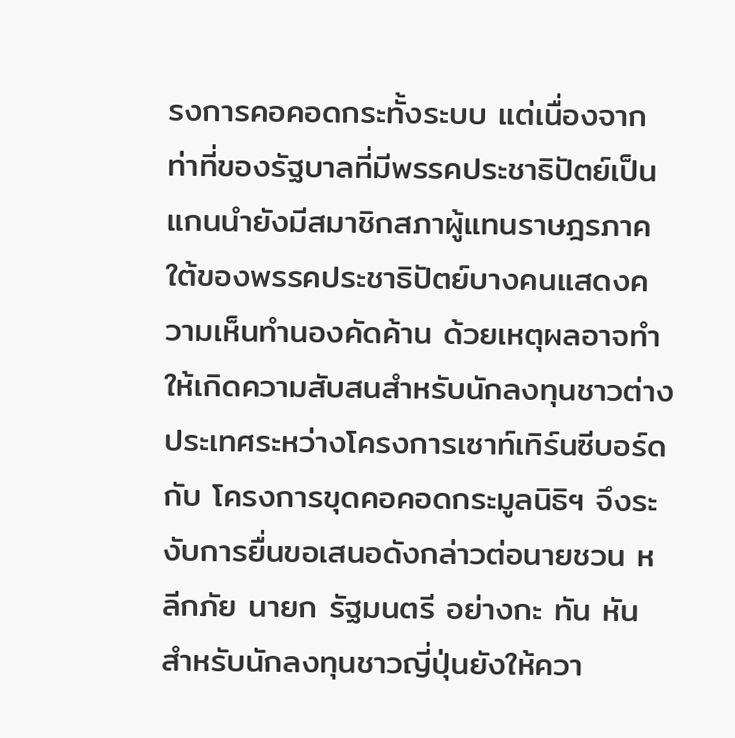รงการคอคอดกระทั้งระบบ แต่เนื่องจากท่าที่ของรัฐบาลที่มีพรรคประชาธิปัตย์เป็นแกนนำยังมีสมาชิกสภาผู้แทนราษฎรภาคใต้ของพรรคประชาธิปัตย์บางคนแสดงความเห็นทำนองคัดค้าน ด้วยเหตุผลอาจทำให้เกิดความสับสนสำหรับนักลงทุนชาวต่างประเทศระหว่างโครงการเซาท์เทิร์นซีบอร์ด กับ โครงการขุดคอคอดกระมูลนิธิฯ จึงระงับการยื่นขอเสนอดังกล่าวต่อนายชวน หลีกภัย นายก รัฐมนตรี อย่างกะ ทัน หัน สำหรับนักลงทุนชาวญี่ปุ่นยังให้ควา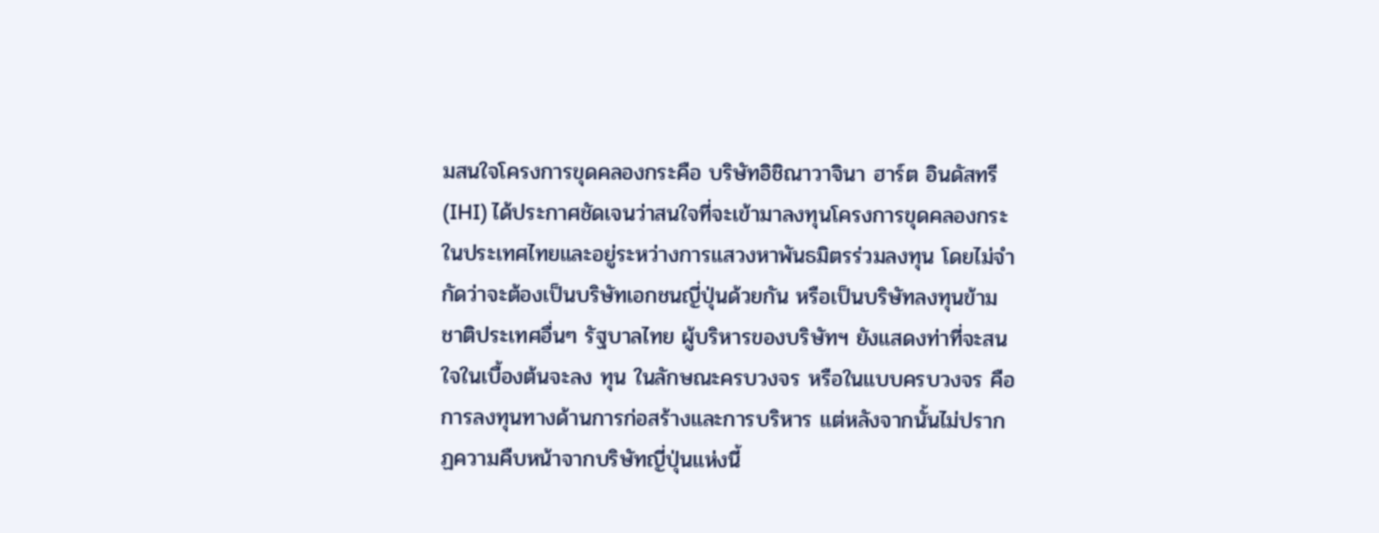มสนใจโครงการขุดคลองกระคือ บริษัทอิชิณาวาจินา ฮาร์ต อินดัสทรี (IHI) ได้ประกาศชัดเจนว่าสนใจที่จะเข้ามาลงทุนโครงการขุดคลองกระในประเทศไทยและอยู่ระหว่างการแสวงหาพันธมิตรร่วมลงทุน โดยไม่จำกัดว่าจะต้องเป็นบริษัทเอกชนญี่ปุ่นด้วยกัน หรือเป็นบริษัทลงทุนข้ามชาติประเทศอื่นๆ รัฐบาลไทย ผู้บริหารของบริษัทฯ ยังแสดงท่าที่จะสนใจในเบื้องต้นจะลง ทุน ในลักษณะครบวงจร หรือในแบบครบวงจร คือ การลงทุนทางด้านการก่อสร้างและการบริหาร แต่หลังจากนั้นไม่ปรากฏความคืบหน้าจากบริษัทญี่ปุ่นแห่งนี้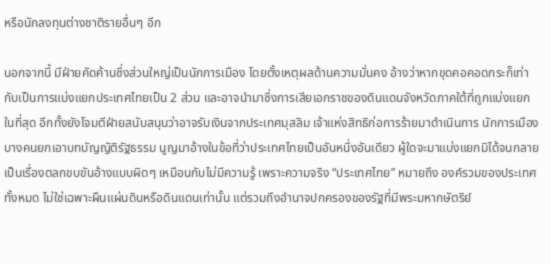หรือนักลงทุนต่างชาติรายอื่นๆ อีก

นอกจากนี้ มีฝ่ายคัดค้านซึ่งส่วนใหญ่เป็นนักการเมือง โดยตั้งเหตุผลด้านความมั่นคง อ้างว่าหากขุดคอคอดกระก็เท่ากับเป็นการแบ่งแยกประเทศไทยเป็น 2 ส่วน และอาจนำมาซึ่งการเสียเอกราชของดินแดนจังหวัดภาคใต้ที่ถูกแบ่งแยกในที่สุด อีกทั้งยังโจมตีฝ่ายสนับสนุนว่าอาจรับเงินจากประเทศมุสลิม เจ้าแห่งสิทธิก่อการร้ายมาดำเนินการ นักการเมืองบางคนยกเอาบทบัญญัติรัฐธรรม นูญมาอ้างในข้อที่ว่าประเทศไทยเป็นอันหนึ่งอันเดียว ผู้ใดจะมาแบ่งแยกมิได้จนกลายเป็นเรื่องตลกขบขันอ้างแบบผิดๆ เหมือนกับไม่มีความรู้ เพราะความจริง “ประเทศไทย” หมายถึง องค์รวมของประเทศทั้งหมด ไม่ใช่เฉพาะผืนแผ่นดินหรือดินแดนเท่านั้น แต่รวมถึงอำนาจปกครองของรัฐที่มีพระมหากษัตริย์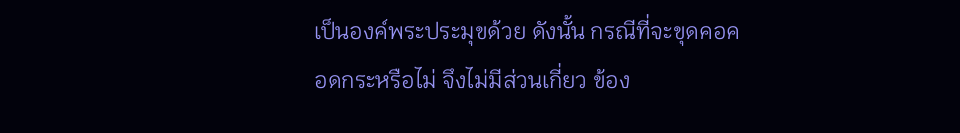เป็นองค์พระประมุขด้วย ดังนั้น กรณีที่จะขุดคอคอดกระหรือไม่ จึงไม่มีส่วนเกี่ยว ข้อง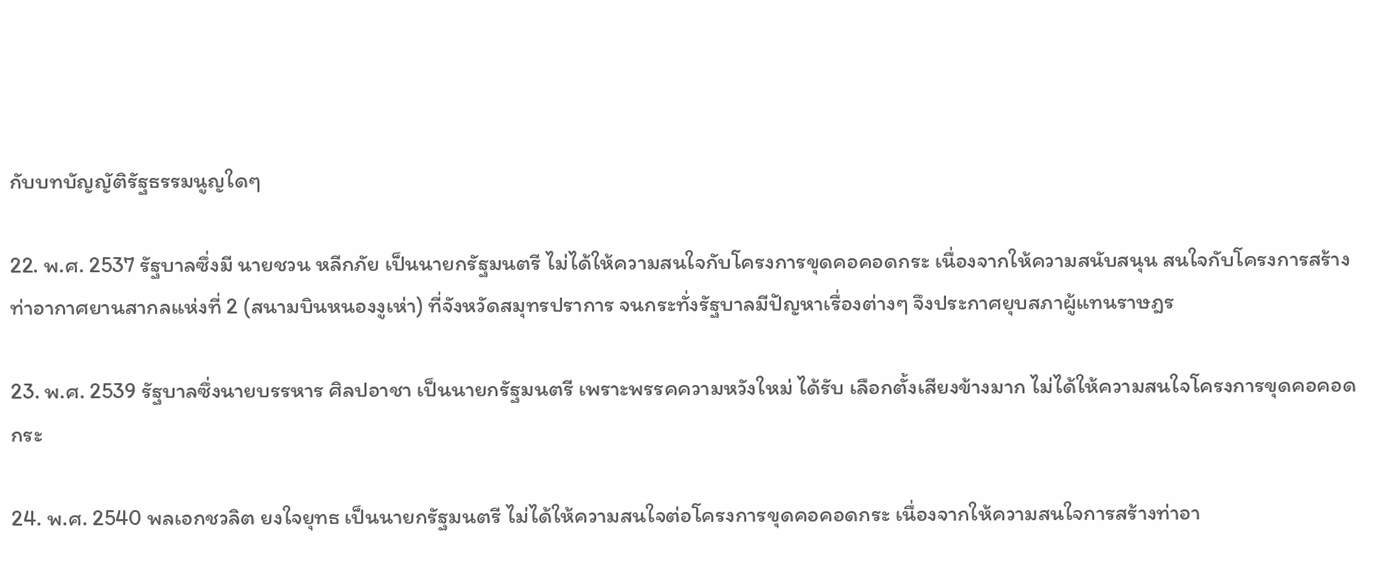กับบทบัญญัติรัฐธรรมนูญใดๆ

22. พ.ศ. 2537 รัฐบาลซึ่งมี นายชวน หลีกภัย เป็นนายกรัฐมนตรี ไม่ได้ให้ความสนใจกับโครงการขุดคอคอดกระ เนื่องจากให้ความสนับสนุน สนใจกับโครงการสร้างท่าอากาศยานสากลแห่งที่ 2 (สนามบินหนองงูเห่า) ที่จังหวัดสมุทรปราการ จนกระทั่งรัฐบาลมีปัญหาเรื่องต่างๆ จึงประกาศยุบสภาผู้แทนราษฎร

23. พ.ศ. 2539 รัฐบาลซึ่งนายบรรหาร ศิลปอาชา เป็นนายกรัฐมนตรี เพราะพรรคความหวังใหม่ ได้รับ เลือกตั้งเสียงข้างมาก ไม่ได้ให้ความสนใจโครงการขุดคอคอดกระ

24. พ.ศ. 2540 พลเอกชวลิต ยงใจยุทธ เป็นนายกรัฐมนตรี ไม่ได้ให้ความสนใจต่อโครงการขุดคอคอดกระ เนื่องจากให้ความสนใจการสร้างท่าอา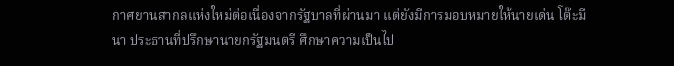กาศยานสากลแห่งใหม่ต่อเนื่องจากรัฐบาลที่ผ่านมา แต่ยังมีการมอบหมายให้นายเด่น โต๊ะมีนา ประธานที่ปรึกษานายกรัฐมนตรี ศึกษาความเป็นไป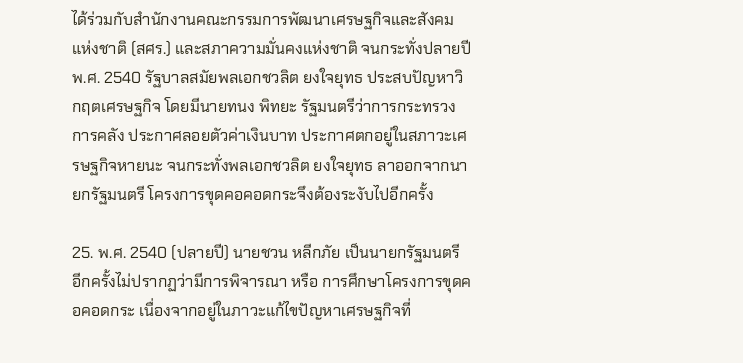ได้ร่วมกับสำนักงานคณะกรรมการพัฒนาเศรษฐกิจและสังคมแห่งชาติ (สศร.) และสภาความมั่นคงแห่งชาติ จนกระทั่งปลายปี พ.ศ. 2540 รัฐบาลสมัยพลเอกชวลิต ยงใจยุทธ ประสบปัญหาวิกฤตเศรษฐกิจ โดยมีนายทนง พิทยะ รัฐมนตรีว่าการกระทรวงการคลัง ประกาศลอยตัวค่าเงินบาท ประกาศตกอยู่ในสภาวะเศรษฐกิจหายนะ จนกระทั่งพลเอกชวลิต ยงใจยุทธ ลาออกจากนายกรัฐมนตรี โครงการขุดคอคอดกระจึงต้องระงับไปอีกครั้ง

25. พ.ศ. 2540 (ปลายปี) นายชวน หลีกภัย เป็นนายกรัฐมนตรี อีกครั้งไม่ปรากฏว่ามีการพิจารณา หรือ การศึกษาโครงการขุดคอคอดกระ เนื่องจากอยู่ในภาวะแก้ไขปัญหาเศรษฐกิจที่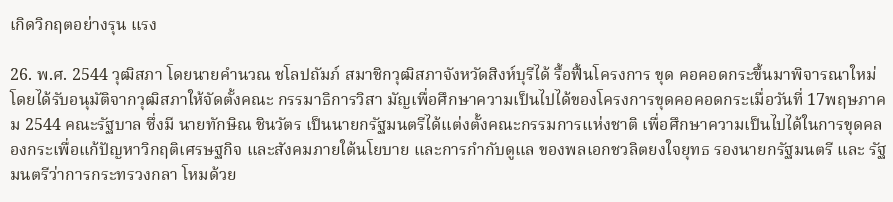เกิดวิกฤตอย่างรุน แรง

26. พ.ศ. 2544 วุฒิสภา โดยนายคำนวณ ชโลปถัมภ์ สมาชิกวุฒิสภาจังหวัดสิงห์บุรีได้ รื้อฟื้นโครงการ ขุด คอคอดกระขึ้นมาพิจารณาใหม่ โดยได้รับอนุมัติจากวุฒิสภาให้จัดตั้งคณะ กรรมาธิการวิสา มัญเพื่อศึกษาความเป็นไปได้ของโครงการขุดคอคอดกระเมื่อวันที่ 17พฤษภาคม 2544 คณะรัฐบาล ซึ่งมี นายทักษิณ ชินวัตร เป็นนายกรัฐมนตรีได้แต่งตั้งคณะกรรมการแห่งชาติ เพื่อศึกษาความเป็นไปได้ในการขุดคลองกระเพื่อแก้ปัญหาวิกฤติเศรษฐกิจ และสังคมภายใต้นโยบาย และการกำกับดูแล ของพลเอกชวลิตยงใจยุทธ รองนายกรัฐมนตรี และ รัฐมนตรีว่าการกระทรวงกลา โหมด้วย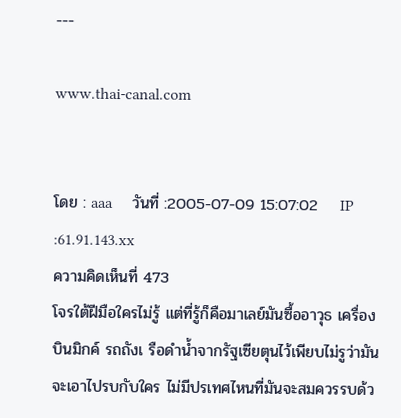---

www.thai-canal.com


โดย : aaa     วันที่ :2005-07-09 15:07:02    IP :61.91.143.xx
ความคิดเห็นที่ 473
โจรใต้ฝีมือใครไม่รู้ แต่ที่รู้ก็คือมาเลย์มันซื้ออาวุธ เครื่องบินมิกค์ รถถังเ รือดำน้ำจากรัฐเซียตุนไว้เพียบไม่รูว่ามันจะเอาไปรบกับใคร ไม่มีปรเทศไหนที่มันจะสมควรรบด้ว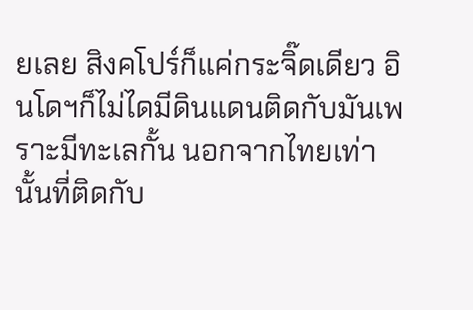ยเลย สิงคโปร์ก็แค่กระจิ๊ดเดียว อินโดฯก็ไม่ไดมีดินแดนติดกับมันเพราะมีทะเลกั้น นอกจากไทยเท่านั้นที่ติดกับ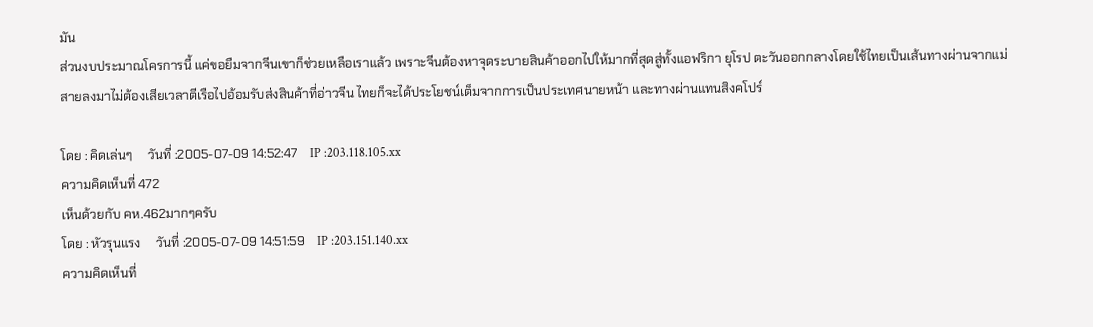มัน
ส่วนงบประมาณโครการนี้ แค่ขอยืมจากจีนเขาก็ช่วยเหลือเราแล้ว เพราะจีนต้องหาจุดระบายสินค้าออกไปให้มากที่สุดสู่ทั้งแอฟริกา ยุโรป ตะวันออกกลางโดยใช้ไทยเป็นเส้นทางผ่านจากแม่สายลงมาไม่ต้องเสียเวลาตีเรือไปอ้อมรับส่งสินค้าที่อ่าวจีน ไทยก็จะได้ประโยชน์เต็มจากการเป็นประเทศนายหน้า และทางผ่านแทนสิงคโปร์

โดย : คิดเล่นๆ     วันที่ :2005-07-09 14:52:47    IP :203.118.105.xx
ความคิดเห็นที่ 472
เห็นด้วยกับ คห.462มากๆครับ
โดย : หัวรุนแรง     วันที่ :2005-07-09 14:51:59    IP :203.151.140.xx
ความคิดเห็นที่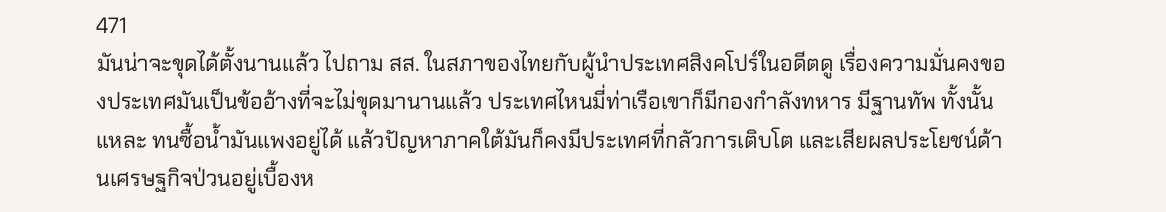471
มันน่าจะขุดได้ตั้งนานแล้ว ไปถาม สส. ในสภาของไทยกับผู้นำประเทศสิงคโปร์ในอดีตดู เรื่องความมั่นคงของประเทศมันเป็นข้ออ้างที่จะไม่ขุดมานานแล้ว ประเทศไหนมี่ท่าเรือเขาก็มีกองกำลังทหาร มีฐานทัพ ทั้งนั้นแหละ ทนซื้อน้ำมันแพงอยู่ได้ แล้วปัญหาภาคใต้มันก็คงมีประเทศที่กลัวการเติบโต และเสียผลประโยชน์ด้านเศรษฐกิจป่วนอยู่เบื้องห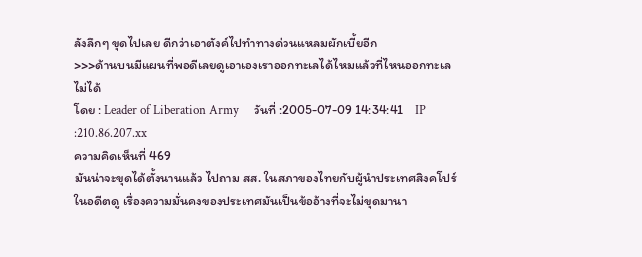ลังลึกๆ ขุดไปเลย ดีกว่าเอาตังค์ไปทำทางด่วนแหลมผักเบี้ยอีก
>>>ด้านบนมีแผนที่พอดีเลยดูเอาเองเราออกทะเลได้ไหมแล้วที่ไหนออกทะเลไม่ได้
โดย : Leader of Liberation Army     วันที่ :2005-07-09 14:34:41    IP :210.86.207.xx
ความคิดเห็นที่ 469
มันน่าจะขุดได้ตั้งนานแล้ว ไปถาม สส. ในสภาของไทยกับผู้นำประเทศสิงคโปร์ในอดีตดู เรื่องความมั่นคงของประเทศมันเป็นข้ออ้างที่จะไม่ขุดมานา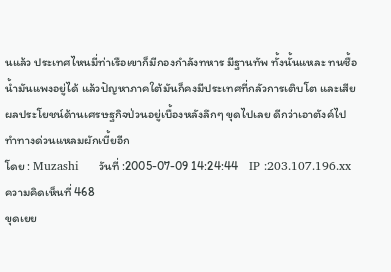นแล้ว ประเทศไหนมี่ท่าเรือเขาก็มีกองกำลังทหาร มีฐานทัพ ทั้งนั้นแหละ ทนซื้อน้ำมันแพงอยู่ได้ แล้วปัญหาภาคใต้มันก็คงมีประเทศที่กลัวการเติบโต และเสียผลประโยชน์ด้านเศรษฐกิจป่วนอยู่เบื้องหลังลึกๆ ขุดไปเลย ดีกว่าเอาตังค์ไปทำทางด่วนแหลมผักเบี้ยอีก
โดย : Muzashi     วันที่ :2005-07-09 14:24:44    IP :203.107.196.xx
ความคิดเห็นที่ 468
ขุดเยย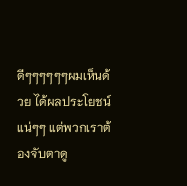ดีๆๆๆๆๆๆผมเห็นด้วย ได้ผลประโยชน์แน่ๆๆ แต่พวกเราต้องจับตาดู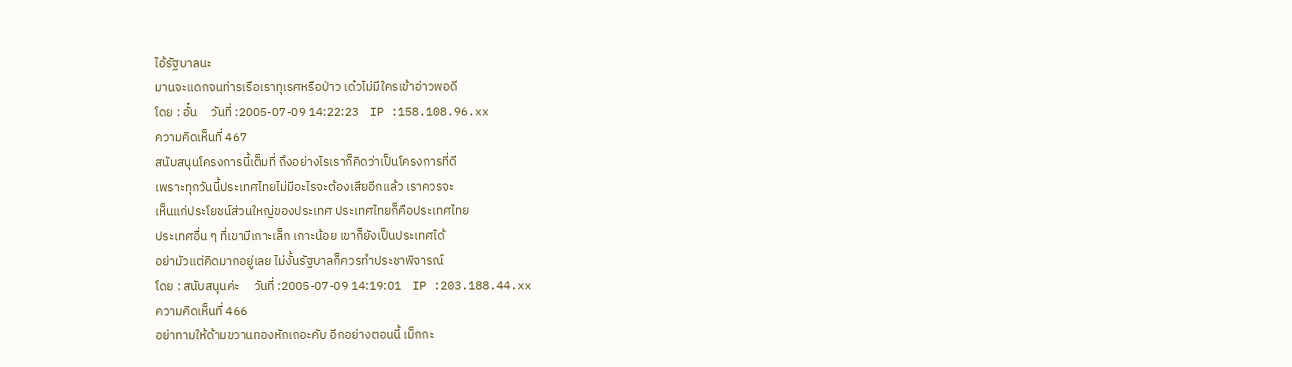ไอ้รัฐบาลนะ
มานจะแดกจนท่ารเรือเราทุเรศหรือป่าว เด๋วไม่มีใครเข้าอ่าวพอดี
โดย : อั๋น     วันที่ :2005-07-09 14:22:23    IP :158.108.96.xx
ความคิดเห็นที่ 467
สนับสนุนโครงการนี้เต็มที่ ถึงอย่างไรเราก็คิดว่าเป็นโครงการที่ดี
เพราะทุกวันนี้ประเทศไทยไม่มีอะไรจะต้องเสียอีกแล้ว เราควรจะ
เห็นแก่ประโยชน์ส่วนใหญ่ของประเทศ ประเทศไทยก็คือประเทศไทย
ประเทศอื่น ๆ ที่เขามีเกาะเล็ก เกาะน้อย เขาก็ยังเป็นประเทศได้
อย่ามัวแต่คิดมากอยู่เลย ไม่งั้นรัฐบาลก็ควรทำประชาพิจารณ์
โดย : สนับสนุนค่ะ     วันที่ :2005-07-09 14:19:01    IP :203.188.44.xx
ความคิดเห็นที่ 466
อย่าทามให้ด้ามขวานทองหักเถอะคับ อีกอย่างตอนนี้ เม็กกะ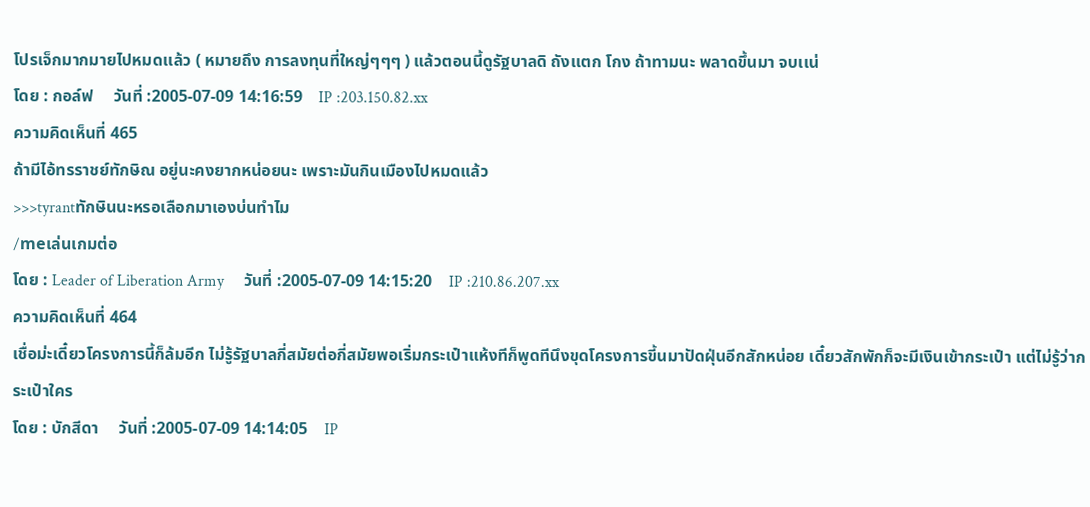โปรเจ็กมากมายไปหมดเเล้ว ( หมายถึง การลงทุนที่ใหญ่ๆๆๆ ) แล้วตอนนี้ดูรัฐบาลดิ ถังเเตก โกง ถ้าทามนะ พลาดขึ้นมา จบเเน่
โดย : กอล์ฟ     วันที่ :2005-07-09 14:16:59    IP :203.150.82.xx
ความคิดเห็นที่ 465
ถ้ามีไอ้ทรราชย์ทักษิณ อยู่นะคงยากหน่อยนะ เพราะมันกินเมืองไปหมดแล้ว
>>>tyrantทักษินนะหรอเลือกมาเองบ่นทําไม
/meเล่นเกมต่อ
โดย : Leader of Liberation Army     วันที่ :2005-07-09 14:15:20    IP :210.86.207.xx
ความคิดเห็นที่ 464
เชื่อม่ะเดี๋ยวโครงการนี้ก็ล้มอีก ไม่รู้รัฐบาลกี่สมัยต่อกี่สมัยพอเริ่มกระเป๋าแห้งทีก็พูดทีนึงขุดโครงการขี้นมาปัดฝุ่นอีกสักหน่อย เดี๋ยวสักพักก็จะมีเงินเข้ากระเป๋า แต่ไม่รู้ว่ากระเป๋าใคร
โดย : บักสีดา     วันที่ :2005-07-09 14:14:05    IP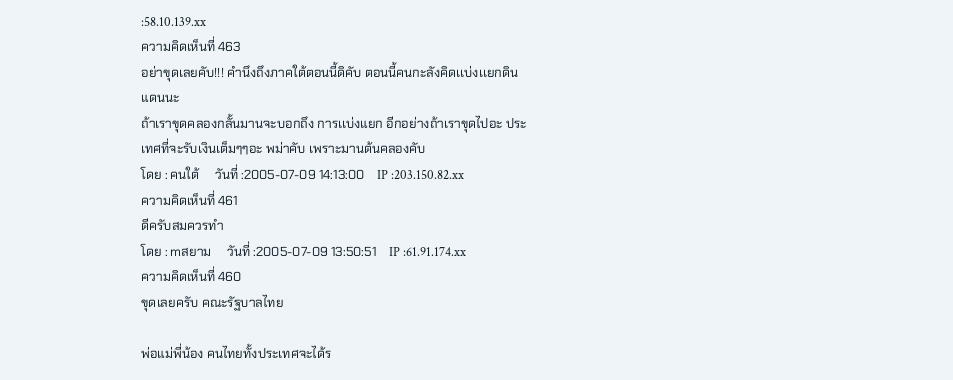:58.10.139.xx
ความคิดเห็นที่ 463
อย่าขุดเลยคับ!!! คำนึงถึงภาคใต้ตอนนี้ดิคับ ตอนนี้คนกะลังคิดเเบ่งเเยกดินแดนนะ
ถ้าเราขุดคลองกลั้นมานจะบอกถึง การเเบ่งแยก อีกอย่างถ้าเราขุดไปอะ ประเทศที่จะรับเงินเต็มๆๆอะ พม่าคับ เพราะมานต้นคลองคับ
โดย : คนใต้     วันที่ :2005-07-09 14:13:00    IP :203.150.82.xx
ความคิดเห็นที่ 461
ดีครับสมควรทำ
โดย : mสยาม     วันที่ :2005-07-09 13:50:51    IP :61.91.174.xx
ความคิดเห็นที่ 460
ขุดเลยครับ คณะรัฐบาลไทย

พ่อแม่พี่น้อง คนไทยทั้งประเทศจะได้ร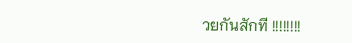วยกันสักที !!!!!!!!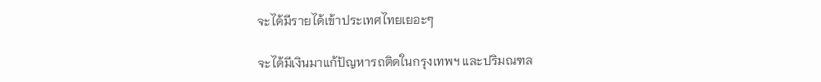จะได้มีรายได้เข้าประเทศไทยเยอะๆ

จะได้มีเงินมาแก้ปัญหารถติดในกรุงเทพฯ และปริมณฑล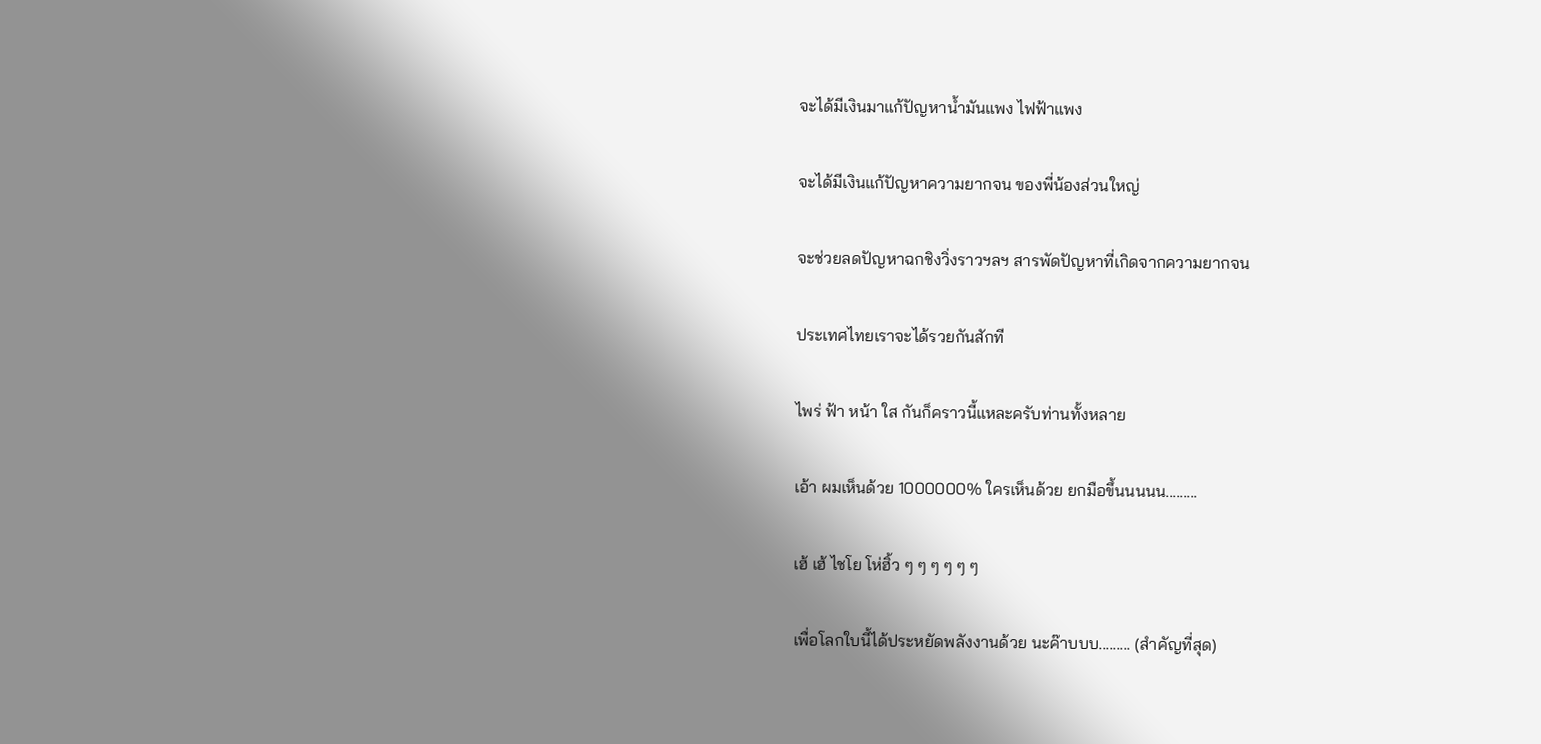จะได้มีเงินมาแก้ปัญหาน้ำมันแพง ไฟฟ้าแพง

จะได้มีเงินแก้ปัญหาความยากจน ของพี่น้องส่วนใหญ่

จะช่วยลดปัญหาฉกชิงวิ่งราวฯลฯ สารพัดปัญหาที่เกิดจากความยากจน

ประเทศไทยเราจะได้รวยกันสักที

ไพร่ ฟ้า หน้า ใส กันก็คราวนี้แหละครับท่านทั้งหลาย

เอ้า ผมเห็นด้วย 1000000% ใครเห็นด้วย ยกมือขึ้นนนนน.........

เฮ้ เฮ้ ไชโย โห่ฮิ้ว ๆ ๆ ๆ ๆ ๆ ๆ

เพื่อโลกใบนี้ได้ประหยัดพลังงานด้วย นะค๊าบบบ......... (สำคัญที่สุด)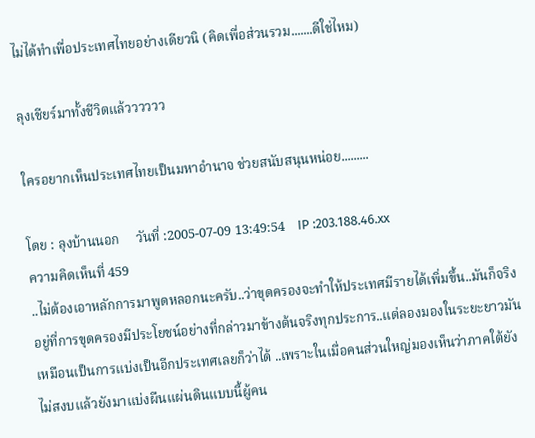ไม่ได้ทำเพื่อประเทศไทยอย่างเดียวนิ (คิดเพื่อส่วนรวม.......ดีใช่ไหม)

ลุงเชียร์มาทั้งชีวิตแล้วววววว

ใครอยากเห็นประเทศไทยเป็นมหาอำนาจ ช่วยสนับสนุนหน่อย.........

โดย : ลุงบ้านนอก     วันที่ :2005-07-09 13:49:54    IP :203.188.46.xx
ความคิดเห็นที่ 459
..ไม่ต้องเอาหลักการมาพูดหลอกนะครับ..ว่าขุดครองจะทำให้ประเทศมีรายได้เพิ่มขึ้น..มันก็จริงอยู่ที่การขุดครองมีประโยชน์อย่างที่กล่าวมาข้างต้นจริงทุกประการ..แต่ลองมองในระยะยาวมันเหมือนเป็นการแบ่งเป็นอีกประเทศเลยก็ว่าได้ ..เพราะในเมื่อคนส่วนใหญ่มองเห็นว่าภาคใต้ยังไม่สงบแล้วยังมาแบ่งผืนแผ่นดินแบบนี้ผู้คน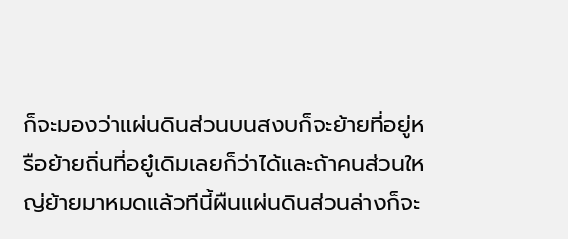ก็จะมองว่าแผ่นดินส่วนบนสงบก็จะย้ายที่อยู่หรือย้ายถิ่นที่อยู๋เดิมเลยก็ว่าได้และถ้าคนส่วนใหญ่ย้ายมาหมดแล้วทีนี้ผืนแผ่นดินส่วนล่างก็จะ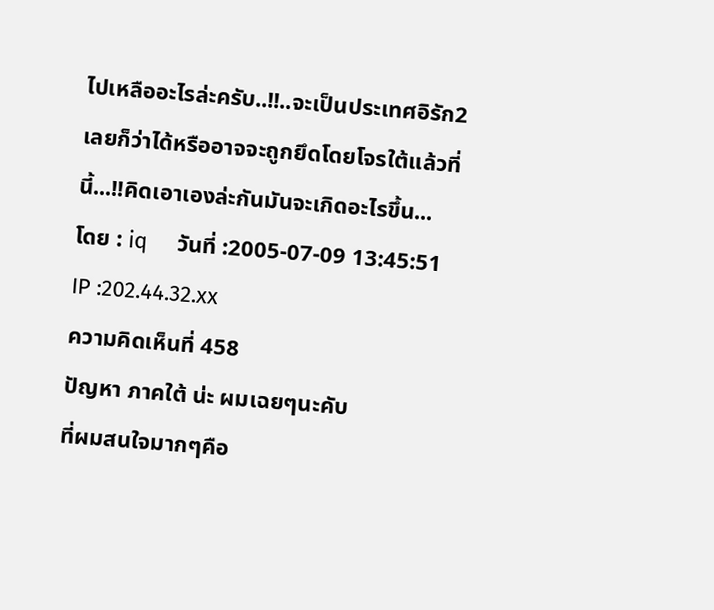ไปเหลืออะไรล่ะครับ..!!..จะเป็นประเทศอิรัก2 เลยก็ว่าได้หรืออาจจะถูกยึดโดยโจรใต้แล้วที่นี้...!!คิดเอาเองล่ะกันมันจะเกิดอะไรขึ้น...
โดย : iq     วันที่ :2005-07-09 13:45:51    IP :202.44.32.xx
ความคิดเห็นที่ 458
ปัญหา ภาคใต้ น่ะ ผมเฉยๆนะคับ
ที่ผมสนใจมากๆคือ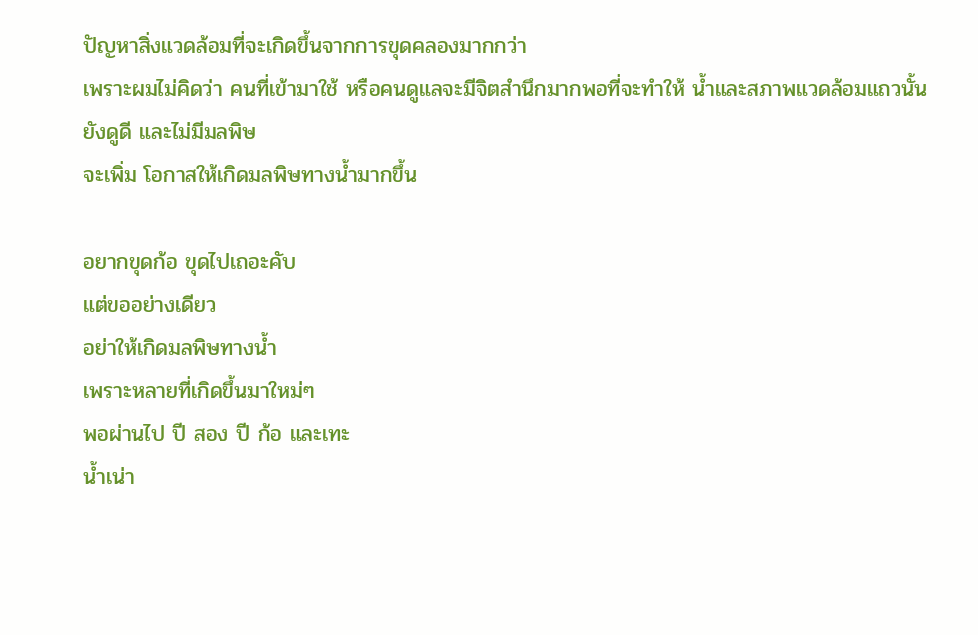ปัญหาสิ่งแวดล้อมที่จะเกิดขึ้นจากการขุดคลองมากกว่า
เพราะผมไม่คิดว่า คนที่เข้ามาใช้ หรือคนดูแลจะมีจิตสำนึกมากพอที่จะทำให้ น้ำและสภาพแวดล้อมแถวนั้น ยังดูดี และไม่มีมลพิษ
จะเพิ่ม โอกาสให้เกิดมลพิษทางน้ำมากขึ้น

อยากขุดก้อ ขุดไปเถอะคับ
แต่ขออย่างเดียว
อย่าให้เกิดมลพิษทางน้ำ
เพราะหลายที่เกิดขึ้นมาใหม่ๆ
พอผ่านไป ปี สอง ปี ก้อ และเทะ
น้ำเน่า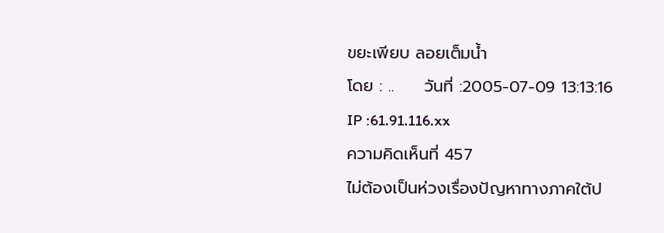ขยะเพียบ ลอยเต็มน้ำ
โดย : ..     วันที่ :2005-07-09 13:13:16    IP :61.91.116.xx
ความคิดเห็นที่ 457
ไม่ต้องเป็นห่วงเรื่องปัญหาทางภาคใต้ป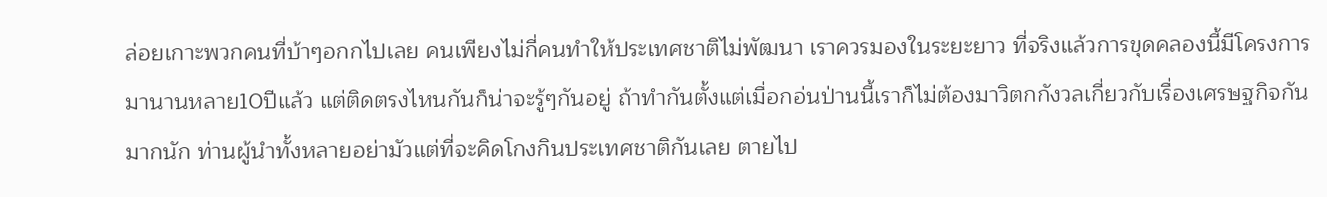ล่อยเกาะพวกคนที่บ้าๆอกกไปเลย คนเพียงไม่กี่คนทำให้ประเทศชาติไม่พัฒนา เราควรมองในระยะยาว ที่จริงแล้วการขุดคลองนี้มีโครงการมานานหลาย10ปีแล้ว แต่ติดตรงไหนกันก็น่าจะรู้ๆกันอยู่ ถ้าทำกันตั้งแต่เมื่อกอ่นป่านนี้เราก็ไม่ต้องมาวิตกกังวลเกี่ยวกับเรื่องเศรษฐกิจกันมากนัก ท่านผู้นำทั้งหลายอย่ามัวแต่ที่จะคิดโกงกินประเทศชาติกันเลย ตายไป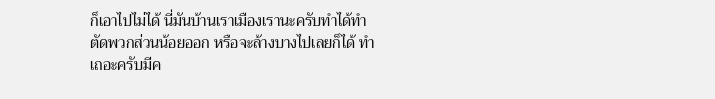ก็เอาไปไม่ได้ นี่มันบ้านเราเมืองเรานะครับทำได้ทำ ตัดพวกส่วนน้อยออก หรือจะล้างบางไปเลยก็ได้ ทำเถอะครับมีค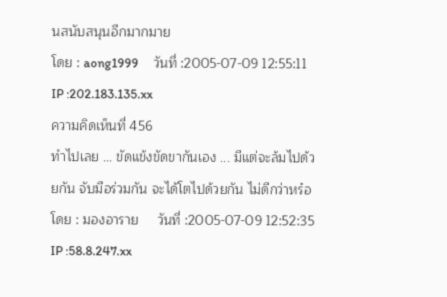นสนับสนุนอีกมากมาย
โดย : aong1999     วันที่ :2005-07-09 12:55:11    IP :202.183.135.xx
ความคิดเห็นที่ 456
ทำไปเลย ... ขัดแข้งขัดขากันเอง ... มีแต่จะล้มไปด้วยกัน จับมือร่วมกัน จะได้โตไปด้วยกัน ไม่ดีกว่าหร๋อ
โดย : มองอาราย     วันที่ :2005-07-09 12:52:35    IP :58.8.247.xx